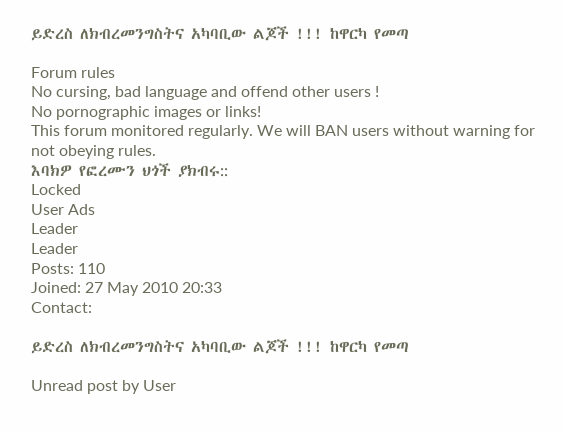ይድረስ ለክብረመንግስትና አካባቢው ልጆች !!! ከዋርካ የመጣ

Forum rules
No cursing, bad language and offend other users !
No pornographic images or links!
This forum monitored regularly. We will BAN users without warning for not obeying rules.
እባክዎ የፎረሙን ህጎች ያክብሩ::
Locked
User Ads
Leader
Leader
Posts: 110
Joined: 27 May 2010 20:33
Contact:

ይድረስ ለክብረመንግስትና አካባቢው ልጆች !!! ከዋርካ የመጣ

Unread post by User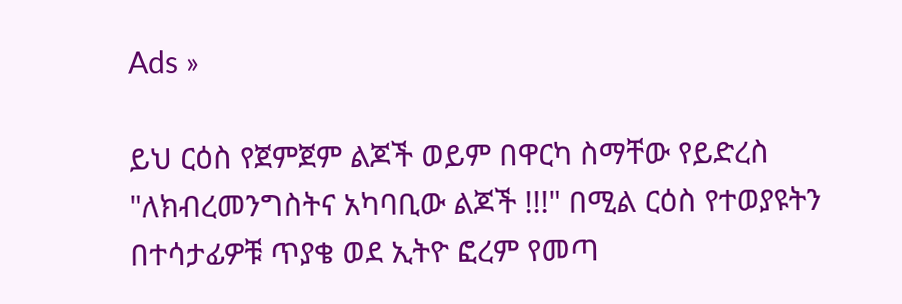Ads »

ይህ ርዕስ የጀምጀም ልጆች ወይም በዋርካ ስማቸው የይድረስ "ለክብረመንግስትና አካባቢው ልጆች !!!" በሚል ርዕስ የተወያዩትን በተሳታፊዎቹ ጥያቄ ወደ ኢትዮ ፎረም የመጣ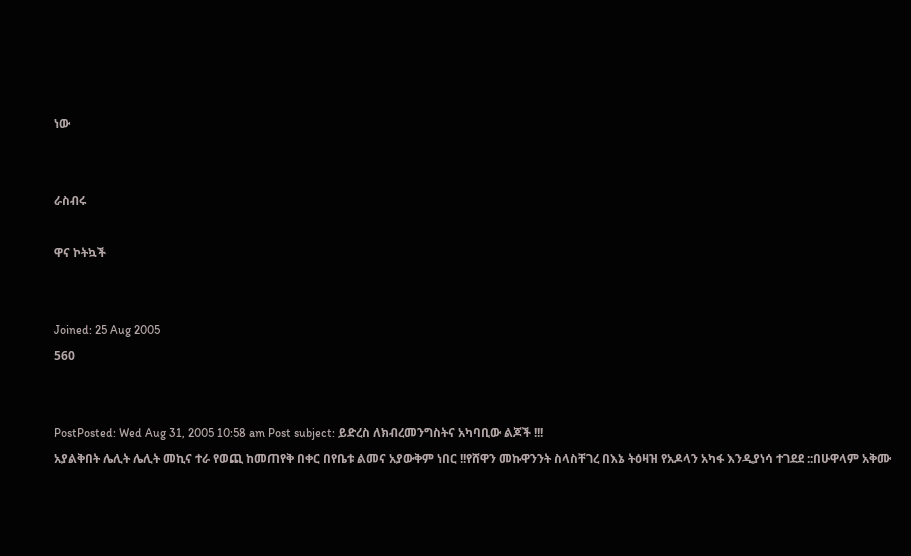ነው


ራስብሩ

ዋና ኮትኳች


Joined: 25 Aug 2005
560


PostPosted: Wed Aug 31, 2005 10:58 am Post subject: ይድረስ ለክብረመንግስትና አካባቢው ልጆች !!!
አያልቅበት ሌሊት ሌሊት መኪና ተራ የወጪ ከመጠየቅ በቀር በየቤቱ ልመና አያውቅም ነበር !!የሸዋን መኩዋንንት ስላስቸገረ በእኔ ትዕዛዝ የአዶላን አካፋ እንዲያነሳ ተገደደ ::በሁዋላም አቅሙ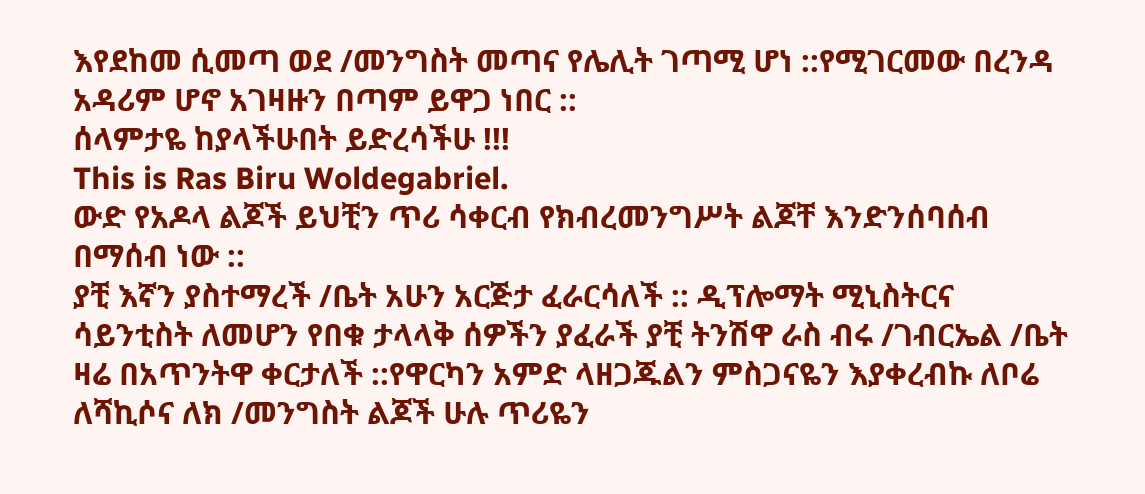እየደከመ ሲመጣ ወደ /መንግስት መጣና የሌሊት ገጣሚ ሆነ ::የሚገርመው በረንዳ አዳሪም ሆኖ አገዛዙን በጣም ይዋጋ ነበር ::
ሰላምታዬ ከያላችሁበት ይድረሳችሁ !!!
This is Ras Biru Woldegabriel.
ውድ የአዶላ ልጆች ይህቺን ጥሪ ሳቀርብ የክብረመንግሥት ልጆቸ እንድንሰባሰብ በማሰብ ነው ::
ያቺ እኛን ያስተማረች /ቤት አሁን አርጅታ ፈራርሳለች :: ዲፕሎማት ሚኒስትርና ሳይንቲስት ለመሆን የበቁ ታላላቅ ሰዎችን ያፈራች ያቺ ትንሽዋ ራስ ብሩ /ገብርኤል /ቤት ዛሬ በአጥንትዋ ቀርታለች ::የዋርካን አምድ ላዘጋጁልን ምስጋናዬን እያቀረብኩ ለቦሬ ለሻኪሶና ለክ /መንግስት ልጆች ሁሉ ጥሪዬን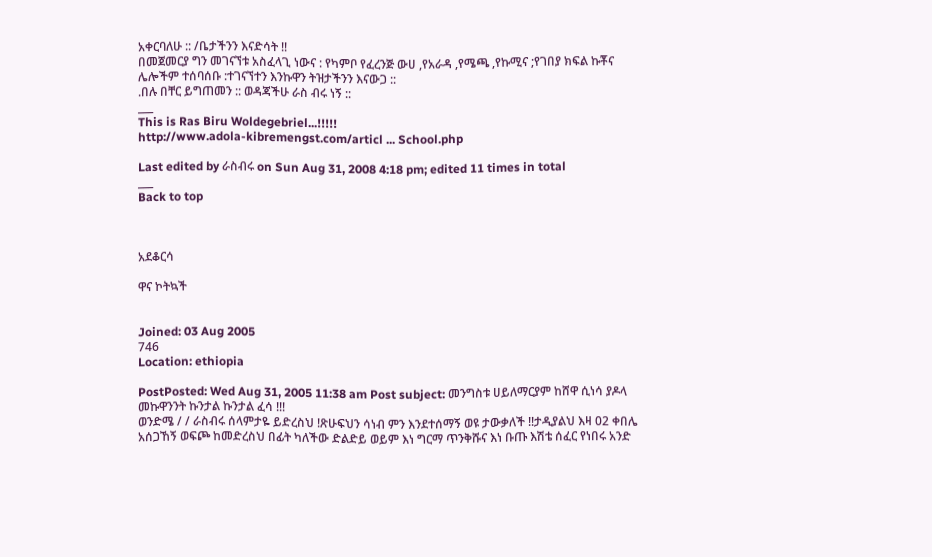አቀርባለሁ :: /ቤታችንን እናድሳት !!
በመጀመርያ ግን መገናኘቱ አስፈላጊ ነውና : የካምቦ የፈረንጅ ውሀ ,የአራዳ ,የሜጫ ,የኩሚና ;የገበያ ክፍል ኩቾና ሌሎችም ተሰባሰቡ :ተገናኘተን እንኩዋን ትዝታችንን እናውጋ ::
.በሉ በቸር ይግጠመን :: ወዳጃችሁ ራስ ብሩ ነኝ ::
___
This is Ras Biru Woldegebriel...!!!!!
http://www.adola-kibremengst.com/articl ... School.php

Last edited by ራስብሩ on Sun Aug 31, 2008 4:18 pm; edited 11 times in total
___
Back to top



አደቆርሳ

ዋና ኮትኳች


Joined: 03 Aug 2005
746
Location: ethiopia

PostPosted: Wed Aug 31, 2005 11:38 am Post subject: መንግስቱ ሀይለማርያም ከሸዋ ሲነሳ ያዶላ መኩዋንንት ኩንታል ኩንታል ፈሳ !!!
ወንድሜ / / ራስብሩ ሰላምታዬ ይድረስህ !ጽሁፍህን ሳነብ ምን እንደተሰማኝ ወዩ ታውቃለች !!ታዲያልህ እዛ 02 ቀበሌ አሰጋኸኝ ወፍጮ ከመድረስህ በፊት ካለችው ድልድይ ወይም እነ ግርማ ጥንቅሹና እነ ቡጡ እሽቴ ሰፈር የነበሩ አንድ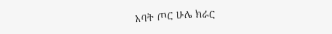አባት ጦር ሁሌ ክራር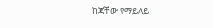ከጃቸው የማይለይ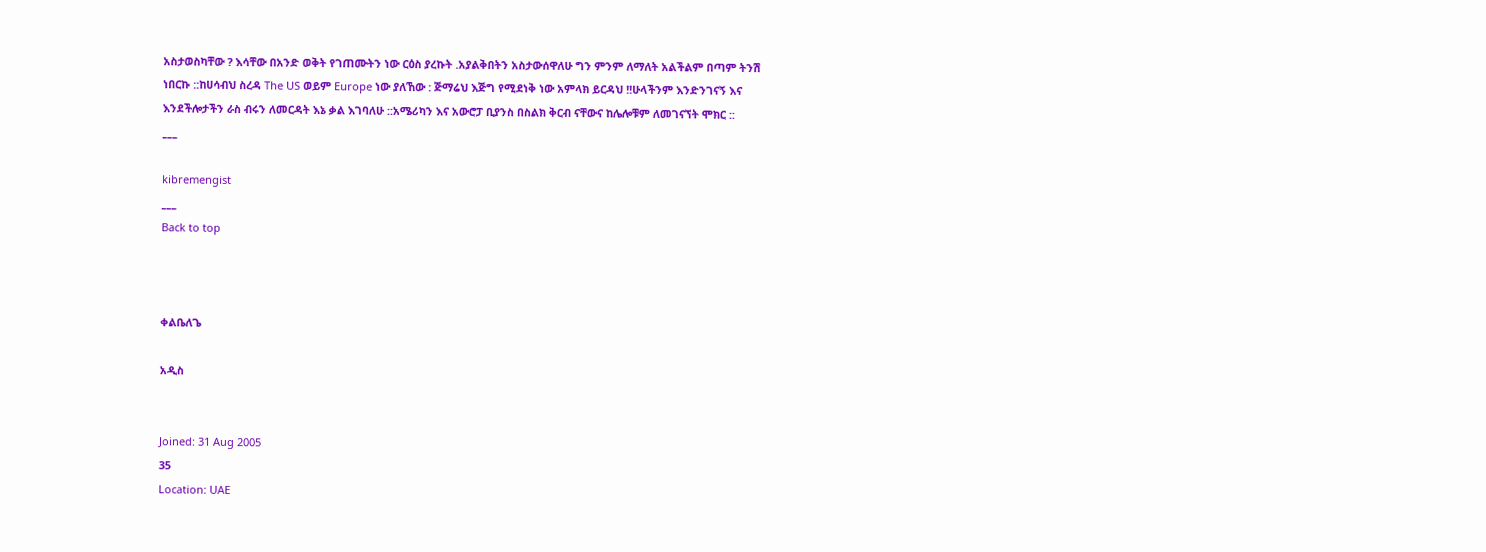አስታወስካቸው ? እሳቸው በአንድ ወቅት የገጠሙትን ነው ርዕስ ያረኩት .አያልቅበትን አስታውሰዋለሁ ግን ምንም ለማለት አልችልም በጣም ትንሽ ነበርኩ ::ከሀሳብህ ስረዳ The US ወይም Europe ነው ያለኸው : ጅማሬህ እጅግ የሚደነቅ ነው አምላክ ይርዳህ !!ሁላችንም እንድንገናኝ እና እንደችሎታችን ራስ ብሩን ለመርዳት እኔ ቃል እገባለሁ ::አሜሪካን እና አውሮፓ ቢያንስ በስልክ ቅርብ ናቸውና ከሌሎቹም ለመገናኘት ሞክር ::
___

kibremengist
___
Back to top



ቀልቤለጌ

አዲስ


Joined: 31 Aug 2005
35
Location: UAE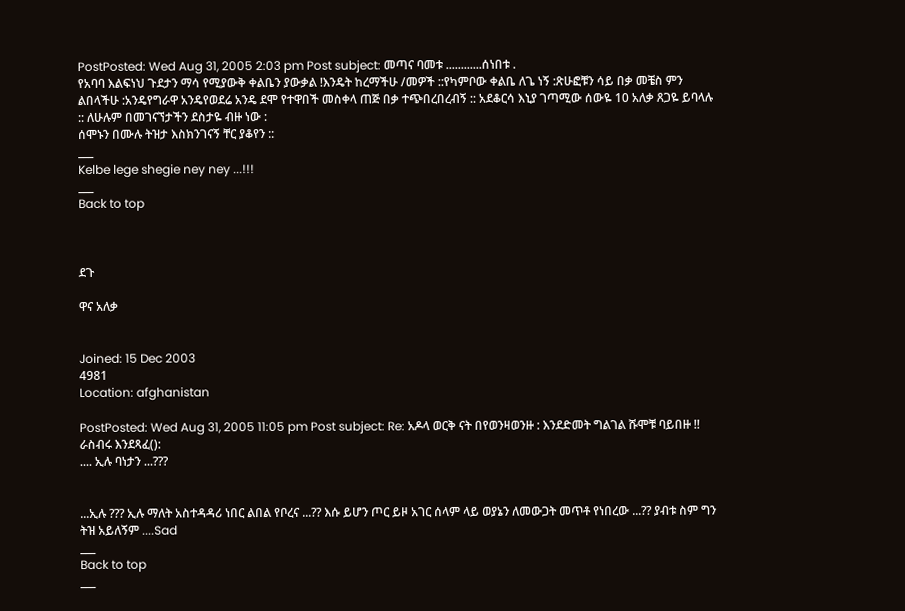PostPosted: Wed Aug 31, 2005 2:03 pm Post subject: መጣና ባመቱ ............ሰነበቱ .
የአባባ እልፍነህ ጉደታን ማሳ የሚያውቅ ቀልቤን ያውቃል !እንዴት ከረማችሁ /መዎች ::የካምቦው ቀልቤ ለጌ ነኝ :ጽሁፎቹን ሳይ በቃ መቼስ ምን ልበላችሁ :አንዴየግራዋ አንዴየወደሬ አንዴ ደሞ የተዋበች መስቀላ ጠጅ በቃ ተጭበረበረብኝ :: አደቆርሳ እኒያ ገጣሚው ሰውዬ 10 አለቃ ጸጋዬ ይባላሉ :: ለሁሉም በመገናኘታችን ደስታዬ ብዙ ነው :
ሰሞኑን በሙሉ ትዝታ እስክንገናኝ ቸር ያቆየን ::
___
Kelbe lege shegie ney ney ...!!!
___
Back to top



ደጉ

ዋና አለቃ


Joined: 15 Dec 2003
4981
Location: afghanistan

PostPosted: Wed Aug 31, 2005 11:05 pm Post subject: Re: አዶላ ወርቅ ናት በየወንዛወንዙ : እንደድመት ግልገል ሹሞቹ ባይበዙ !!
ራስብሩ እንደጻፈ():
.... ኢሉ ባነታን ...???


...ኢሉ ??? ኢሉ ማለት አስተዳዳሪ ነበር ልበል የቦረና ...?? እሱ ይሆን ጦር ይዞ አገር ሰላም ላይ ወያኔን ለመውጋት መጥቶ የነበረው ...?? ያብቱ ስም ግን ትዝ አይለኝም ....Sad
___
Back to top
___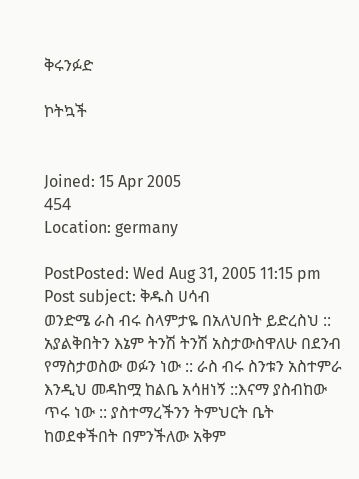ቅሩንፉድ

ኮትኳች


Joined: 15 Apr 2005
454
Location: germany

PostPosted: Wed Aug 31, 2005 11:15 pm Post subject: ቅዱስ ሀሳብ
ወንድሜ ራስ ብሩ ስላምታዬ በአለህበት ይድረስህ ::
አያልቅበትን እኔም ትንሽ ትንሽ አስታውስዋለሁ በደንብ የማስታወስው ወፉን ነው :: ራስ ብሩ ስንቱን አስተምራ እንዲህ መዳከሟ ከልቤ አሳዘነኝ ::እናማ ያስብከው ጥሩ ነው :: ያስተማረችንን ትምህርት ቤት ከወደቀችበት በምንችለው አቅም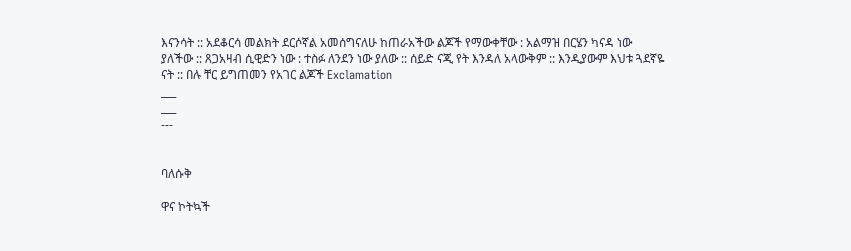እናንሳት :: አደቆርሳ መልክት ደርሶኛል አመሰግናለሁ ከጠራአችው ልጆች የማውቀቸው : አልማዝ በርሄን ካናዳ ነው ያለችው :: ጸጋአዛብ ሲዊድን ነው : ተስፉ ለንደን ነው ያለው :: ሰይድ ናጂ የት እንዳለ አላውቅም :: እንዲያውም እህቱ ጓደኛዬ ናት :: በሉ ቸር ይግጠመን የአገር ልጆች Exclamation
___
___
---


ባለሱቅ

ዋና ኮትኳች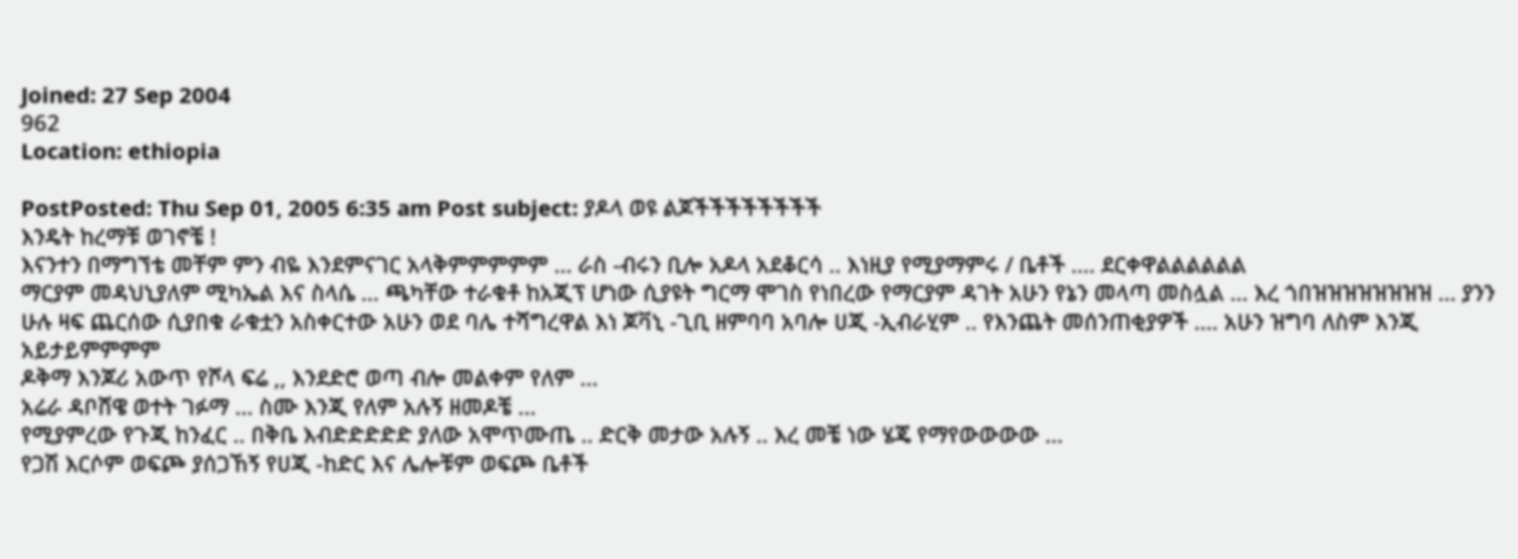Joined: 27 Sep 2004
962
Location: ethiopia

PostPosted: Thu Sep 01, 2005 6:35 am Post subject: ያዶላ ወዩ ልጆችችችችችችችች
እንዴት ከረማቹ ወገኖቼ !
እናንተን በማግኘቴ መቸም ምን ብዬ እንደምናገር አላቅምምምምም ... ራስ -ብሩን ቢሎ አዶላ አደቆርሳ .. እነዚያ የሚያማምሩ / ቤቶች .... ደርቀዋልልልልልል
ማርያም መዳህኒያለም ሚካኤል እና ስላሴ ... ጫካቸው ተራቁቶ ከአጂፕ ሆነው ሲያዩት ግርማ ሞገስ የነበረው የማርያም ዳገት አሁን የኔን መላጣ መስሏል ... እረ ጎበዝዝዝዝዝዝዝዝ ... ያንን ሁሉ ዛፍ ጨርሰው ሲያበቁ ራቁቷን አስቀርተው አሁን ወደ ባሌ ተሻግረዋል እነ ጆቫኒ -ጊቢ ዘምባባ አባሎ ሀጂ -ኢብራሂም .. የእንጨት መሰንጠቂያዎች .... አሁን ዝግባ ለስም እንጂ አይታይምምምም
ዶቅማ እንጆሪ አውጥ የሾላ ፍሬ ,, እንደድሮ ወጣ ብሎ መልቀም የለም ...
አሬራ ዳቦሸዌ ወተት ገፉማ ... ስሙ እንጂ የለም አሉኝ ዘመዶቼ ...
የሚያምረው የጉጂ ከንፈር .. በቅቤ እብድድድድድ ያለው አሞጥሙጤ .. ድርቅ መታው አሉኝ .. እረ መቼ ነው ሄጄ የማየውውውው ...
የጋሽ እርሶም ወፍጮ ያሰጋኸኝ የሀጂ -ከድር እና ሌሎቹም ወፍጮ ቤቶች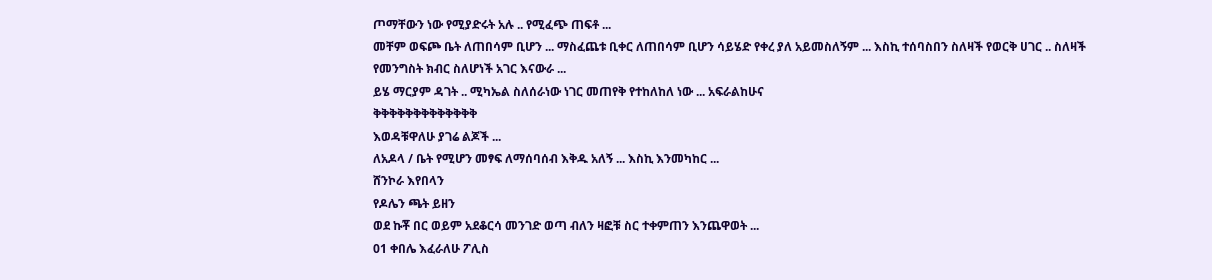ጦማቸውን ነው የሚያድሩት አሉ .. የሚፈጭ ጠፍቶ ...
መቸም ወፍጮ ቤት ለጠበሳም ቢሆን ... ማስፈጨቱ ቢቀር ለጠበሳም ቢሆን ሳይሄድ የቀረ ያለ አይመስለኝም ... እስኪ ተሰባስበን ስለዛች የወርቅ ሀገር .. ስለዛች የመንግስት ክብር ስለሆነች አገር እናውራ ...
ይሄ ማርያም ዳገት .. ሚካኤል ስለሰራነው ነገር መጠየቅ የተከለከለ ነው ... አፍራልከሁና
ቅቅቅቅቅቅቅቅቅቅቅቅቅ
እወዳቹዋለሁ ያገሬ ልጆች ...
ለአዶላ / ቤት የሚሆን መፃፍ ለማሰባሰብ እቅዱ አለኝ ... እስኪ እንመካከር ...
ሸንኮራ እየበላን
የዶሌን ጫት ይዘን
ወደ ኩቾ በር ወይም አደቆርሳ መንገድ ወጣ ብለን ዛፎቹ ስር ተቀምጠን እንጨዋወት ...
01 ቀበሌ እፈራለሁ ፖሊስ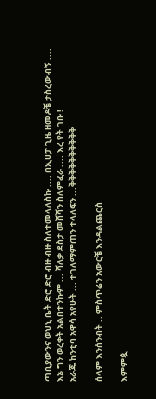ጣቢያውንና ወህኒ ቤት ድሮ ድሮ ብዙ ብዙ ስለተመላለስኩ .... በኢሀፓ ጊዜ ዘመዶቼ ታስረውብኝ ....
እኔ ግን ወረቀት አልበተንኩም ... ሻለቃ ደስታ መሸሻን ስለምፈራ .... እረ የት ገቡ !
አራጁ ከንቲባ አዋሳ አየሁት ... ተገለማምጠን ተላለፍን ...ቅቅቅቅቅቅቅቅቅቅ

ሰላም እንሰንብት .. ምስጥሬን አውርቼ እንዳልጨርስ

እምምጷ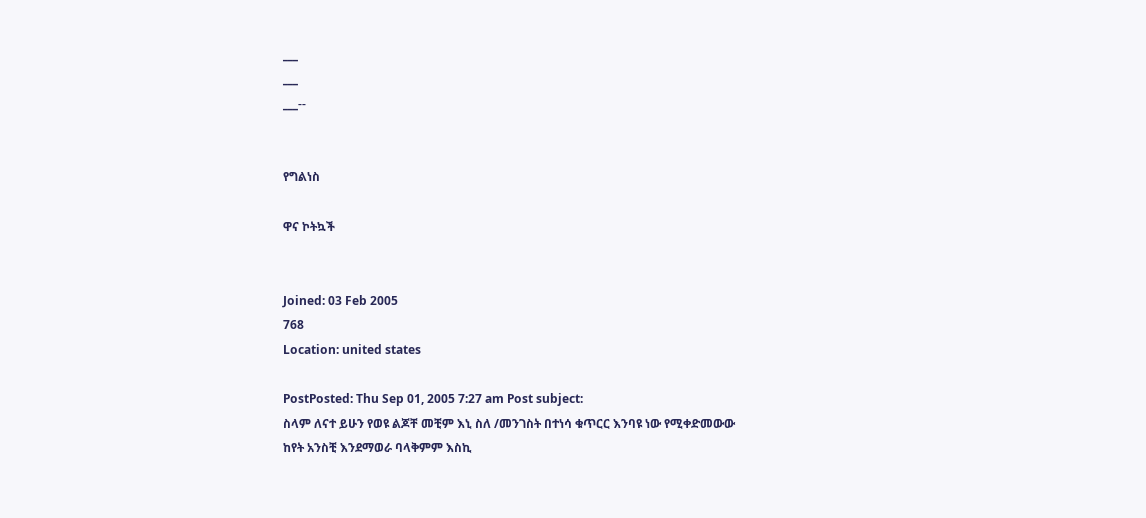___
___
___--


የግልነስ

ዋና ኮትኳች


Joined: 03 Feb 2005
768
Location: united states

PostPosted: Thu Sep 01, 2005 7:27 am Post subject:
ስላም ለናተ ይሁን የወዩ ልጆቸ መቺም እኒ ስለ /መንገስት በተነሳ ቁጥርር እንባዩ ነው የሚቀድመውው ከየት አንስቺ እንደማወራ ባላቅምም እስኪ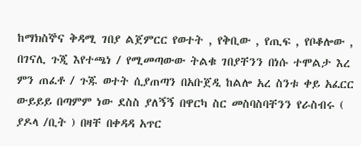ከማክስኞና ቅዳሚ ገበያ ልጀምርር የወተት , የቅቢው , የጢፍ , የቦቆሎው , በገናሊ ጉጂ እየተጫነ / የሚመጣውው ትልቁ ገበያቸንን በነሱ ተሞልታ እረ ምን ጠፈቶ / ጉጁ ወተት ሲያጠጣን በአቡጀዲ ከልሎ አረ ስንቱ ቀይ አፈርር ውይይይ በጣምም ነው ደስስ ያለኝኝ በዋርካ ስር መስባስባቸንን የራስብሩ ( ያዶላ /ቢት ) በዛቸ በቀዳዳ አጥር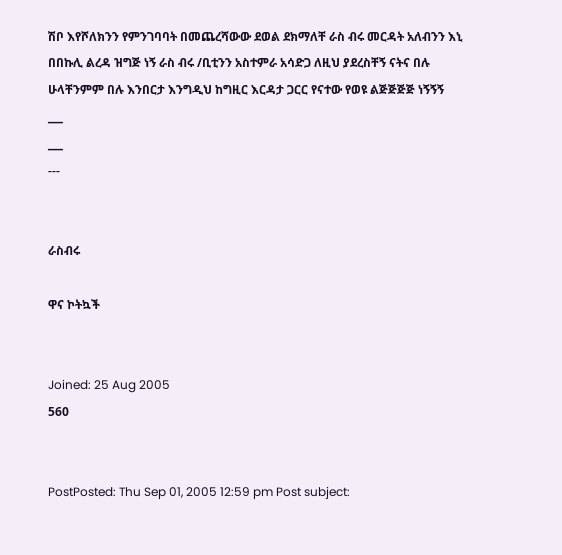ሽቦ እየሾለክንን የምንገባባት በመጨረሻውው ደወል ደክማለቸ ራስ ብሩ መርዳት አለብንን እኒ በበኩሊ ልረዳ ዝግጅ ነኝ ራስ ብሩ /ቢቲንን አስተምራ አሳድጋ ለዚህ ያደረስቸኝ ናትና በሉ ሁላቸንምም በሉ እንበርታ እንግዲህ ከግዚር እርዳታ ጋርር የናተው የወዩ ልጅጅጅጅ ነኝኝኝ
___
___
---


ራስብሩ

ዋና ኮትኳች


Joined: 25 Aug 2005
560


PostPosted: Thu Sep 01, 2005 12:59 pm Post subject: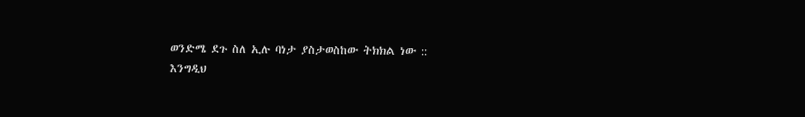ወንድሜ ደጉ ስለ ኢሉ ባነታ ያስታወስከው ትክክል ነው ::
እንግዲህ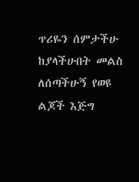ጥሪዬን ሰምታችሁ ከያላችሁበት መልስ ለሰጣችሁኝ የወዩ ልጆች እጅግ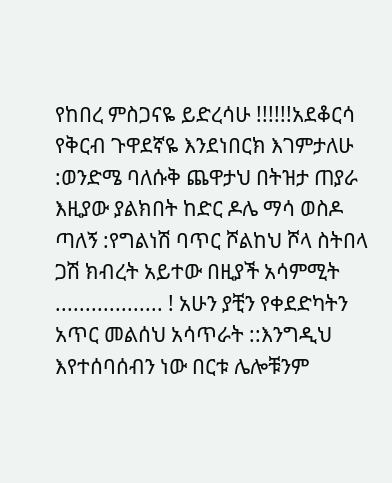የከበረ ምስጋናዬ ይድረሳሁ !!!!!!አደቆርሳ የቅርብ ጉዋደኛዬ እንደነበርክ እገምታለሁ :ወንድሜ ባለሱቅ ጨዋታህ በትዝታ ጠያራ እዚያው ያልክበት ከድር ዶሌ ማሳ ወስዶ ጣለኝ :የግልነሽ ባጥር ሾልከህ ሾላ ስትበላ ጋሽ ክብረት አይተው በዚያች አሳምሚት .................. ! አሁን ያቺን የቀደድካትን አጥር መልሰህ አሳጥራት ::እንግዲህ እየተሰባሰብን ነው በርቱ ሌሎቹንም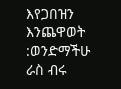እየጋበዝን እንጨዋወት :ወንድማችሁ ራስ ብሩ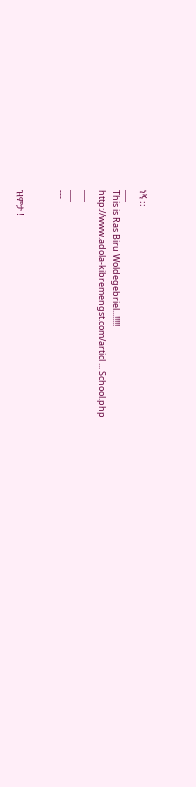ነኝ ::
___
This is Ras Biru Woldegebriel...!!!!!
http://www.adola-kibremengst.com/articl ... School.php
___
___
---


ዝምታ !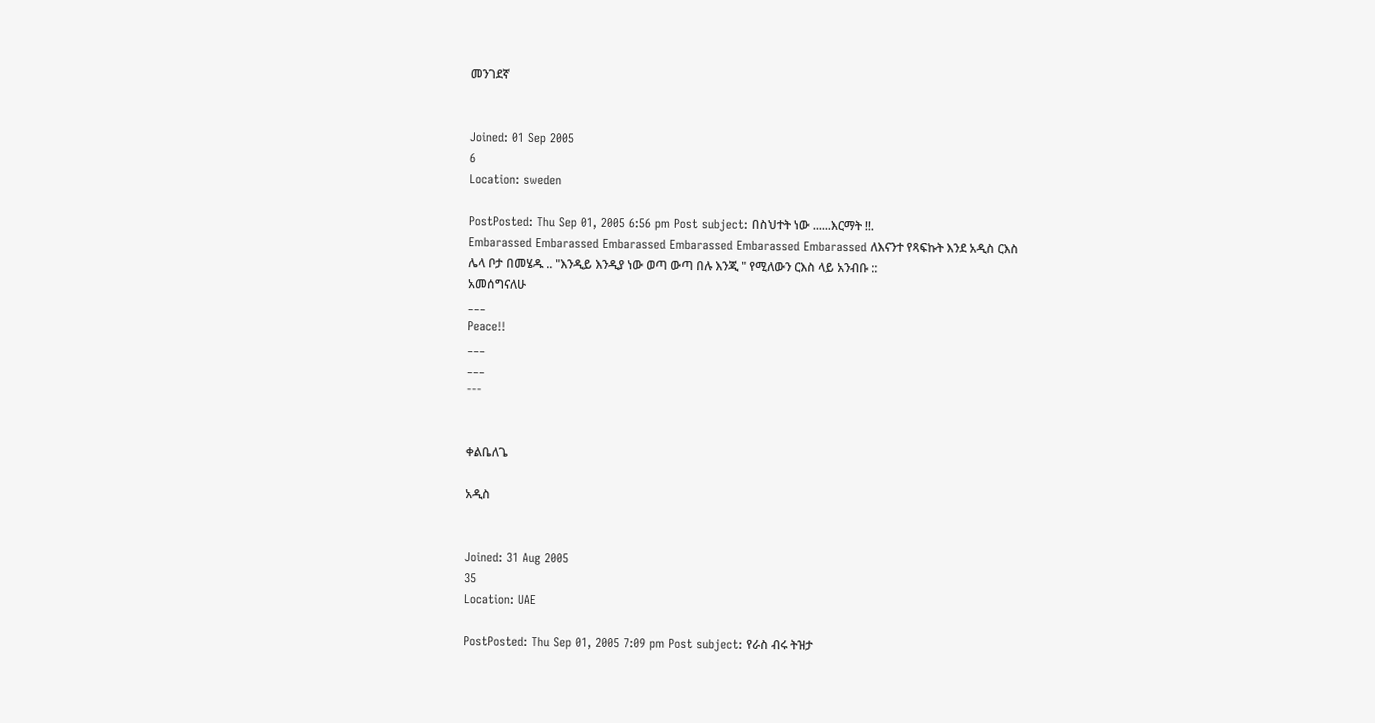መንገደኛ


Joined: 01 Sep 2005
6
Location: sweden

PostPosted: Thu Sep 01, 2005 6:56 pm Post subject: በስህተት ነው ......እርማት !!.
Embarassed Embarassed Embarassed Embarassed Embarassed Embarassed ለእናንተ የጻፍኩት እንደ አዲስ ርእስ ሌላ ቦታ በመሄዱ .. "እንዲይ እንዲያ ነው ወጣ ውጣ በሉ እንጂ " የሚለውን ርእስ ላይ አንብቡ ::
አመሰግናለሁ
___
Peace!!
___
___
---


ቀልቤለጌ

አዲስ


Joined: 31 Aug 2005
35
Location: UAE

PostPosted: Thu Sep 01, 2005 7:09 pm Post subject: የራስ ብሩ ትዝታ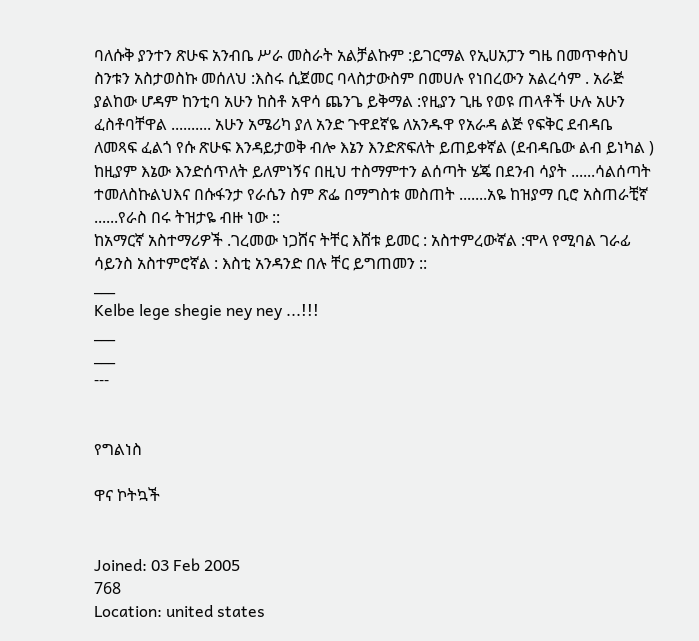ባለሱቅ ያንተን ጽሁፍ አንብቤ ሥራ መስራት አልቻልኩም :ይገርማል የኢሀአፓን ግዜ በመጥቀስህ ስንቱን አስታወስኩ መሰለህ :እስሩ ሲጀመር ባላስታውስም በመሀሉ የነበረውን አልረሳም . አራጅ ያልከው ሆዳም ከንቲባ አሁን ከስቶ አዋሳ ጨንጌ ይቅማል :የዚያን ጊዜ የወዩ ጠላቶች ሁሉ አሁን ፈስቶባቸዋል .......... አሁን አሜሪካ ያለ አንድ ጉዋደኛዬ ለአንዱዋ የአራዳ ልጅ የፍቅር ደብዳቤ ለመጻፍ ፈልጎ የሱ ጽሁፍ እንዳይታወቅ ብሎ እኔን እንድጽፍለት ይጠይቀኛል (ደብዳቤው ልብ ይነካል ) ከዚያም እኔው እንድሰጥለት ይለምነኝና በዚህ ተስማምተን ልሰጣት ሄጄ በደንብ ሳያት ......ሳልሰጣት ተመለስኩልህእና በሱፋንታ የራሴን ስም ጽፌ በማግስቱ መስጠት .......አዬ ከዝያማ ቢሮ አስጠራቺኛ ......የራስ በሩ ትዝታዬ ብዙ ነው ::
ከአማርኛ አስተማሪዎች .ገረመው ነጋሸና ትቸር እሸቱ ይመር : አስተምረውኛል :ሞላ የሚባል ገራፊ ሳይንስ አስተምሮኛል : እስቲ አንዳንድ በሉ ቸር ይግጠመን ::
___
Kelbe lege shegie ney ney ...!!!
___
___
---


የግልነስ

ዋና ኮትኳች


Joined: 03 Feb 2005
768
Location: united states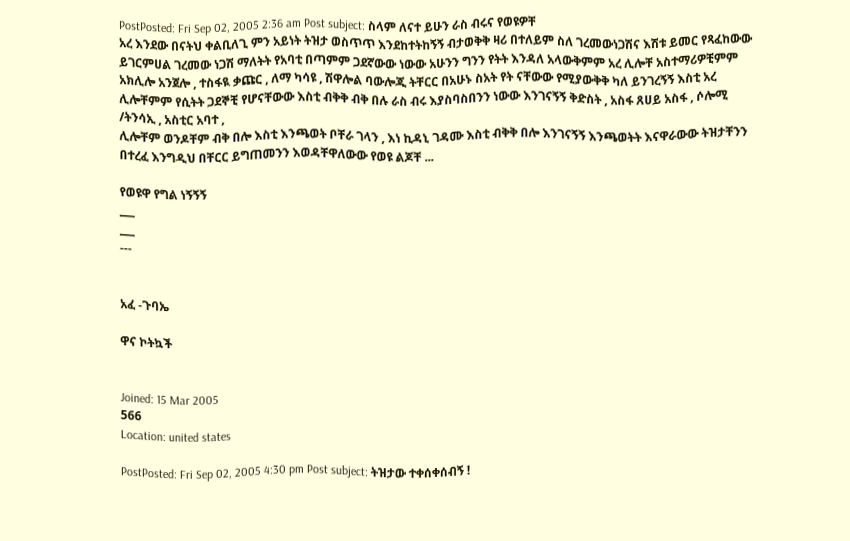PostPosted: Fri Sep 02, 2005 2:36 am Post subject: ስላም ለናተ ይሁን ራስ ብሩና የወዩዎቸ
አረ እንደው በናትህ ቀልቢለጊ ምን አይነት ትዝታ ወስጥጥ እንደከተትከኝኝ ብታወቅቅ ዛሪ በተለይም ስለ ገረመውነጋሽና እሽቱ ይመር የጻፈከውው ይገርምሀል ገረመው ነጋሽ ማለትት የአባቲ በጣምም ጋደኛውው ነውው አሁንን ግንን የትት እንዳለ አላውቅምም አረ ሊሎቸ አስተማሪዎቺምም አክሊሎ አንጀሎ , ተስፋዪ ቃጩር , ለማ ካሳዩ , ሽዋሎል ባውሎጂ ትቸርር በአሁኑ ስአት የት ናቸውው የሚያውቅቅ ካለ ይንገረኝኝ እስቲ አረ ሊሎቸምም የሲትት ጋደኞቺ የሆናቸውው እስቲ ብቅቅ ብቅ በሉ ራስ ብሩ እያስባስበንን ነውው እንገናኝኝ ቅድስት , አስፋ ጸሀይ አስፋ , ሶሎሚ /ትንሳኢ , አስቲር አባተ ,
ሊሎቸም ወንዶቸም ብቅ በሎ እስቲ እንጫወት ቦቸራ ገላን , እነ ኪዳኒ ገዳሙ እስቲ ብቅቅ በሎ እንገናኝኝ እንጫወትት እናዋራውው ትዝታቸንን በተረፈ እንግዲህ በቸርር ይግጠመንን እወዳቸዋለውው የወዩ ልጆቸ ...

የወዩዋ የግል ነኝኝኝ
___
___
---


አፈ -ጉባኤ

ዋና ኮትኳች


Joined: 15 Mar 2005
566
Location: united states

PostPosted: Fri Sep 02, 2005 4:30 pm Post subject: ትዝታው ተቀሰቀሰብኝ !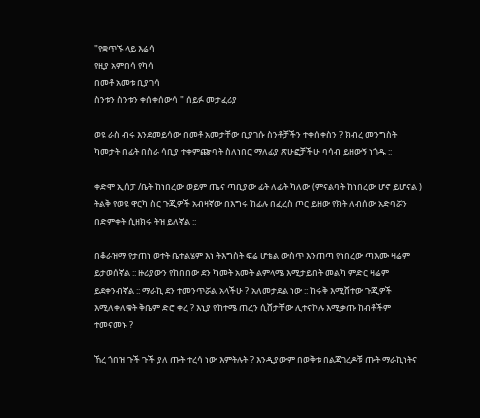"የቋጥኙ ላይ እሬሳ
የዚያ አምበሳ የካሳ
በመቶ አመቱ ቢያገሳ
ስንቱን ስንቱን ቀሰቀሰውሳ " ሰይፉ መታፈሪያ

ወዩ ራስ ብሩ እንደመይሳው በመቶ አመታቸው ቢያገሱ ስንቶቻችን ተቀሰቀስን ? ክብረ መንግስት ካመታት በፊት በስራ ሳቢያ ተቀምጬባት ስለነበር ማለፊያ ጽሁፎቻችሁ ባሳብ ይዘውኝ ነጎዱ ::

ቀድሞ ኢሰፓ /ቤት ከነበረው ወይም ጤና ጣቢያው ፊት ለፊት ካለው (ምናልባት ከነበረው ሆኖ ይሆናል ) ትልቅ የወዩ ዋርካ ስር ጉጂዎች አብዛኛው በእግሩ ከፊሉ በፈረስ ጦር ይዘው የክት ለብሰው አድባሯን በድምቀት ሲዘክሩ ትዝ ይለኛል ::

በቆራዝማ የታጠነ ወተት ቤተልሄም እነ ትእግስት ፍሬ ሆቴል ውስጥ እንጠጣ የነበረው ጣእሙ ዛሬም ይታወሰኛል :: ዙሪያውን የከበበው ደን ካመት አመት ልምላሜ እሚታይበት መልካ ምድር ዛሬም ይደቀንብኛል :: ማራኪ ደን ተመንጥሯል አላችሁ ? አለመታደል ነው :: ከሩቅ እሚሸተው ጉጂዎች እሚለቀለቁት ቅቤም ድሮ ቀረ ? እኒያ የከተሜ ጠረን ሲሸታቸው ሊተናኮሉ እሚቃጡ ከብቶችም ተመናመኑ ?

ኸረ ጎበዝ ጉች ጉች ያለ ጡት ተረሳ ነው እምትሉት ? እንዲያውም በወቅቱ በልጃገረዶቹ ጡት ማራኪነትና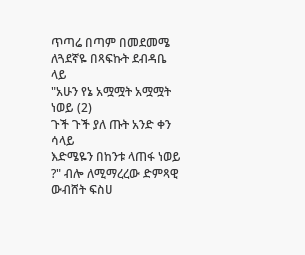ጥጣሬ በጣም በመደመሜ ለጓደኛዬ በጻፍኩት ደብዳቤ ላይ
"አሁን የኔ አሟሟት አሟሟት ነወይ (2)
ጉች ጉች ያለ ጡት አንድ ቀን ሳላይ
እድሜዬን በከንቱ ላጠፋ ነወይ ?" ብሎ ለሚማረረው ድምጻዊ ውብሸት ፍስሀ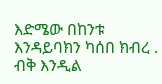እድሜው በከንቱ እንዳይባክን ካሰበ ክብረ . ብቅ እንዲል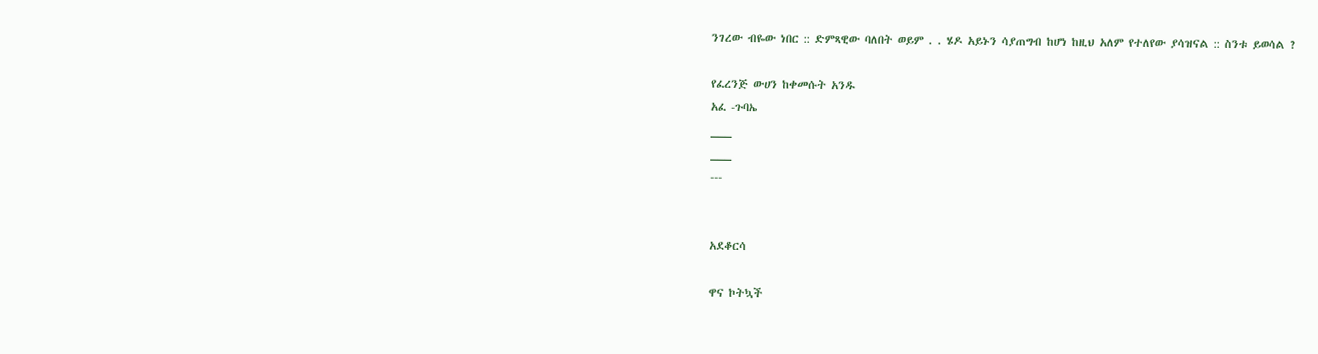ንገረው ብዬው ነበር :: ድምጻዊው ባለበት ወይም . . ሄዶ አይኑን ሳያጠግብ ከሆነ ከዚህ አለም የተለየው ያሳዝናል :: ስንቱ ይወሳል ?

የፈረንጅ ውሀን ከቀመሱት አንዱ
አፈ -ጉባኤ
___
___
---


አደቆርሳ

ዋና ኮትኳች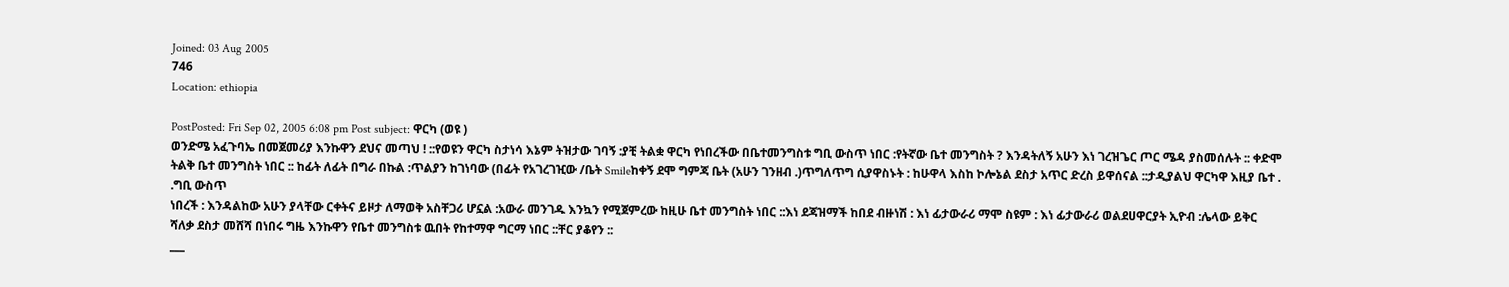Joined: 03 Aug 2005
746
Location: ethiopia

PostPosted: Fri Sep 02, 2005 6:08 pm Post subject: ዋርካ (ወዩ )
ወንድሜ አፈጉባኤ በመጀመሪያ እንኩዋን ደህና መጣህ ! ::የወዩን ዋርካ ስታነሳ እኔም ትዝታው ገባኝ :ያቺ ትልቋ ዋርካ የነበረችው በቤተመንግስቱ ግቢ ውስጥ ነበር :የትኛው ቤተ መንግስት ? እንዳትለኝ አሁን እነ ገረዝጌር ጦር ሜዳ ያስመሰሉት :: ቀድሞ ትልቅ ቤተ መንግስት ነበር :: ከፊት ለፊት በግራ በኩል :ጥልያን ከገነባው (በፊት የአገረገዢው /ቤት Smileከቀኝ ደሞ ግምጃ ቤት (አሁን ገንዘብ .)ጥግለጥግ ሲያዋስኑት : ከሁዋላ እስከ ኮሎኔል ደስታ አጥር ድረስ ይዋሰናል ::ታዲያልህ ዋርካዋ እዚያ ቤተ . .ግቢ ውስጥ
ነበረች : እንዳልከው አሁን ያላቸው ርቀትና ይዞታ ለማወቅ አስቸጋሪ ሆኗል :አውራ መንገዱ እንኳን የሚጀምረው ከዚሁ ቤተ መንግስት ነበር ::እነ ደጃዝማች ከበደ ብዙነሽ : እነ ፊታውራሪ ማሞ ስዩም : እነ ፊታውራሪ ወልደሀዋርያት ኢዮብ :ሌላው ይቅር ሻለቃ ደስታ መሸሻ በነበሩ ግዜ እንኩዋን የቤተ መንግስቱ ዉበት የከተማዋ ግርማ ነበር ::ቸር ያቆየን ::
___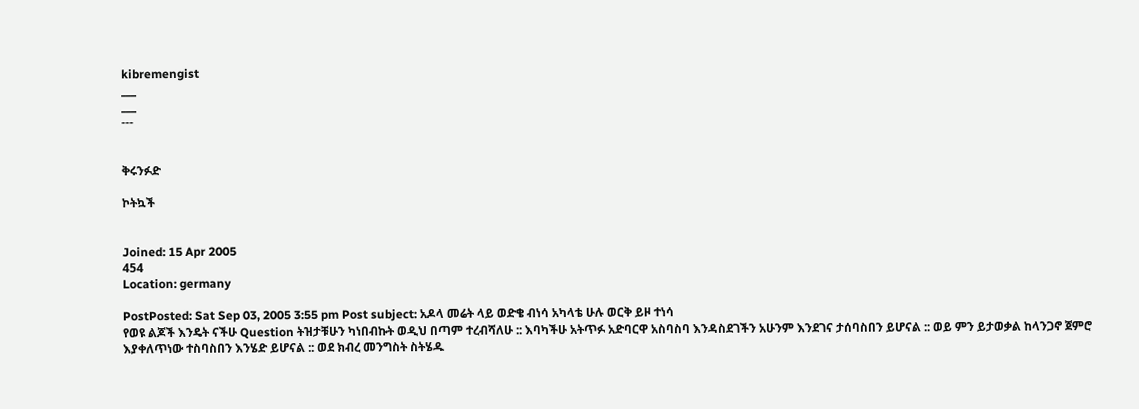kibremengist
___
___
---


ቅሩንፉድ

ኮትኳች


Joined: 15 Apr 2005
454
Location: germany

PostPosted: Sat Sep 03, 2005 3:55 pm Post subject: አዶላ መሬት ላይ ወድቄ ብነሳ አካላቴ ሁሉ ወርቅ ይዞ ተነሳ
የወዩ ልጆች እንዴት ናችሁ Question ትዝታቹሁን ካነበብኩት ወዲህ በጣም ተረብሻለሁ :: እባካችሁ አትጥፉ አድባርዋ አስባስባ እንዳስደገችን አሁንም እንደገና ታሰባስበን ይሆናል :: ወይ ምን ይታወቃል ከላንጋኖ ጀምሮ እያቀለጥነው ተስባስበን እንሄድ ይሆናል :: ወደ ክብረ መንግስት ስትሄዱ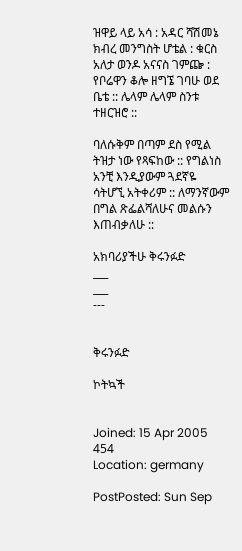ዝዋይ ላይ አሳ : አዳር ሻሽመኔ ክብረ መንግስት ሆቴል : ቁርስ አለታ ወንዶ አናናስ ገምጬ : የቦሬዋን ቆሎ ዘግኜ ገባሁ ወደ ቤቴ :: ሌላም ሌላም ስንቱ ተዘርዝሮ ::

ባለሱቅም በጣም ደስ የሚል ትዝታ ነው የጻፍከው :: የግልነስ አንቺ እንዲያውም ጓደኛዬ ሳትሆኚ አትቀሪም :: ለማንኛውም በግል ጽፌልሻለሁና መልሱን እጠብቃለሁ ::

አክባሪያችሁ ቅሩንፉድ
___
___
---


ቅሩንፉድ

ኮትኳች


Joined: 15 Apr 2005
454
Location: germany

PostPosted: Sun Sep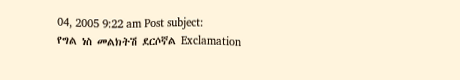04, 2005 9:22 am Post subject:
የግል ነስ መልክትሽ ደርሶኛል Exclamation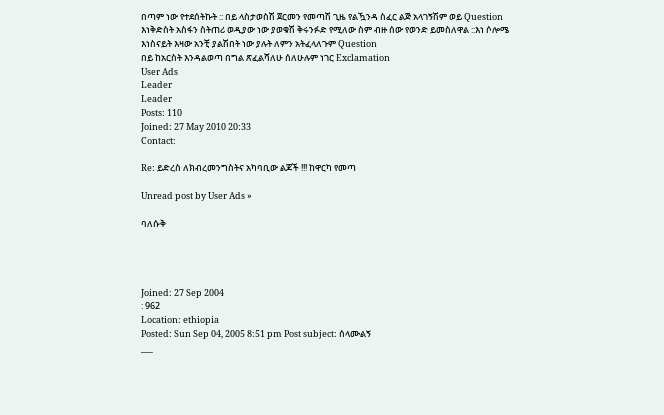በጣም ነው የተደሰትኩት :: በይ ላስታወስሽ ጀርመን የመጣሽ ጊዜ የልዃንዳ ስፈር ልጅ አላገኝሽም ወይ Question
እነቅድስት አስፋን ስትጠሪ ወዲያው ነው ያወቁሽ ቅሩንፉድ የሚለው ስም ብዙ ሰው የወንድ ይመስለዋል ::እነ ሶሎሜ እነስናይት እዛው አንቺ ያልሽበት ነው ያሉት ለምን አትፈላለጉም Question
በይ ከአርስት እንዳልወጣ በግል ጽፈልሻለሁ ሰለሁሉም ነገር Exclamation
User Ads
Leader
Leader
Posts: 110
Joined: 27 May 2010 20:33
Contact:

Re: ይድረስ ለክብረመንግስትና አካባቢው ልጆች !!! ከዋርካ የመጣ

Unread post by User Ads »

ባለሱቅ




Joined: 27 Sep 2004
: 962
Location: ethiopia
Posted: Sun Sep 04, 2005 8:51 pm Post subject: ሰላሙልኝ
___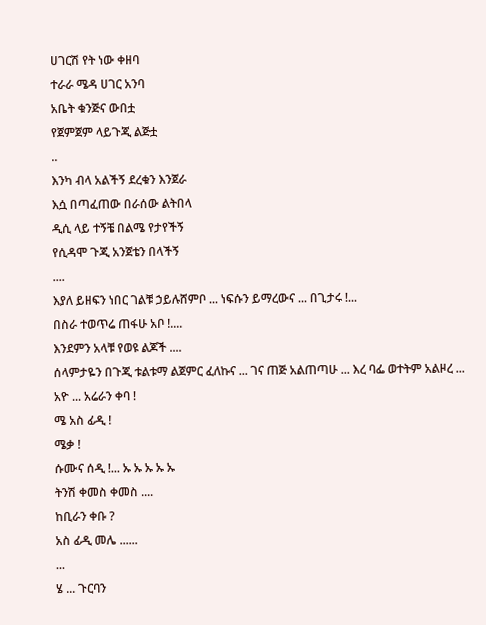ሀገርሽ የት ነው ቀዘባ
ተራራ ሜዳ ሀገር አንባ
አቤት ቁንጅና ውበቷ
የጀምጀም ላይጉጂ ልጅቷ
..
እንካ ብላ አልችኝ ደረቁን እንጀራ
እሷ በጣፈጠው በራሰው ልትበላ
ዲሲ ላይ ተኝቼ በልሜ የታየችኝ
የሲዳሞ ጉጂ አንጀቴን በላችኝ
....
እያለ ይዘፍን ነበር ገልቹ ኃይሉሸምቦ ... ነፍሱን ይማረውና ... በጊታሩ !...
በስራ ተወጥሬ ጠፋሁ አቦ !....
እንደምን አላቹ የወዩ ልጆች ....
ሰላምታዬን በጉጂ ቱልቱማ ልጀምር ፈለኩና ... ገና ጠጅ አልጠጣሁ ... እረ ባፌ ወተትም አልዞረ ...
አዮ ... አሬራን ቀባ !
ሜ አስ ፊዲ !
ሜቃ !
ሱሙና ሰዲ !... ኡ ኡ ኡ ኡ ኡ
ትንሽ ቀመስ ቀመስ ....
ከቢራን ቀቡ ?
አስ ፊዲ መሌ ......
...
ሄ ... ጉርባን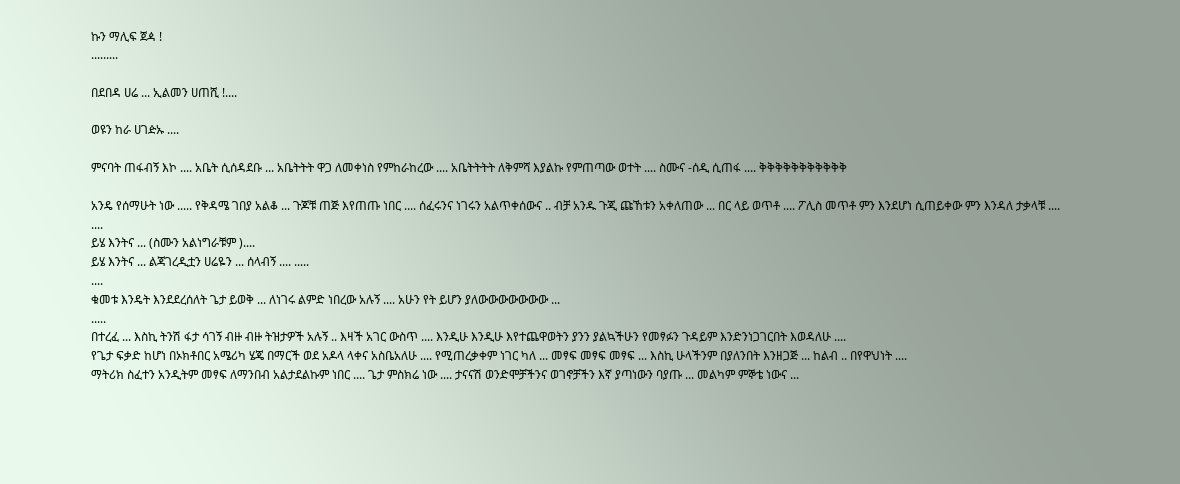ኩን ማሊፍ ጀዻ !
.........

በደበዳ ሀሬ ... ኢልመን ሀጠሺ !....

ወዩን ከራ ሀገዽኡ ....

ምናባት ጠፋብኝ እኮ .... አቤት ሲሰዳደቡ ... አቤትትት ዋጋ ለመቀነስ የምከራከረው .... አቤትትትት ለቅምሻ እያልኩ የምጠጣው ወተት .... ስሙና -ሰዲ ሲጠፋ .... ቅቅቅቅቅቅቅቅቅቅቅ

አንዴ የሰማሁት ነው ..... የቅዳሜ ገበያ አልቆ ... ጉጆቹ ጠጅ እየጠጡ ነበር .... ሰፈሩንና ነገሩን አልጥቀሰውና .. ብቻ አንዱ ጉጂ ጩኸቱን አቀለጠው ... በር ላይ ወጥቶ .... ፖሊስ መጥቶ ምን እንደሆነ ሲጠይቀው ምን እንዳለ ታቃላቹ ....
....
ይሄ እንትና ... (ስሙን አልነግራቹም )....
ይሄ እንትና ... ልጃገረዲቷን ሀሬዬን ... ሰላብኝ .... .....
....
ቁመቱ እንዴት እንደደረሰለት ጌታ ይወቅ ... ለነገሩ ልምድ ነበረው አሉኝ .... አሁን የት ይሆን ያለውውውውውውው ...
.....
በተረፈ ... እስኪ ትንሽ ፋታ ሳገኝ ብዙ ብዙ ትዝታዎች አሉኝ .. እዛች አገር ውስጥ .... እንዲሁ እንዲሁ እየተጨዋወትን ያንን ያልኳችሁን የመፃፉን ጉዳይም እንድንነጋገርበት እወዳለሁ ....
የጌታ ፍቃድ ከሆነ በኦክቶበር አሜሪካ ሄጄ በማርች ወደ አዶላ ላቀና አስቤአለሁ .... የሚጠረቃቀም ነገር ካለ ... መፃፍ መፃፍ መፃፍ ... እስኪ ሁላችንም በያለንበት እንዘጋጅ ... ከልብ .. በየዋህነት ....
ማትሪክ ስፈተን አንዲትም መፃፍ ለማንበብ አልታደልኩም ነበር .... ጌታ ምስክሬ ነው .... ታናናሽ ወንድሞቻችንና ወገኖቻችን እኛ ያጣነውን ባያጡ ... መልካም ምኞቴ ነውና ...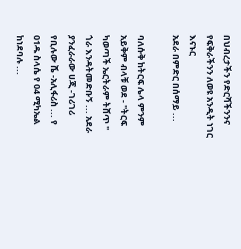በህብረታችን የድርሻችንንና የፍቅራችንን ለወዩ አንዲት ነገር እናኑር
አደራ በምድር በሰማይ ...

ባለሱቅ ከትርፍ ሌላ ምንም አይቅም ብላቹ ወደ - "ትርፍ ካወጣች ኤርትራም ትሸጥ " ጎራ እንዳትመድቡኝ ... አደራ
ያንፈራራው ሀጂ -ገሪገሪ የቢሉው ሼ -አሊፋሪስ ... የ 01ዱ ስላሴ የ 04 ሚካኤል ከነደባሉ ...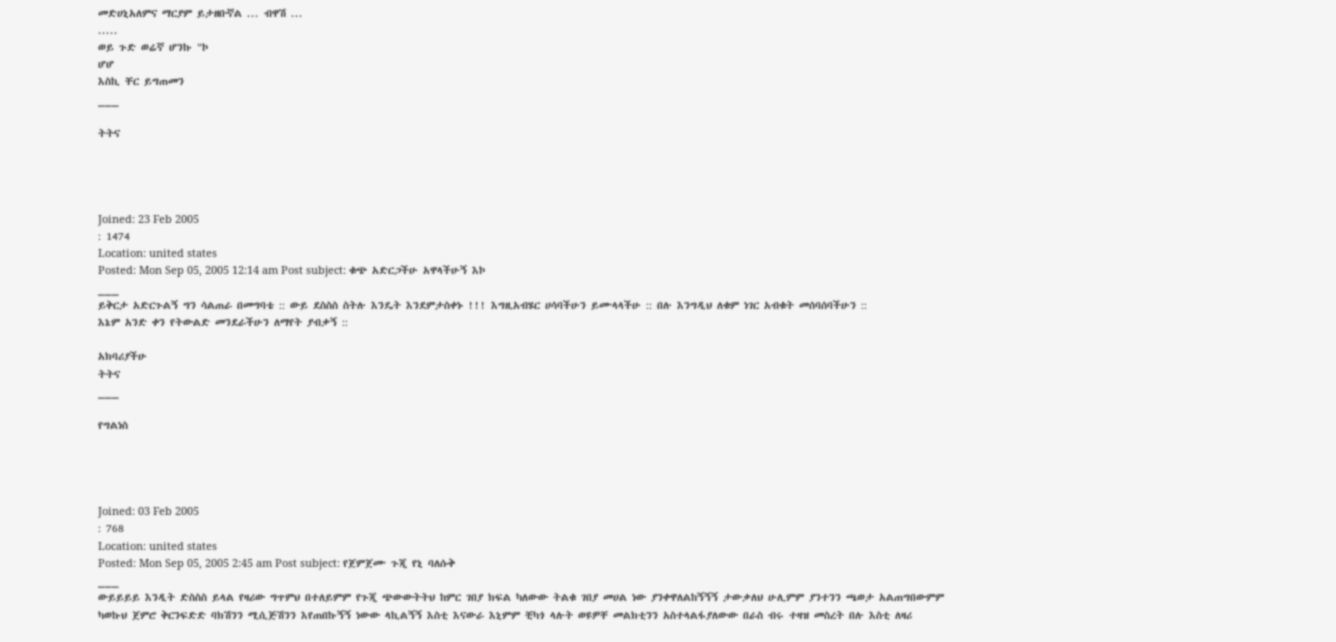መድሀኒአለምና ማርያም ይታዘቡኛል ... ብዋሽ ...
.....
ወይ ጉድ ወሬኛ ሆንኩ "ኮ
ሆሆ
እስኪ ቸር ይግጠመን
___

ትትና




Joined: 23 Feb 2005
: 1474
Location: united states
Posted: Mon Sep 05, 2005 12:14 am Post subject: ቁጭ አድርጋችሁ አዋላችሁኝ እኮ
___
ይቅርታ አድርጉልኝ ግን ሳልጠራ በመግባቴ :: ውይ ደስስስ ስትሉ እንዴት እንደምታስቀኑ !!! እግዚአብሄር ሀሳባችሁን ይሙላላችሁ :: በሉ እንግዲህ ለቁም ነገር አብቁት መሰባሰባችሁን ::
እኔም አንድ ቀን የትውልድ መንደራችሁን ለማየት ያብቃኝ ::

አክባሪያችሁ
ትትና
___

የግልነስ




Joined: 03 Feb 2005
: 768
Location: united states
Posted: Mon Sep 05, 2005 2:45 am Post subject: የጀምጀሙ ጉጂ የኒ ባለሱቅ
___
ውይይይይ እንዲት ድስስስ ይላል የዛሪው ግጥምህ በተለይምም የጉጂ ጭውውትትህ ከምር ገበያ ክፍል ካለውው ትልቁ ገበያ መሀል ነው ያንቀዋለልከኝኝኝ ታውቃለህ ሁሊምም ያንተንን ጫወታ አልጠግበውምም ካወኩህ ጀምሮ ቅርንፍድድ ባክሽንን ሚሲጅሽንን እየጠበኩኝኝ ነውው ላኪልኝኝ እስቲ እናውራ እኒምም ቺካጎ ላሉት ወዩዎቸ መልክቲንን አስተላልፋያለውው በራስ ብሩ ተዛዝ መስረት በሉ እስቲ ለዛሪ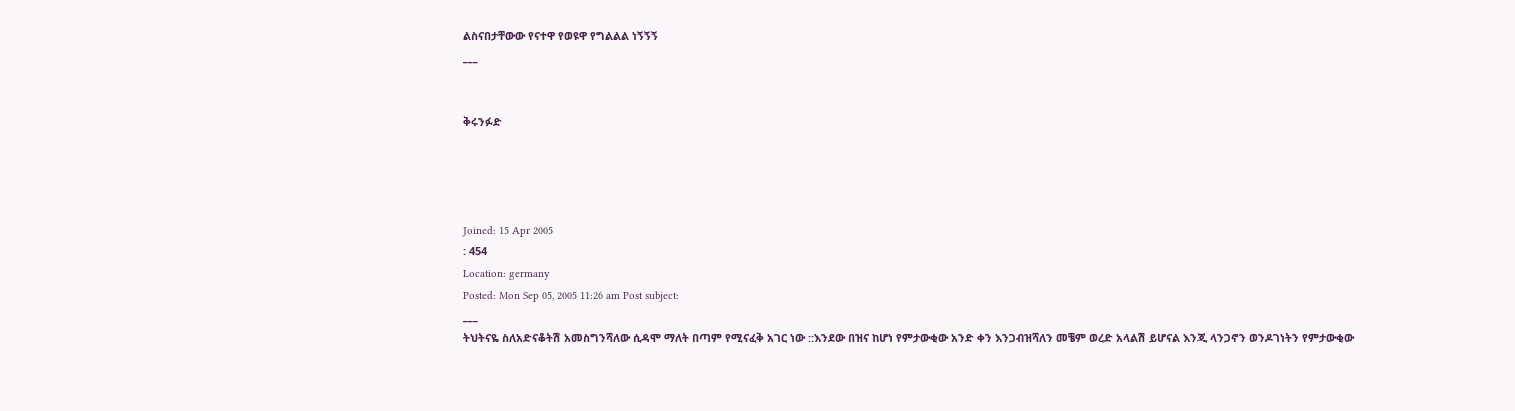ልስናበታቸውው የናተዋ የወዩዋ የግልልል ነኝኝኝ
___


ቅሩንፉድ




Joined: 15 Apr 2005
: 454
Location: germany
Posted: Mon Sep 05, 2005 11:26 am Post subject:
___
ትህትናዬ ስለአድናቆትሽ አመስግንሻለው ሲዳሞ ማለት በጣም የሚናፈቅ አገር ነው ::እንደው በዝና ከሆነ የምታውቂው አንድ ቀን እንጋብዝሻለን መቼም ወረድ አላልሽ ይሆናል እንጂ ላንጋኖን ወንዶገነትን የምታውቂው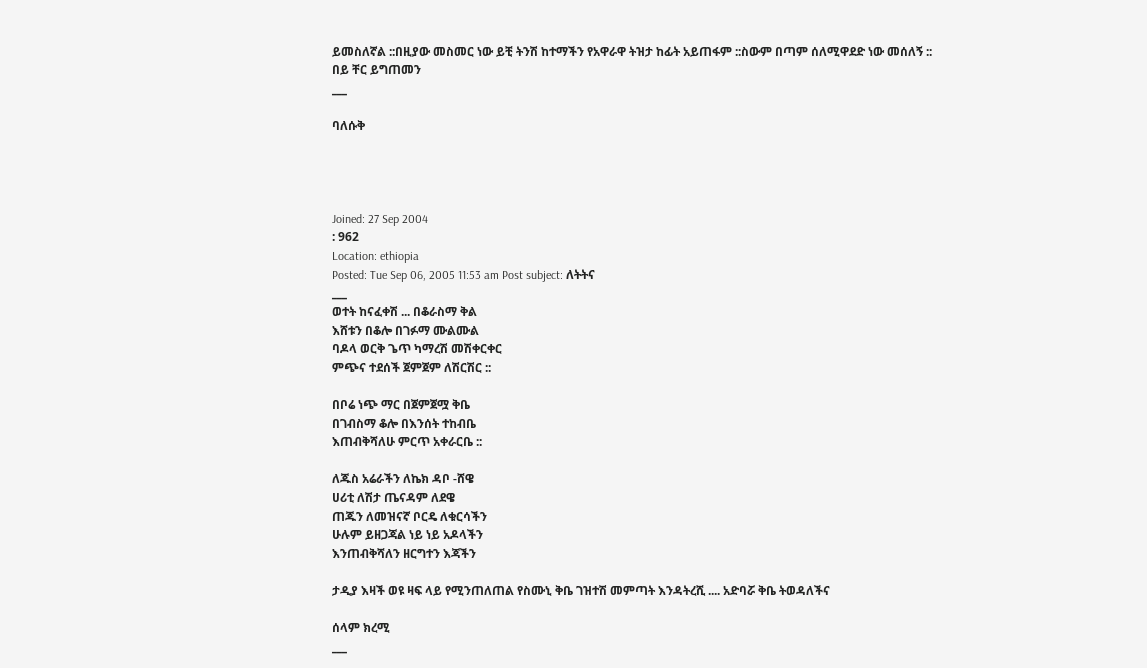ይመስለኛል ::በዚያው መስመር ነው ይቺ ትንሽ ከተማችን የአዋራዋ ትዝታ ከፊት አይጠፋም ::ስውም በጣም ሰለሚዋደድ ነው መሰለኝ ::
በይ ቸር ይግጠመን
___

ባለሱቅ




Joined: 27 Sep 2004
: 962
Location: ethiopia
Posted: Tue Sep 06, 2005 11:53 am Post subject: ለትትና
___
ወተት ከናፈቀሽ ... በቆራስማ ቅል
እሸቱን በቆሎ በገፉማ ሙልሙል
ባዶላ ወርቅ ጌጥ ካማረሽ መሽቀርቀር
ምጭና ተደሰች ጀምጀም ለሽርሽር ::

በቦሬ ነጭ ማር በጀምጀሟ ቅቤ
በገብስማ ቆሎ በእንሰት ተከብቤ
እጠብቅሻለሁ ምርጥ አቀራርቤ ::

ለጁስ አሬራችን ለኬክ ዳቦ -ሸዌ
ሀሪቲ ለሽታ ጤናዳም ለደዌ
ጠጁን ለመዝናኛ ቦርዴ ለቁርሳችን
ሁሉም ይዘጋጃል ነይ ነይ አዶላችን
እንጠብቅሻለን ዘርግተን እጃችን

ታዲያ እዛች ወዩ ዛፍ ላይ የሚንጠለጠል የስሙኒ ቅቤ ገዝተሽ መምጣት እንዳትረሺ .... አድባሯ ቅቤ ትወዳለችና

ሰላም ክረሚ
___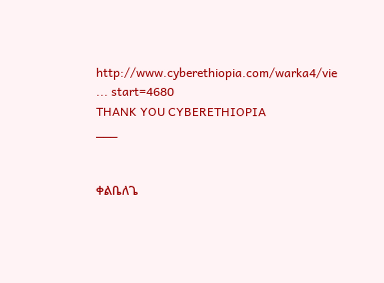http://www.cyberethiopia.com/warka4/vie ... start=4680
THANK YOU CYBERETHIOPIA
___


ቀልቤለጌ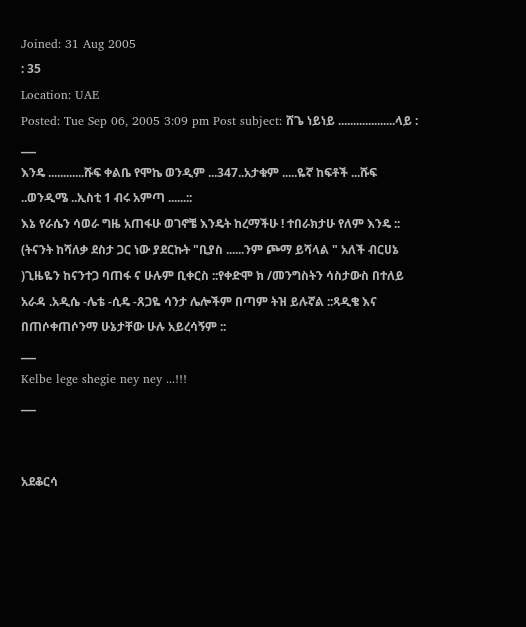Joined: 31 Aug 2005
: 35
Location: UAE
Posted: Tue Sep 06, 2005 3:09 pm Post subject: ሸጌ ነይነይ ...................ላይ :
___
እንዴ ............ሹፍ ቀልቤ የሞኬ ወንዲም ...347..አታቁም .....ዬኛ ከፍቶች ...ሹፍ ..ወንዲሜ ..ኢስቲ 1 ብሩ አምጣ ......::
እኔ የራሴን ሳወራ ግዜ አጠፋሁ ወገኖቼ እንዴት ከረማችሁ ! ተበራክታሁ የለም እንዴ :: (ትናንት ከሻለቃ ደስታ ጋር ነው ያደርኩት "ቢያስ ......ንም ጮማ ይሻላል " አለች ብርሀኔ )ጊዜዬን ከናንተጋ ባጠፋ ና ሁሉም ቢቀርስ ::የቀድሞ ክ /መንግስትን ሳስታውስ በተለይ አራዳ .አዲሴ -ሌቴ -ሲዴ -ጸጋዬ ሳንታ ሌሎችም በጣም ትዝ ይሉኛል ::ጻዲቄ እና በጠሶቀጠሶንማ ሁኔታቸው ሁሉ አይረሳኝም ::
___
Kelbe lege shegie ney ney ...!!!
___


አደቆርሳ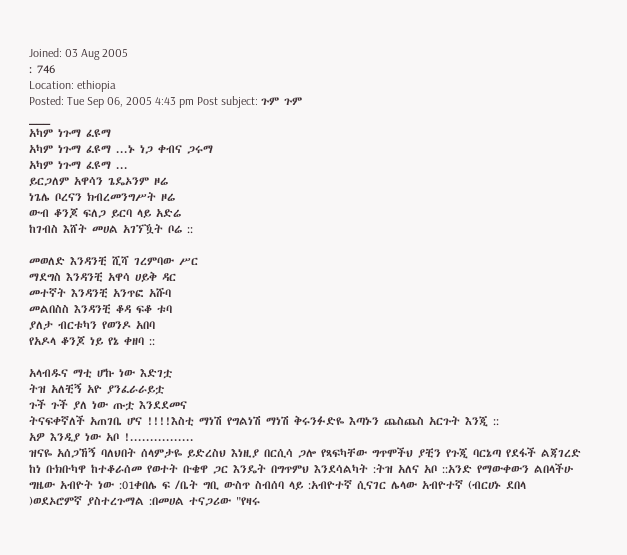Joined: 03 Aug 2005
: 746
Location: ethiopia
Posted: Tue Sep 06, 2005 4:43 pm Post subject: ጉም ጉም
___
አካም ነጉማ ፈዩማ
አካም ነጉማ ፈዩማ ...ኑ ነጋ ቀብና ጋሩማ
አካም ነጉማ ፈዩማ ...
ይርጋለም አዋሳን ጌዴኦንም ዞሬ
ነጌሌ ቦረናን ክብረመንግሥት ዞሬ
ውብ ቆንጆ ፍለጋ ይርባ ላይ አድሬ
ከገብስ እሸት መሀል አገኘዃት ቦሬ ::

መወለድ እንዳንቺ ሺሻ ገረምባው ሥር
ማደግስ እንዳንቺ አዋሳ ሀይቅ ዳር
መተኛት እንዳንቺ አንጥፎ አሹባ
መልበስስ እንዳንቺ ቆዳ ፍቆ ቱባ
ያለታ ብርቱካን የወንዶ አበባ
የአዶላ ቆንጆ ነይ የኔ ቀዘባ ::

አላብዱና ማቲ ሆኩ ነው እድገቷ
ትዝ አለቺኝ አዮ ያንፈራራይቷ
ጉች ጉች ያለ ነው ጡቷ እንደደመና
ትናፍቀኛለች አጠገቤ ሆና !!!!እስቲ ማነሽ የግልነሽ ማነሽ ቅሩንፉድዬ እጣኑን ጨስጨስ አርጉት እንጂ ::
አዎ እንዲያ ነው አቦ !................
ዝናዬ አሰጋኸኝ ባለህበት ሰላምታዬ ይድረስህ እነዚያ በርሲሳ ጋሎ የጻፍካቸው ግጥሞችህ ያቺን የጉጂ ባርኔጣ የደፋች ልጃገረድ ከነ ቡክቡካዋ ከተቆራሰመ የወተት ቡቄዋ ጋር እንዴት በግጥምህ እንደሳልካት :ትዝ አለና አቦ ::አንድ የማውቀውን ልበላችሁ ግዜው አብዮት ነው :01ቀበሌ ፍ /ቤት ግቢ ውስጥ ስብሰባ ላይ :አብዮተኛ ሲናገር ሌላው አብዮተኛ (ብርሀኑ ደበላ )ወደኦሮምኛ ያስተረጉማል :በመሀል ተናጋሪው "የዛሩ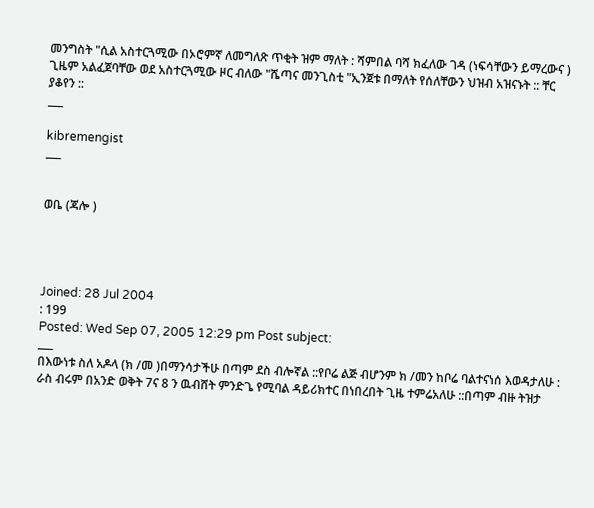መንግስት "ሲል አስተርጓሚው በኦሮምኛ ለመግለጽ ጥቂት ዝም ማለት : ሻምበል ባሻ ክፈለው ገዳ (ነፍሳቸውን ይማረውና ) ጊዜም አልፈጀባቸው ወደ አስተርጓሚው ዞር ብለው "ሼጣና መንጊስቲ "ኢንጀቱ በማለት የሰለቸውን ህዝብ አዝናኑት :: ቸር ያቆየን ::
___

kibremengist
___


ወቤ (ጃሎ )




Joined: 28 Jul 2004
: 199
Posted: Wed Sep 07, 2005 12:29 pm Post subject:
___
በእውነቱ ስለ አዶላ (ክ /መ )በማንሳታችሁ በጣም ደስ ብሎኛል ::የቦሬ ልጅ ብሆንም ክ /መን ከቦሬ ባልተናነሰ እወዳታለሁ : ራስ ብሩም በአንድ ወቅት 7ና 8 ን ዉብሸት ምንድጌ የሚባል ዳይሪክተር በነበረበት ጊዜ ተምሬአለሁ ::በጣም ብዙ ትዝታ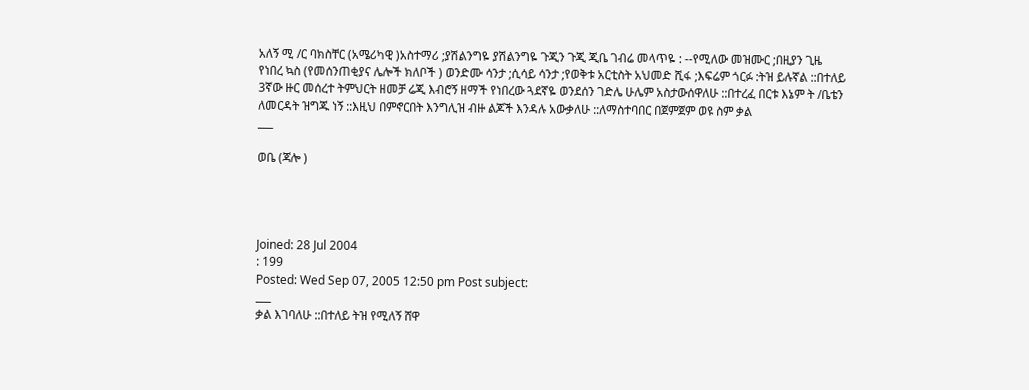አለኝ ሚ /ር ባክስቸር (አሜሪካዊ )አስተማሪ ;ያሽልንግዬ ያሽልንግዬ ጉጂን ጉጂ ጂቤ ገብሬ መላጥዬ : --የሚለው መዝሙር ;በዚያን ጊዜ የነበረ ኳስ (የመሰንጠቂያና ሌሎች ክለቦች ) ወንድሙ ሳንታ ;ሲሳይ ሳንታ ;የወቅቱ አርቲስት አህመድ ሺፋ ;እፍሬም ጎርፉ :ትዝ ይሉኛል ::በተለይ 3ኛው ዙር መሰረተ ትምህርት ዘመቻ ሬጂ እብሮኝ ዘማች የነበረው ጓደኛዬ ወንደሰን ገድሌ ሁሌም አስታውሰዋለሁ ::በተረፈ በርቱ እኔም ት /ቤቴን ለመርዳት ዝግጁ ነኝ ::እዚህ በምኖርበት እንግሊዝ ብዙ ልጆች እንዳሉ አውቃለሁ ::ለማስተባበር በጀምጀም ወዩ ስም ቃል
___

ወቤ (ጃሎ )




Joined: 28 Jul 2004
: 199
Posted: Wed Sep 07, 2005 12:50 pm Post subject:
___
ቃል እገባለሁ ::በተለይ ትዝ የሚለኝ ሸዋ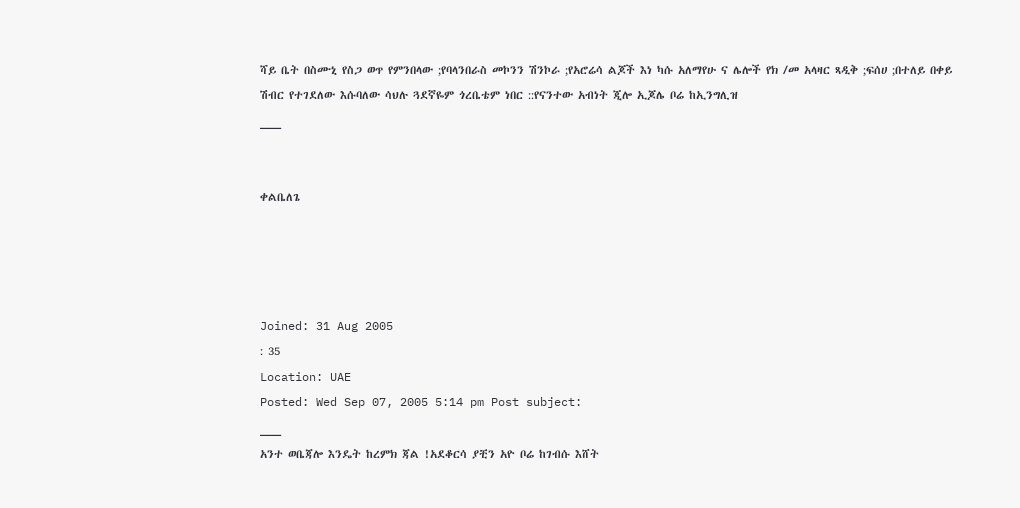ሻይ ቤት በስሙኒ የስጋ ወጥ የምንበላው ;የባላንበራስ መኮንን ሽንኮራ ;የአሮሬሳ ልጆች እነ ካሱ አለማየሁ ና ሌሎች የክ /መ አላዛር ጻዲቅ ;ፍሰሀ ;በተለይ በቀይ ሽብር የተገደለው እሱባለው ሳህሉ ጓደኛዬም ጎረቤቴም ነበር ::የናንተው አብነት ጂሎ ኢጆሌ ቦሬ ከኢንግሊዝ
___


ቀልቤለጌ




Joined: 31 Aug 2005
: 35
Location: UAE
Posted: Wed Sep 07, 2005 5:14 pm Post subject:
___
አንተ ወቤጃሎ እንዴት ከረምክ ጃል !አደቆርሳ ያቺን አዮ ቦሬ ከገብሱ እሸት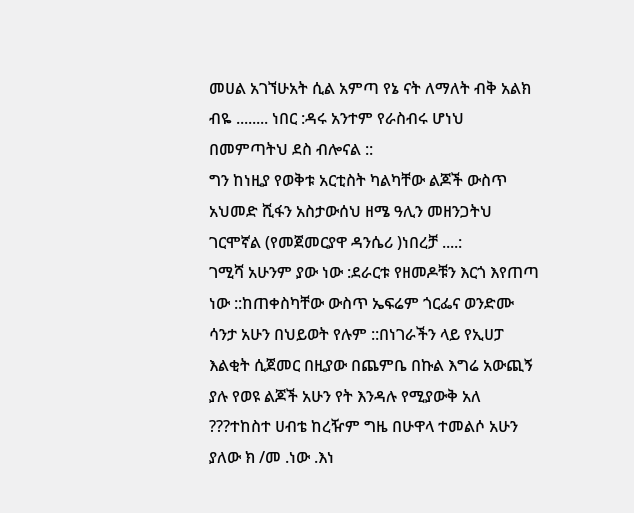መሀል አገኘሁአት ሲል አምጣ የኔ ናት ለማለት ብቅ አልክ ብዬ ........ ነበር :ዳሩ አንተም የራስብሩ ሆነህ በመምጣትህ ደስ ብሎናል ::
ግን ከነዚያ የወቅቱ አርቲስት ካልካቸው ልጆች ውስጥ አህመድ ሺፋን አስታውሰህ ዘሜ ዓሊን መዘንጋትህ ገርሞኛል (የመጀመርያዋ ዳንሴሪ )ነበረቻ ....:
ገሚሻ አሁንም ያው ነው :ደራርቱ የዘመዶቹን እርጎ እየጠጣ ነው ::ከጠቀስካቸው ውስጥ ኤፍሬም ጎርፌና ወንድሙ ሳንታ አሁን በህይወት የሉም ::በነገራችን ላይ የኢሀፓ እልቂት ሲጀመር በዚያው በጨምቤ በኩል እግሬ አውጪኝ ያሉ የወዩ ልጆች አሁን የት እንዳሉ የሚያውቅ አለ ???ተከስተ ሀብቴ ከረዥም ግዜ በሁዋላ ተመልሶ አሁን ያለው ክ /መ .ነው .እነ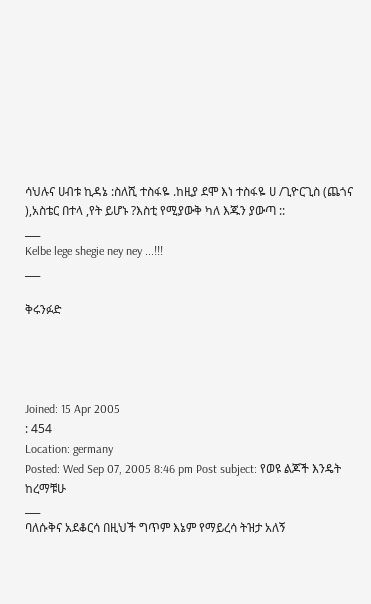ሳህሉና ሀብቱ ኪዳኔ :ስለሺ ተስፋዬ .ከዚያ ደሞ እነ ተስፋዬ ሀ /ጊዮርጊስ (ጨጎና ),አስቴር በተላ ,የት ይሆኑ ?እስቲ የሚያውቅ ካለ እጁን ያውጣ ::
___
Kelbe lege shegie ney ney ...!!!
___

ቅሩንፉድ




Joined: 15 Apr 2005
: 454
Location: germany
Posted: Wed Sep 07, 2005 8:46 pm Post subject: የወዩ ልጆች እንዴት ከረማቹሁ
___
ባለሱቅና አደቆርሳ በዚህች ግጥም እኔም የማይረሳ ትዝታ አለኝ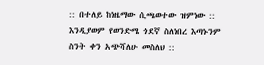:: በተለይ ከነዜማው ሲጫወተው ዝምነው :: እንዲያወም የወንድሜ ጎደኛ ስለነበረ እጣኑንም ስንት ቀን አጭሻለሁ መስለህ ::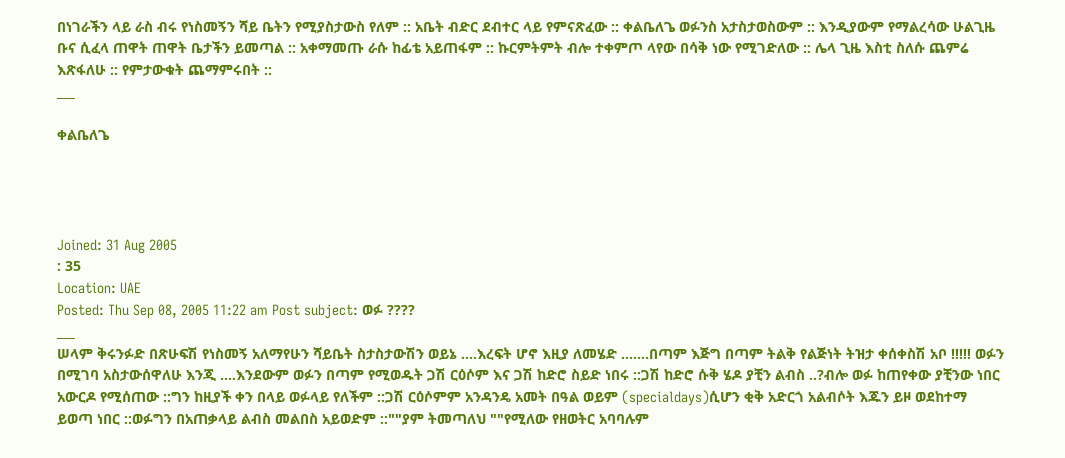በነገራችን ላይ ራስ ብሩ የነስመኝን ሻይ ቤትን የሚያስታውስ የለም :: አቤት ብድር ደብተር ላይ የምናጽፈው :: ቀልቤለጌ ወፉንስ አታስታወስውም :: እንዲያውም የማልረሳው ሁልጊዜ ቡና ሲፈላ ጠዋት ጠዋት ቤታችን ይመጣል :: አቀማመጡ ራሱ ከፊቴ አይጠፋም :: ኩርምትምት ብሎ ተቀምጦ ላየው በሳቅ ነው የሚገድለው :: ሌላ ጊዜ እስቲ ስለሱ ጨምሬ እጽፋለሁ :: የምታውቁት ጨማምሩበት ::
___

ቀልቤለጌ




Joined: 31 Aug 2005
: 35
Location: UAE
Posted: Thu Sep 08, 2005 11:22 am Post subject: ወፉ ????
___
ሠላም ቅሩንፉድ በጽሁፍሽ የነስመኝ አለማየሁን ሻይቤት ስታስታውሽን ወይኔ ....እረፍት ሆኖ እዚያ ለመሄድ .......በጣም እጅግ በጣም ትልቅ የልጅነት ትዝታ ቀሰቀስሽ አቦ !!!!! ወፉን በሚገባ አስታውሰዋለሁ እንጂ ....እንደውም ወፉን በጣም የሚወዱት ጋሽ ርዕሶም እና ጋሽ ከድሮ ስይድ ነበሩ ::ጋሽ ከድሮ ሱቅ ሄዶ ያቺን ልብስ ..?ብሎ ወፉ ከጠየቀው ያቺንው ነበር አውርዶ የሚሰጠው ::ግን ከዚያች ቀን በላይ ወፉላይ የለችም ::ጋሽ ርዕሶምም አንዳንዴ አመት በዓል ወይም (specialdays)ሲሆን ቂቅ አድርጎ አልብሶት እጁን ይዞ ወደከተማ ይወጣ ነበር ::ወፉግን በአጠቃላይ ልብስ መልበስ አይወድም ::""ያም ትመጣለህ ""የሚለው የዘወትር አባባሉም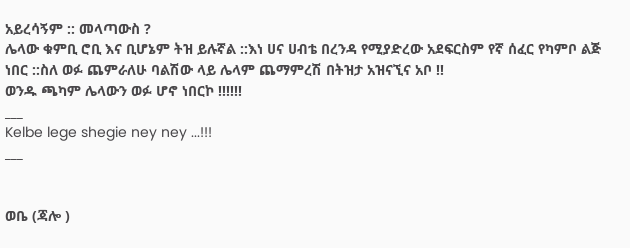አይረሳኝም :: መላጣውስ ?
ሌላው ቁምቢ ሮቢ እና ቢሆኔም ትዝ ይሉኛል ::እነ ሀና ሀብቴ በረንዳ የሚያድረው አደፍርስም የኛ ሰፈር የካምቦ ልጅ ነበር ::ስለ ወፉ ጨምራለሁ ባልሽው ላይ ሌላም ጨማምረሽ በትዝታ አዝናኚና አቦ !!
ወንዱ ጫካም ሌላውን ወፉ ሆኖ ነበርኮ !!!!!!
___
Kelbe lege shegie ney ney ...!!!
___


ወቤ (ጃሎ )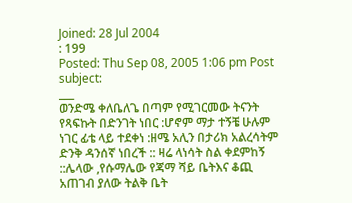Joined: 28 Jul 2004
: 199
Posted: Thu Sep 08, 2005 1:06 pm Post subject:
___
ወንድሜ ቀለቤለጌ በጣም የሚገርመው ትናንት የጻፍኩት በድንገት ነበር :ሆኖም ማታ ተኝቼ ሁሉም ነገር ፊቴ ላይ ተደቀነ :ዘሜ አሊን በታሪክ አልረሳትም ድንቅ ዳንሰኛ ነበረች :: ዛሬ ላነሳት ስል ቀደምከኝ ::ሌላው ,የሱማሌው የጃማ ሻይ ቤትእና ቆጪ አጠገብ ያለው ትልቅ ቤት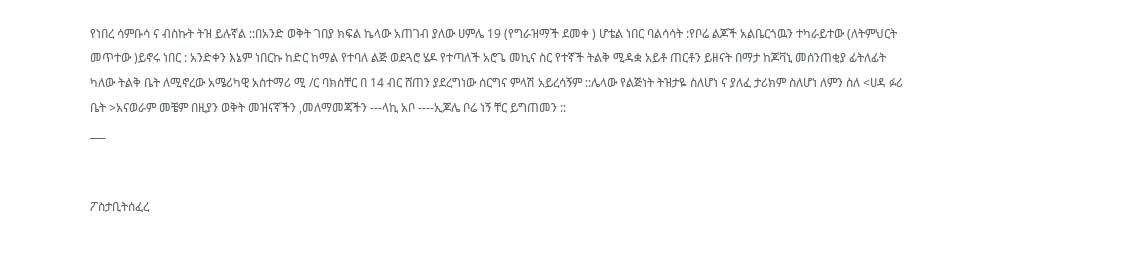የነበረ ሳምቡሳ ና ብስኩት ትዝ ይሉኛል ::በአንድ ወቅት ገበያ ክፍል ኬላው አጠገብ ያለው ሀምሌ 19 (የግራዝማች ደመቀ ) ሆቴል ነበር ባልሳሳት :የቦሬ ልጆች አልቤርጎዉን ተካራይተው (ለትምህርት መጥተው )ይኖሩ ነበር : አንድቀን እኔም ነበርኩ ከድር ከማል የተባለ ልጅ ወደጓሮ ሄዶ የተጣለች አሮጌ መኪና ስር የተኛች ትልቅ ሚዳቋ አይቶ ጠርቶን ይዘናት በማታ ከጆቫኒ መሰንጠቂያ ፊትለፊት ካለው ትልቅ ቤት ለሚኖረው አሜሪካዊ አስተማሪ ሚ /ር ባክስቸር በ 14 ብር ሸጠን ያደረግነው ሰርግና ምላሽ አይረሳኝም ::ሌላው የልጅነት ትዝታዬ ስለሆነ ና ያለፈ ታሪክም ስለሆነ ለምን ስለ <ሀዳ ፉሪ ቤት >አናወራም መቼም በዚያን ወቅት መዝናኛችን ,መለማመጃችን ---ላኪ አቦ ----ኢጆሌ ቦሬ ነኝ ቸር ይግጠመን ::
___


ፖስታቢትሰፈረ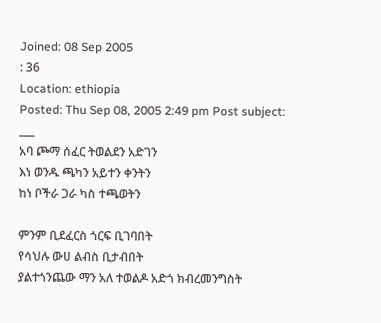Joined: 08 Sep 2005
: 36
Location: ethiopia
Posted: Thu Sep 08, 2005 2:49 pm Post subject:
___
አባ ጮማ ሰፈር ትወልደን አድገን
እነ ወንዱ ጫካን አይተን ቀንትን
ከነ ቦችራ ጋራ ካስ ተጫወትን

ምንም ቢደፈርስ ጎርፍ ቢገባበት
የሳህሉ ውሀ ልብስ ቢታብበት
ያልተጎንጨው ማን አለ ተወልዶ አድጎ ክብረመንግስት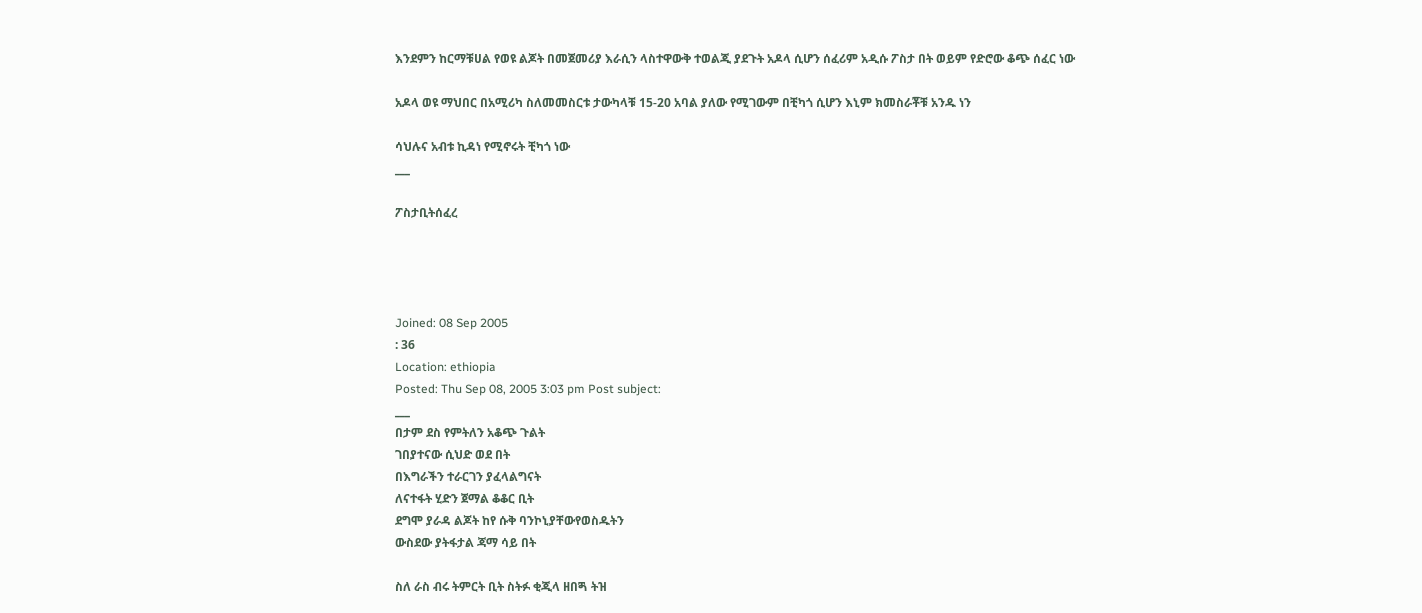እንደምን ከርማቹሀል የወዩ ልጆት በመጀመሪያ እራሲን ላስተዋውቅ ተወልጂ ያደጉት አዶላ ሲሆን ሰፈሪም አዲሱ ፖስታ በት ወይም የድሮው ቆጭ ሰፈር ነው

አዶላ ወዩ ማህበር በአሚሪካ ስለመመስርቱ ታውካላቹ 15-20 አባል ያለው የሚገውም በቺካጎ ሲሆን እኒም ክመስራቾቹ አንዱ ነን

ሳህሉና አብቱ ኪዳነ የሚኖሩት ቺካጎ ነው
___

ፖስታቢትሰፈረ




Joined: 08 Sep 2005
: 36
Location: ethiopia
Posted: Thu Sep 08, 2005 3:03 pm Post subject:
___
በታም ደስ የምትለን አቆጭ ጉልት
ገበያተናው ሲህድ ወደ በት
በእግራችን ተራርገን ያፈላልግናት
ለናተፋት ሂድን ጀማል ቆቆር ቢት
ደግሞ ያራዳ ልጆት ከየ ሱቅ ባንኮኒያቸውየወስዱትን
ውስደው ያትፋታል ጃማ ሳይ በት

ስለ ራስ ብሩ ትምርት ቢት ስትፉ ቂጂላ ዘበጝ ትዝ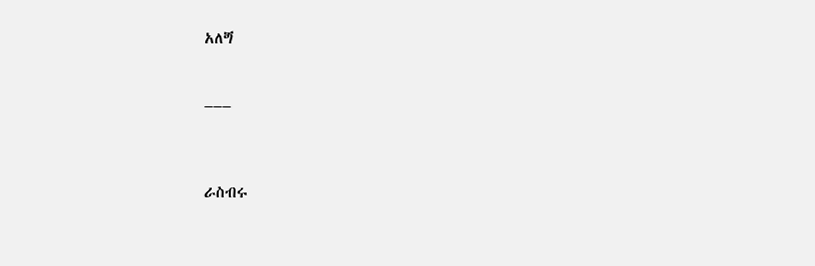አለጝ

___


ራስብሩ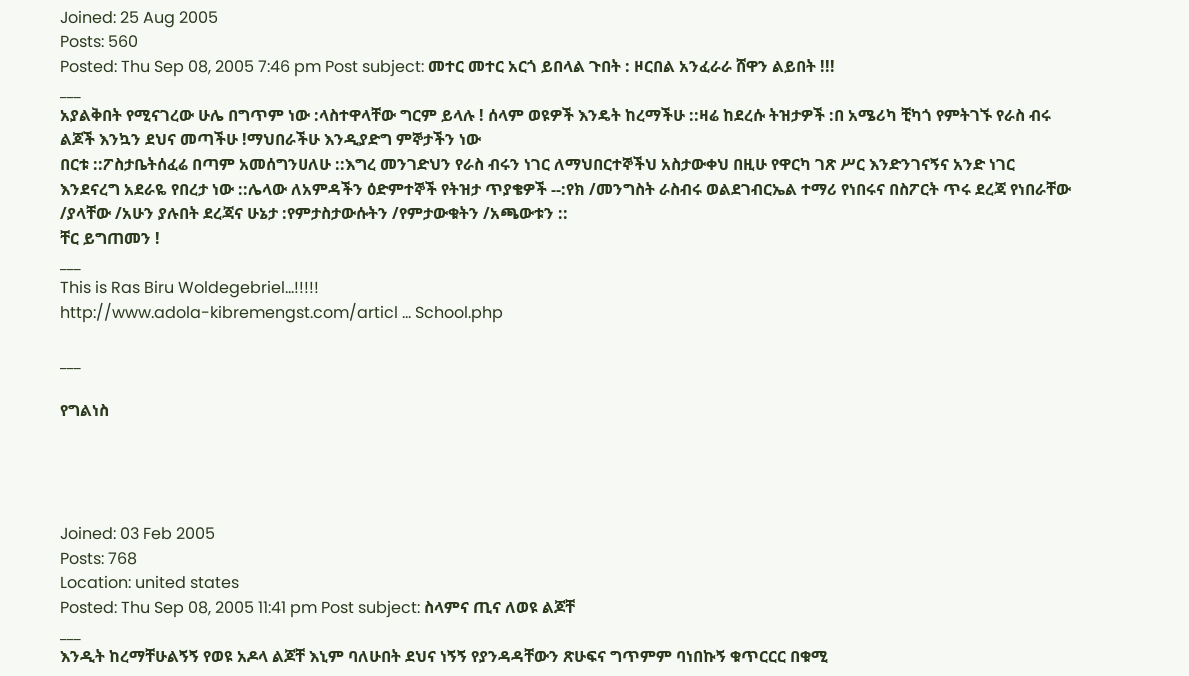Joined: 25 Aug 2005
Posts: 560
Posted: Thu Sep 08, 2005 7:46 pm Post subject: መተር መተር አርጎ ይበላል ጉበት : ዞርበል አንፈራራ ሸዋን ልይበት !!!
___
አያልቅበት የሚናገረው ሁሌ በግጥም ነው :ላስተዋላቸው ግርም ይላሉ ! ሰላም ወዩዎች እንዴት ከረማችሁ ::ዛሬ ከደረሱ ትዝታዎች :በ አሜሪካ ቺካጎ የምትገኙ የራስ ብሩ ልጆች እንኳን ደህና መጣችሁ !ማህበራችሁ እንዲያድግ ምኞታችን ነው
በርቱ ::ፖስታቤትሰፈሬ በጣም አመሰግንሀለሁ ::እግረ መንገድህን የራስ ብሩን ነገር ለማህበርተኞችህ አስታውቀህ በዚሁ የዋርካ ገጽ ሥር እንድንገናኝና አንድ ነገር እንደናረግ አደራዬ የበረታ ነው ::ሌላው ለአምዳችን ዕድምተኞች የትዝታ ጥያቄዎች --:የክ /መንግስት ራስብሩ ወልደገብርኤል ተማሪ የነበሩና በስፖርት ጥሩ ደረጃ የነበራቸው /ያላቸው /አሁን ያሉበት ደረጃና ሁኔታ :የምታስታውሱትን /የምታውቁትን /አጫውቱን ::
ቸር ይግጠመን !
___
This is Ras Biru Woldegebriel...!!!!!
http://www.adola-kibremengst.com/articl ... School.php

___

የግልነስ




Joined: 03 Feb 2005
Posts: 768
Location: united states
Posted: Thu Sep 08, 2005 11:41 pm Post subject: ስላምና ጢና ለወዩ ልጆቸ
___
እንዲት ከረማቸሁልኝኝ የወዩ አዶላ ልጆቸ እኒም ባለሁበት ደህና ነኝኝ የያንዳዳቸውን ጽሁፍና ግጥምም ባነበኩኝ ቁጥርርር በቁሚ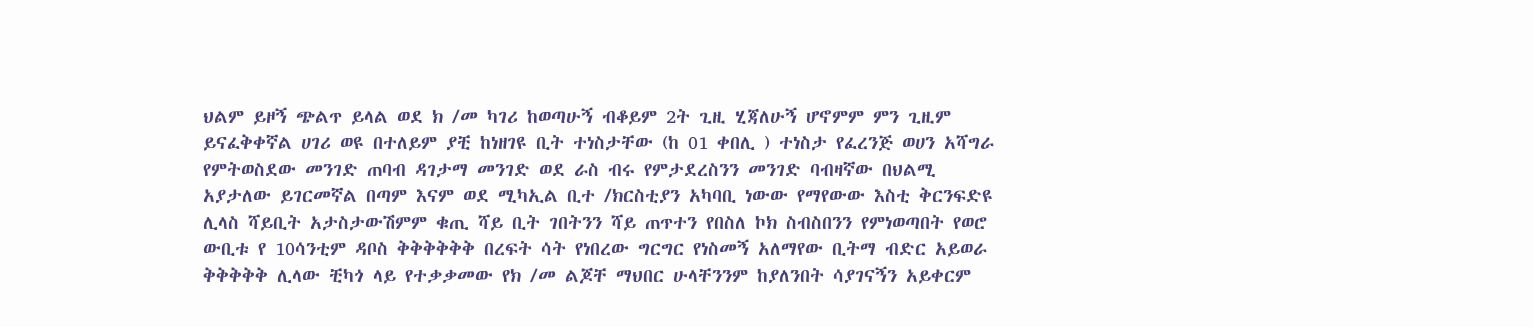ህልም ይዞኝ ጭልጥ ይላል ወደ ክ /መ ካገሪ ከወጣሁኝ ብቆይም 2ት ጊዚ ሂጃለሁኝ ሆኖምም ምን ጊዚም ይናፈቅቀኛል ሀገሪ ወዩ በተለይም ያቺ ከነዘገዩ ቢት ተነስታቸው (ከ 01 ቀበሊ ) ተነስታ የፈረንጅ ወሀን አሻግራ የምትወስደው መንገድ ጠባብ ዳገታማ መንገድ ወደ ራስ ብሩ የምታደረስንን መንገድ ባብዛኛው በህልሚ አያታለው ይገርመኛል በጣም እናም ወደ ሚካኢል ቢተ /ክርስቲያን አካባቢ ነውው የማየውው እስቲ ቅርንፍድዩ ሊላስ ሻይቢት አታስታውሽምም ቁጢ ሻይ ቢት ገበትንን ሻይ ጠጥተን የበስለ ኮክ ስብስበንን የምነወጣበት የወሮ ውቢቱ የ 10ሳንቲም ዳቦስ ቅቅቅቅቅቅ በረፍት ሳት የነበረው ግርግር የነስመኝ አለማየው ቢትማ ብድር አይወራ ቅቅቅቅቅ ሊላው ቺካጎ ላይ የተቃቃመው የክ /መ ልጆቸ ማህበር ሁላቸንንም ከያለንበት ሳያገናኝን አይቀርም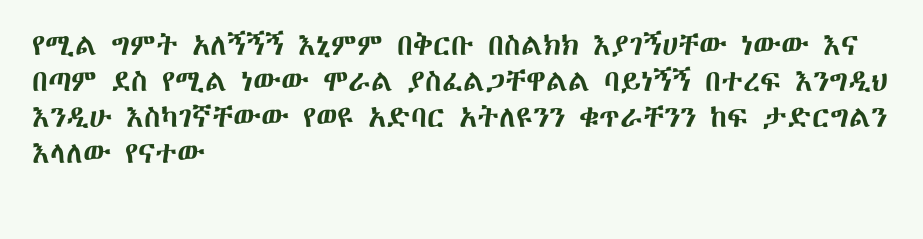የሚል ግምት አለኝኝኝ እኒምም በቅርቡ በስልክክ እያገኝሀቸው ነውው እና በጣም ደስ የሚል ነውው ሞራል ያስፈልጋቸዋልል ባይነኝኝ በተረፍ እንግዲህ እንዲሁ እስካገኛቸውው የወዩ አድባር አትለዩንን ቁጥራቸንን ከፍ ታድርግልን እላለው የናተው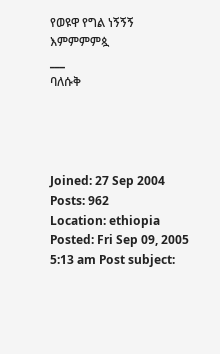የወዩዋ የግል ነኝኝኝ
እምምምምጷ
___
ባለሱቅ




Joined: 27 Sep 2004
Posts: 962
Location: ethiopia
Posted: Fri Sep 09, 2005 5:13 am Post subject: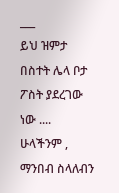___
ይህ ዝምታ በስተት ሌላ ቦታ ፖስት ያደረገው ነው .... ሁላችንም , ማንበብ ስላለብን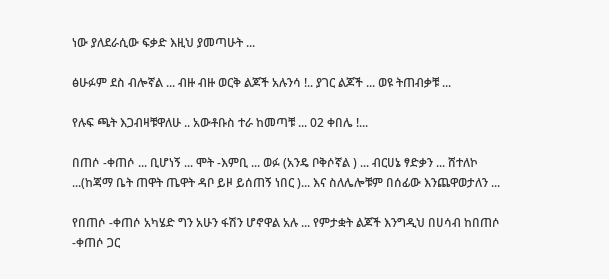ነው ያለደራሲው ፍቃድ እዚህ ያመጣሁት ...

ፅሁፉም ደስ ብሎኛል ... ብዙ ብዙ ወርቅ ልጆች አሉንሳ !.. ያገር ልጆች ... ወዩ ትጠብቃቹ ...

የሉፍ ጫት እጋብዛቹዋለሁ .. አውቶቡስ ተራ ከመጣቹ ... 02 ቀበሌ !...

በጠሶ -ቀጠሶ ... ቢሆነኝ ... ሞት -እምቢ ... ወፉ (አንዴ ቦቅሶኛል ) ... ብርሀኔ ፃድቃን ... ሸተለኮ ...(ከጃማ ቤት ጠዋት ጤዋት ዳቦ ይዞ ይሰጠኝ ነበር )... እና ስለሌሎቹም በሰፊው እንጨዋወታለን ...

የበጠሶ -ቀጠሶ አካሄድ ግን አሁን ፋሽን ሆኖዋል አሉ ... የምታቋት ልጆች እንግዲህ በሀሳብ ከበጠሶ -ቀጠሶ ጋር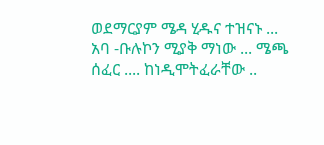ወደማርያም ሜዳ ሂዱና ተዝናኑ ...
አባ -ቡሉኮን ሚያቅ ማነው ... ሜጫ ሰፈር .... ከነዲሞትፈራቸው ..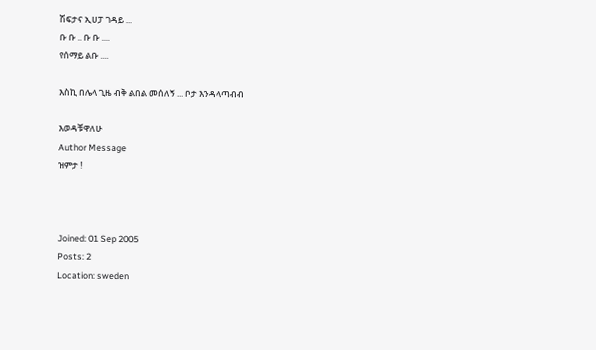ሽፍታና ኢሀፓ ገዳይ ...
ቡ ቡ .. ቡ ቡ ....
የሰማይ ልቡ ....

እስኪ በሌላ ጊዜ ብቅ ልበል መሰለኝ ... ቦታ እንዳላጣብብ

እወዳቹዋለሁ
Author Message
ዝምታ !



Joined: 01 Sep 2005
Posts: 2
Location: sweden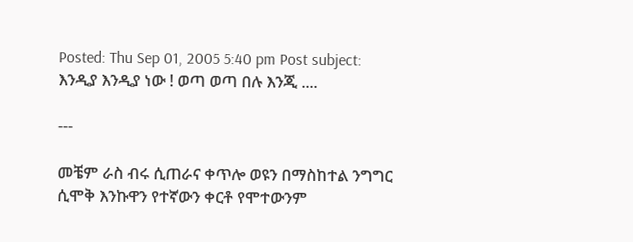Posted: Thu Sep 01, 2005 5:40 pm Post subject: እንዲያ እንዲያ ነው ! ወጣ ወጣ በሉ እንጂ ....

---

መቼም ራስ ብሩ ሲጠራና ቀጥሎ ወዩን በማስከተል ንግግር ሲሞቅ እንኩዋን የተኛውን ቀርቶ የሞተውንም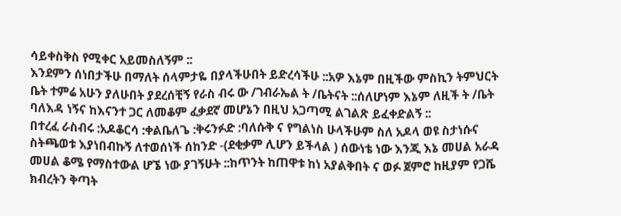ሳይቀስቅስ የሚቀር አይመስለኝም ::
እንደምን ሰነበታችሁ በማለት ሰላምታዬ በያላችሁበት ይድረሳችሁ ::አዎ እኔም በዚችው ምስኪን ትምህርት ቤት ተምሬ አሁን ያለሁበት ያደረሰቺኝ የራስ ብሩ ው /ገብራኤል ት /ቤትናት ::ሰለሆነም እኔም ለዚች ት /ቤት ባለእዳ ነኝና ከእናንተ ጋር ለመቆም ፈቃደኛ መሆኔን በዚህ አጋጣሚ ልገልጽ ይፈቀድልኝ ::
በተረፈ ራስብሩ :አዶቆርሳ :ቀልቤለጌ :ቅሩንፉድ :ባለሱቅ ና የግልነስ ሁላችሁም ስለ አዶላ ወዩ ስታነሱና ስትጫወቱ እያነበብኩኝ ለተወሰነች ሰከንድ -(ደቂቃም ሊሆን ይችላል ) ሰውነቴ ነው እንጂ እኔ መሀል አራዳ መሀል ቆሜ የማስተውል ሆኜ ነው ያገኝሁት ::ከጥንት ከጠዋቱ ከነ አያልቅበት ና ወፉ ጀምሮ ከዚያም የጋሼ ክብረትን ቅጣት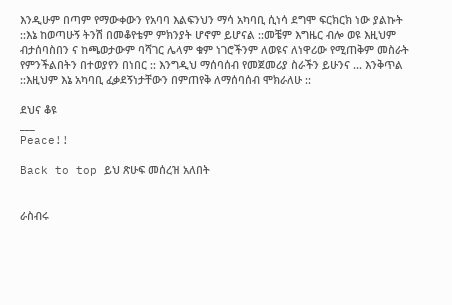እንዲሁም በጣም የማውቀውን የአባባ እልፍንህን ማሳ አካባቢ ሲነሳ ደግሞ ፍርክርክ ነው ያልኩት ::እኔ ከወጣሁኝ ትንሽ በመቆየቴም ምክንያት ሆኖም ይሆናል ::መቼም እግዜር ብሎ ወዩ እዚህም ብታሰባስበን ና ከጫወታውም ባሻገር ሌላም ቁም ነገሮችንም ለወዩና ለነዋሪው የሚጠቅም መስራት የምንችልበትን በተወያየን በነበር :: እንግዲህ ማሰባሰብ የመጀመሪያ ስራችን ይሁንና ... እንቅጥል ::እዚህም እኔ አካባቢ ፈቃደኝነታቸውን በምጠየቅ ለማሰባሰብ ሞክራለሁ ::

ደህና ቆዩ
___
Peace!!

Back to top ይህ ጽሁፍ መሰረዝ አለበት


ራስብሩ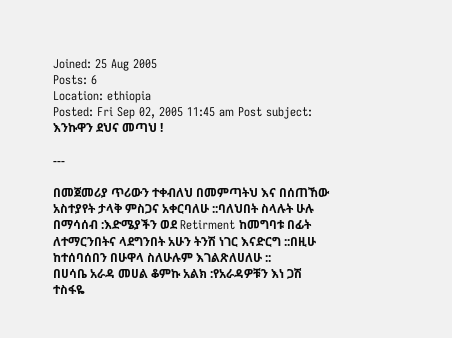Joined: 25 Aug 2005
Posts: 6
Location: ethiopia
Posted: Fri Sep 02, 2005 11:45 am Post subject: እንኩዋን ደህና መጣህ !

---

በመጀመሪያ ጥሪውን ተቀብለህ በመምጣትህ እና በሰጠኸው አስተያየት ታላቅ ምስጋና አቀርባለሁ ::ባለህበት ስላሉት ሁሉ በማሳሰብ :እድሜያችን ወደ Retirment ከመግባቱ በፊት ለተማርንበትና ላደግንበት አሁን ትንሽ ነገር እናድርግ ::በዚሁ ከተሰባሰበን በሁዋላ ስለሁሉም እገልጽለሀለሁ ::
በሀሳቤ አራዳ መሀል ቆምኩ አልክ :የአራዳዎቹን እነ ጋሽ ተስፋዬ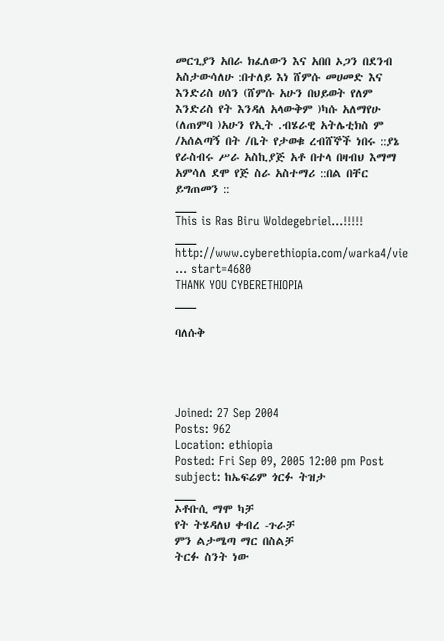መርጊያን አበራ ክፈለውን እና አበበ ኦጋን በደንብ አስታውሳለሁ :በተለይ እነ ሸምሱ መሀመድ እና እንድሪስ ሀሰን (ሸምሱ አሁን በህይወት የለም እንድሪስ የት እንዳለ አላውቅም )ካሱ አለማየሁ (ለጠምባ )አሁን የኢት .ብሄራዊ አትሌቲክስ ም /አሰልጣኝ በት /ቤት የታወቁ ረብሸኞች ነበሩ ::ያኔ የራስብሩ ሥራ አስኪያጅ አቶ በተላ በዛብህ እማማ አምሳለ ደሞ የጅ ስራ አስተማሪ ::በል በቸር ይግጠመን ::
___
This is Ras Biru Woldegebriel...!!!!!
___
http://www.cyberethiopia.com/warka4/vie ... start=4680
THANK YOU CYBERETHIOPIA
___

ባለሱቅ




Joined: 27 Sep 2004
Posts: 962
Location: ethiopia
Posted: Fri Sep 09, 2005 12:00 pm Post subject: ከኤፍሬም ጎርፉ ትዝታ
___
ኦቶቡሲ ማሞ ካቻ
የት ትሄዳለህ ቀብረ -ጉራቻ
ምን ልታሜጣ ማር በስልቻ
ትርፉ ስንት ነው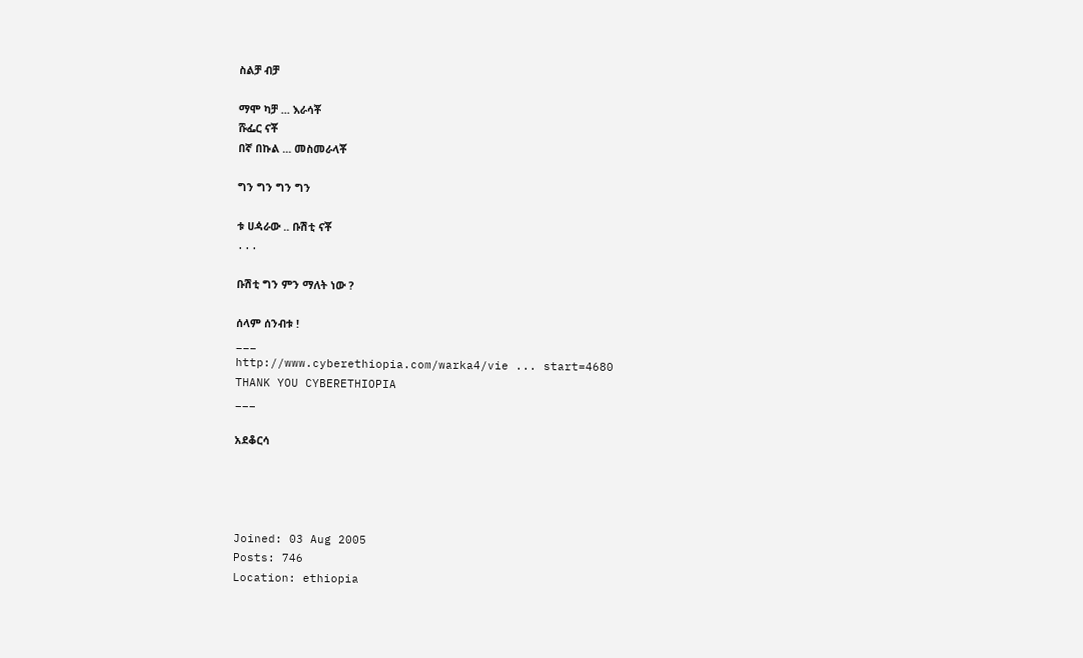ስልቻ ብቻ

ማሞ ካቻ ... እራሳቾ
ሹፌር ናቾ
በኛ በኩል ... መስመራላቾ

ግን ግን ግን ግን

ቱ ሀዻራው .. ቡሽቲ ናቾ
...

ቡሽቲ ግን ምን ማለት ነው ?

ሰላም ሰንብቱ !
___
http://www.cyberethiopia.com/warka4/vie ... start=4680
THANK YOU CYBERETHIOPIA
___

አደቆርሳ




Joined: 03 Aug 2005
Posts: 746
Location: ethiopia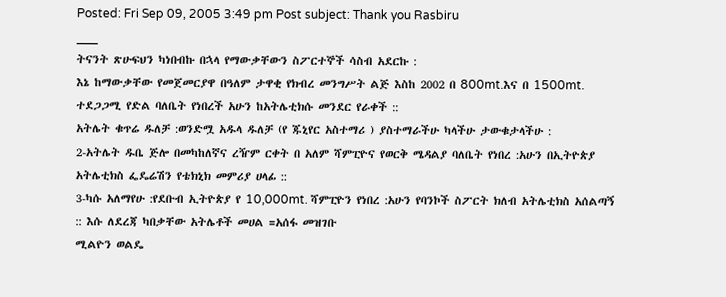Posted: Fri Sep 09, 2005 3:49 pm Post subject: Thank you Rasbiru
___
ትናንት ጽሁፍህን ካነበብኩ በኋላ የማውቃቸውን ስፖርተኞች ሳስብ አደርኩ :
እኔ ከማውቃቸው የመጀመርያዋ በዓለም ታዋቂ የክብረ መንግሥት ልጅ እስከ 2002 በ 800mt.እና በ 1500mt. ተደጋጋሚ የድል ባለቤት የነበረች አሁን ከአትሌቲክሱ መንደር የራቀች ::
አትሌት ቁጥሬ ዱለቻ :ወንድሟ አዱላ ዱለቻ (የ ጁኒየር አስተማሪ ) ያስተማራችሁ ካላችሁ ታውቁታላችሁ :
2-አትሌት ዱቤ ጅሎ በመካከለኛና ረዥም ርቀት በ አለም ሻምፒዮና የወርቅ ሜዳልያ ባለቤት የነበረ :አሁን በኢትዮጵያ አትሌቲክስ ፌዴሬሽን የቴክኒክ መምሪያ ሀላፊ ::
3-ካሱ አለማየሁ :የደቡብ ኢትዮጵያ የ 10,000mt. ሻምፒዮን የነበረ :አሁን የባንኮች ስፖርት ክለብ አትሌቲክስ አሰልጣኝ :: እሱ ለደረጃ ካበቃቸው አትሌቶች መሀል =አሰፋ መዝገቡ
ሚልዮን ወልዴ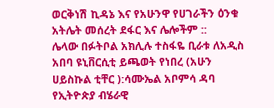ወርቅነሽ ኪዳኔ እና የአሁንዋ የሀገራችን ዕንቁ አትሌት መሰረት ደፋር እና ሌሎችም ::
ሌላው በፉትቦል አክሊሉ ተስፋዬ ቢራቱ ለአዲስ አበባ ዩኒቨርሲቲ ይጫወት የነበረ (አሁን ሀይስኩል ቲቸር ):ሳሙኤል አቦምሳ ዳባ የኢትዮጵያ ብሄራዊ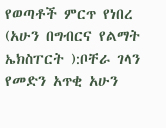የወጣቶች ምርጥ የነበረ (አሁን በግብርና የልማት ኤክስፐርት ):ቦቸራ ገላን የመድን አጥቂ አሁን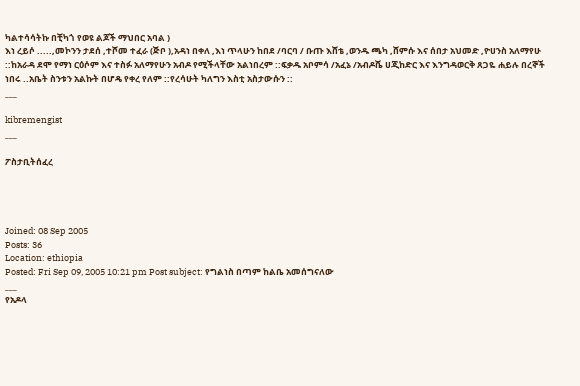ካልተሳሳትኩ በቺካጎ የወዩ ልጆች ማህበር አባል )
እነ ረይሶ .....,መኮንን ታደሰ ,ተሾመ ተፈራ (ጅቦ ),አዳነ በቀለ ,እነ ጥላሁን ከበደ /ባርባ / ቡጡ እሸቴ ,ወንዱ ጫካ ,ሸምሱ እና ሰበታ አህመድ ,ዮሀንስ አለማየሁ ::ከአራዳ ደሞ የማነ ርዕሶም እና ተስፉ አለማየሁን አብዶ የሚችላቸው አልነበረም ::ፍቃዱ አቦምሳ /አፈኔ /አብዶሼ ሀጂከድር እና እንግዳወርቅ ጸጋዬ ሐይሉ በረኞች ነበሩ ..አቤት ስንቱን አልኩት በሆዴ የቀረ የለም ::የረሳሁት ካለግን እስቲ አስታውሱን ::
___

kibremengist
___

ፖስታቢትሰፈረ




Joined: 08 Sep 2005
Posts: 36
Location: ethiopia
Posted: Fri Sep 09, 2005 10:21 pm Post subject: የግልነስ በጣም ከልቤ አመሰግናለው
___
የአዶላ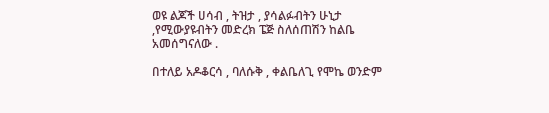ወዩ ልጆች ሀሳብ , ትዝታ , ያሳልፉብትን ሁኒታ ,የሚውያዩብትን መድረክ ፔጅ ስለሰጠሽን ከልቤ አመሰግናለው .

በተለይ አዶቆርሳ , ባለሱቅ , ቀልቤለጊ የሞኬ ወንድም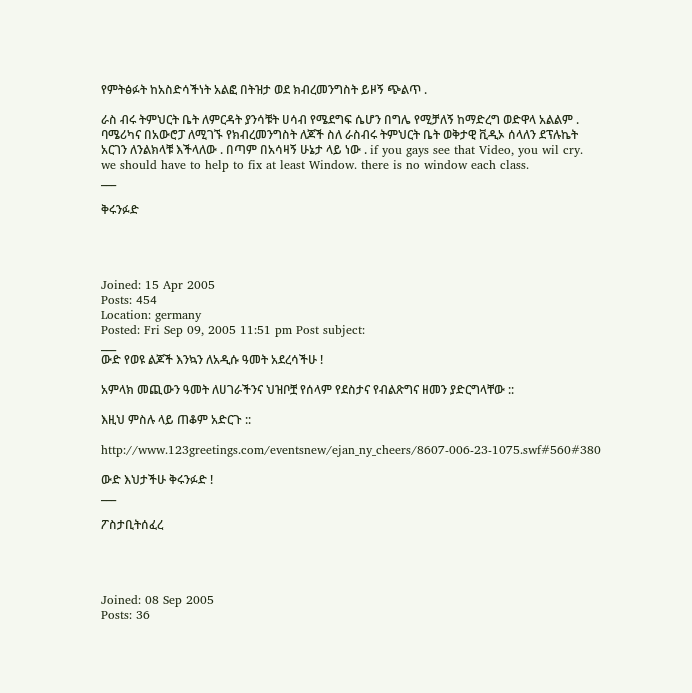የምትፅፉት ከአስድሳችነት አልፎ በትዝታ ወደ ክብረመንግስት ይዞኝ ጭልጥ .

ራስ ብሩ ትምህርት ቤት ለምርዳት ያንሳቹት ሀሳብ የሜደግፍ ሴሆን በግሌ የሚቻለኝ ከማድረግ ወድዋላ አልልም . ባሜሪካና በአውሮፓ ለሚገኙ የክብረመንግስት ለጆች ስለ ራስብሩ ትምህርት ቤት ወቅታዊ ቪዲኦ ሰላለን ደፕሉኬት አርገን ለንልክላቹ እችላለው . በጣም በአሳዛኝ ሁኔታ ላይ ነው . if you gays see that Video, you wil cry. we should have to help to fix at least Window. there is no window each class.
___

ቅሩንፉድ




Joined: 15 Apr 2005
Posts: 454
Location: germany
Posted: Fri Sep 09, 2005 11:51 pm Post subject:
___
ውድ የወዩ ልጆች እንኳን ለአዲሱ ዓመት አደረሳችሁ !

አምላክ መጪውን ዓመት ለሀገራችንና ህዝቦቿ የሰላም የደስታና የብልጽግና ዘመን ያድርግላቸው ::

እዚህ ምስሉ ላይ ጠቆም አድርጉ ::

http://www.123greetings.com/eventsnew/ejan_ny_cheers/8607-006-23-1075.swf#560#380

ውድ እህታችሁ ቅሩንፉድ !
___

ፖስታቢትሰፈረ




Joined: 08 Sep 2005
Posts: 36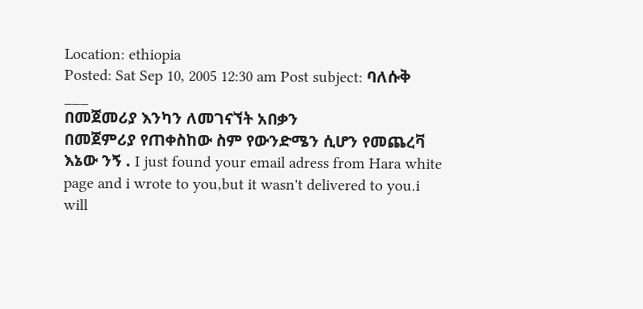Location: ethiopia
Posted: Sat Sep 10, 2005 12:30 am Post subject: ባለሱቅ
___
በመጀመሪያ እንካን ለመገናኘት አበቃን
በመጀምሪያ የጠቀስከው ስም የውንድሜን ሲሆን የመጨረቫ እኔው ንኝ . I just found your email adress from Hara white page and i wrote to you,but it wasn't delivered to you.i will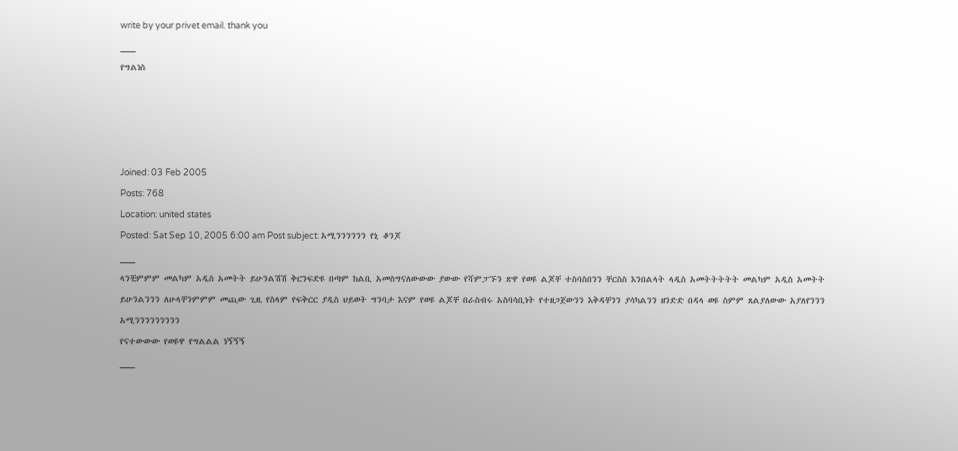write by your privet email. thank you
___
የግልነስ




Joined: 03 Feb 2005
Posts: 768
Location: united states
Posted: Sat Sep 10, 2005 6:00 am Post subject: አሚንንንንንን የኒ ቆንጆ
___
ላንቺምምም መልካም አዲስ አመትት ይሁንልሽሽ ቅርንፍድዩ በጣም ከልቢ አመስግናለውውው ያውው የሻምፓኙን ጽዋ የወዩ ልጆቸ ተስባስበንን ቸርስስ እንበልላት ላዲስ አመትትትትት መልካም አዲስ አመትት ይሁንልንንን ለሁላቸንምምም መጪው ጊዚ የስላም የፍቅርር ያዲስ ህይወት ግንባታ እናም የወዩ ልጆቸ በራስብሩ አስባሳቢነት የተዘጋጀውንን እቅዳቸንን ያሳካልንን ዘንድድ በዳላ ወዩ ስምም ጸልያለውው አያለየንንን አሚንንንንንንንንን
የናተውውው የወዩዋ የግልልል ነኝኝኝ
___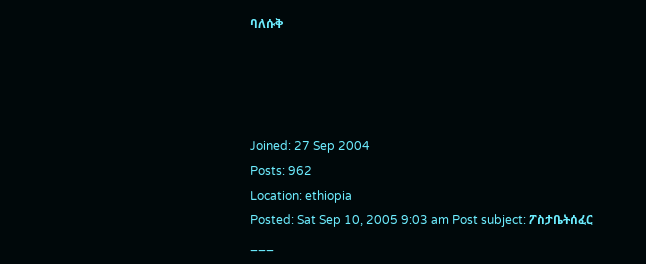ባለሱቅ




Joined: 27 Sep 2004
Posts: 962
Location: ethiopia
Posted: Sat Sep 10, 2005 9:03 am Post subject: ፖስታቤትሰፈር
___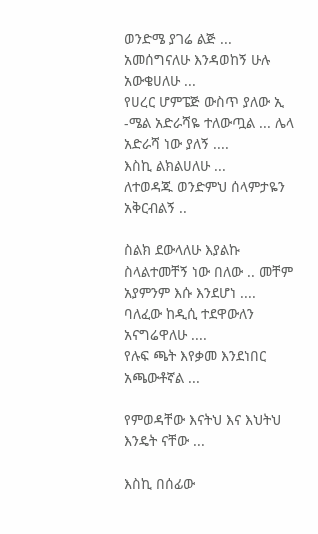ወንድሜ ያገሬ ልጅ ...
አመሰግናለሁ እንዳወከኝ ሁሉ አውቄሀለሁ ...
የሀረር ሆምፔጅ ውስጥ ያለው ኢ -ሜል አድራሻዬ ተለውጧል ... ሌላ አድራሻ ነው ያለኝ ....
እስኪ ልክልሀለሁ ...
ለተወዳጁ ወንድምህ ሰላምታዬን አቅርብልኝ ..

ስልክ ደውላለሁ እያልኩ ስላልተመቸኝ ነው በለው .. መቸም አያምንም እሱ እንደሆነ ....
ባለፈው ከዲሲ ተደዋውለን አናግሬዋለሁ ....
የሉፍ ጫት እየቃመ እንደነበር አጫውቶኛል ...

የምወዳቸው እናትህ እና እህትህ እንዴት ናቸው ...

እስኪ በሰፊው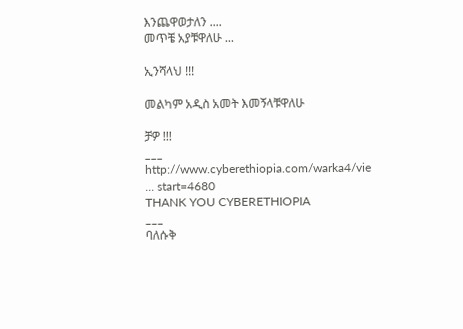እንጨዋወታለን ....
መጥቼ አያቹዋለሁ ...

ኢንሻላህ !!!

መልካም አዲስ አመት እመኝላቹዋለሁ

ቻዎ !!!
___
http://www.cyberethiopia.com/warka4/vie ... start=4680
THANK YOU CYBERETHIOPIA
___
ባለሱቅ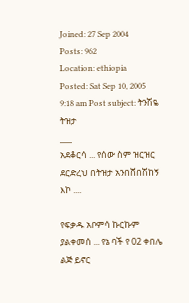Joined: 27 Sep 2004
Posts: 962
Location: ethiopia
Posted: Sat Sep 10, 2005 9:18 am Post subject: ትንሽዬ ትዝታ
___
አደቆርሳ ... የሰው ስም ዝርዝር ደርድረህ በትዝታ አንበሸበሽከኝ እኮ ....

የፍቃዱ አቦምሳ ኩርኩም ያልቀመሰ ... የኔ ባች የ 02 ቀበሌ ልጅ ይኖር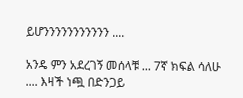ይሆንንንንንንንንንንን ....

አንዴ ምን አደረገኝ መሰላቹ ... 7ኛ ክፍል ሳለሁ .... እዛች ነጯ በድንጋይ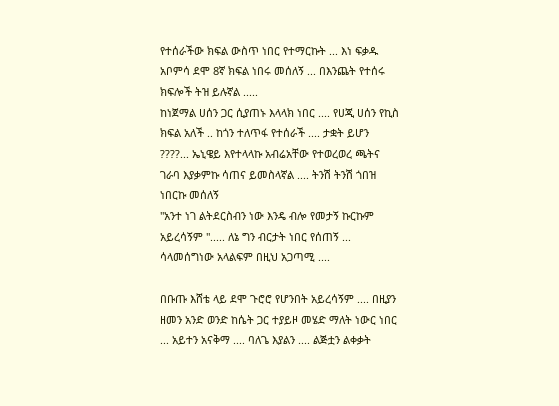የተሰራችው ክፍል ውስጥ ነበር የተማርኩት ... እነ ፍቃዱ አቦምሳ ደሞ 8ኛ ክፍል ነበሩ መሰለኝ ... በእንጨት የተሰሩ ክፍሎች ትዝ ይሉኛል .....
ከነጀማል ሀሰን ጋር ሲያጠኑ እላላክ ነበር .... የሀጂ ሀሰን የኪስ ክፍል አለች .. ከጎን ተለጥፋ የተሰራች .... ታቋት ይሆን ????... ኤኒዌይ እየተላላኩ አብሬአቸው የተወረወረ ጫትና ገራባ እያቃምኩ ሳጠና ይመስላኛል .... ትንሽ ትንሽ ጎበዝ ነበርኩ መሰለኝ
"አንተ ነገ ልትደርስብን ነው እንዴ ብሎ የመታኝ ኩርኩም አይረሳኝም "..... ለኔ ግን ብርታት ነበር የሰጠኝ ...
ሳላመሰግነው አላልፍም በዚህ አጋጣሚ ....

በቡጡ እሸቴ ላይ ደሞ ጉሮሮ የሆንበት አይረሳኝም .... በዚያን ዘመን አንድ ወንድ ከሴት ጋር ተያይዞ መሄድ ማለት ነውር ነበር ... አይተን አናቅማ .... ባለጌ እያልን .... ልጅቷን ልቀቃት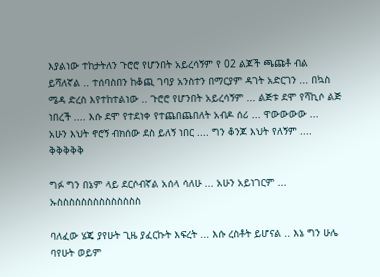እያልነው ተከታትለን ጉሮሮ የሆንበት አይረሳኝም የ 02 ልጆች ጫጩቶ ብል ይሻለኛል .. ተሰባስበን ከቆጪ ገባያ አንስተን በማርያም ዳገት አድርገን ... በኳስ ሜዳ ድረስ እየተከተልነው .. ጉሮሮ የሆንበት አይረሳኝም ... ልጅቱ ደሞ የሻኪሶ ልጅ ነበረች .... እሱ ደሞ የተደነቀ የተጨበጨበለት አብዶ ሰሪ ... ዋውውውው ...
አሁን እህት ኖሮኝ ብክሰው ደስ ይለኝ ነበር .... ግን ቆንጆ እህት የለኝም .... ቅቅቅቅቅ

ግፉ ግን በኔም ላይ ደርሶብኛል አሰላ ሳለሁ ... አሁን አይነገርም ... ኡስስስስስስስስስስስስስስ

ባለፈው ሄጄ ያየሁት ጊዜ ያፈርኩት እፍረት ... እሱ ረስቶት ይሆናል .. እኔ ግን ሁሌ ባየሁት ወይም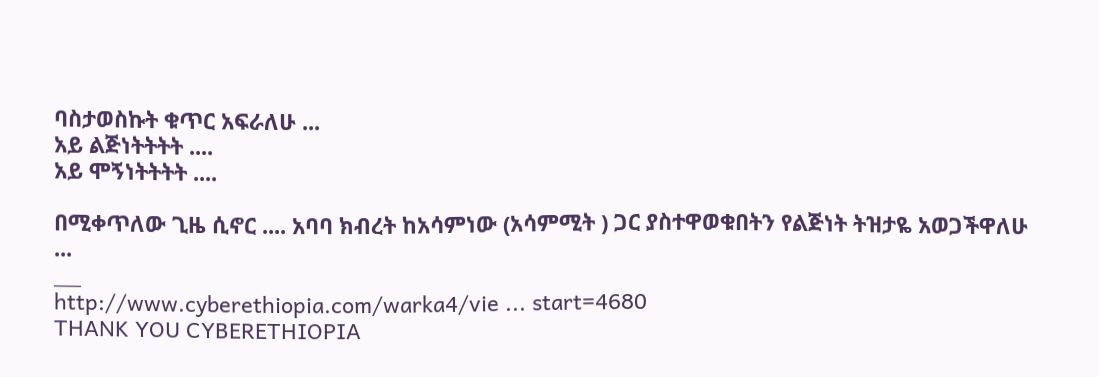ባስታወስኩት ቁጥር አፍራለሁ ...
አይ ልጅነትትትት ....
አይ ሞኝነትትትት ....

በሚቀጥለው ጊዜ ሲኖር .... አባባ ክብረት ከአሳምነው (አሳምሚት ) ጋር ያስተዋወቁበትን የልጅነት ትዝታዬ አወጋችዋለሁ ...
___
http://www.cyberethiopia.com/warka4/vie ... start=4680
THANK YOU CYBERETHIOPIA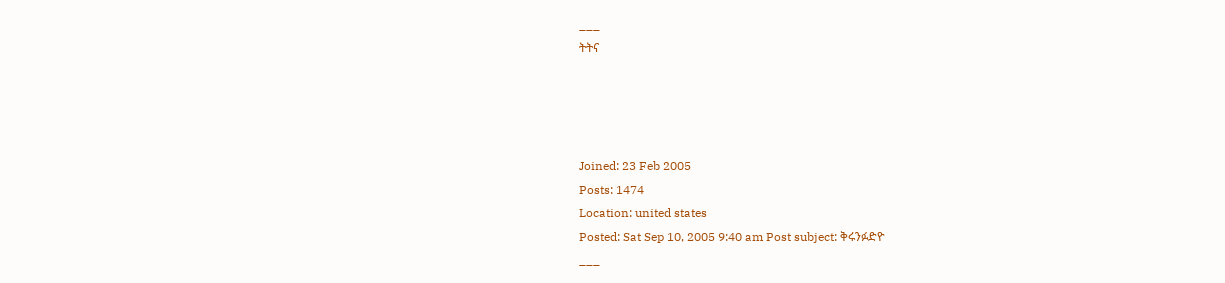___
ትትና




Joined: 23 Feb 2005
Posts: 1474
Location: united states
Posted: Sat Sep 10, 2005 9:40 am Post subject: ቅሩንፉድዮ
___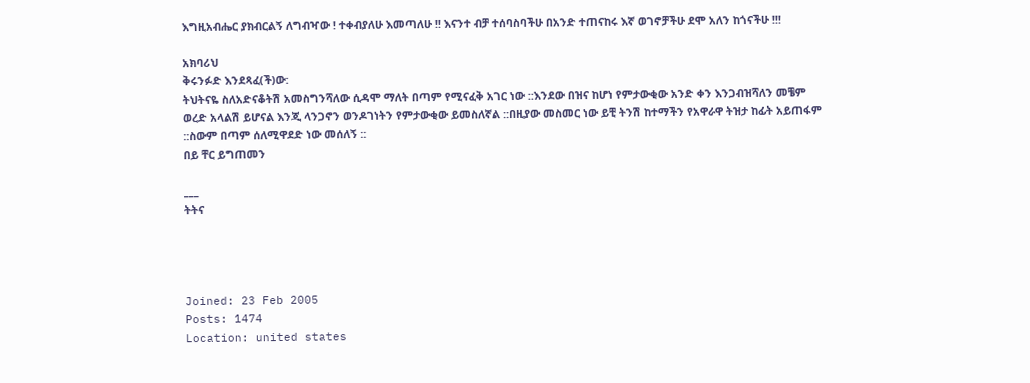እግዚአብሔር ያክብርልኝ ለግብዣው ! ተቀብያለሁ እመጣለሁ !! እናንተ ብቻ ተሰባስባችሁ በአንድ ተጠናከሩ እኛ ወገኖቻችሁ ደሞ አለን ከጎናችሁ !!!

አክባሪህ
ቅሩንፉድ እንደጻፈ(ች)ው:
ትህትናዬ ስለአድናቆትሽ አመስግንሻለው ሲዳሞ ማለት በጣም የሚናፈቅ አገር ነው ::እንደው በዝና ከሆነ የምታውቂው አንድ ቀን እንጋብዝሻለን መቼም ወረድ አላልሽ ይሆናል እንጂ ላንጋኖን ወንዶገነትን የምታውቂው ይመስለኛል ::በዚያው መስመር ነው ይቺ ትንሽ ከተማችን የአዋራዋ ትዝታ ከፊት አይጠፋም ::ስውም በጣም ሰለሚዋደድ ነው መሰለኝ ::
በይ ቸር ይግጠመን

___
ትትና




Joined: 23 Feb 2005
Posts: 1474
Location: united states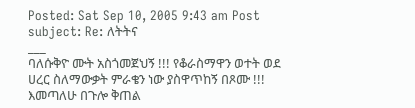Posted: Sat Sep 10, 2005 9:43 am Post subject: Re: ለትትና
___
ባለሱቅዮ ሙት አስጎመጀህኝ !!! የቆራስማዋን ወተት ወደ ሀረር ስለማውቃት ምራቄን ነው ያስዋጥከኝ በጾሙ !!! እመጣለሁ በጉሎ ቅጠል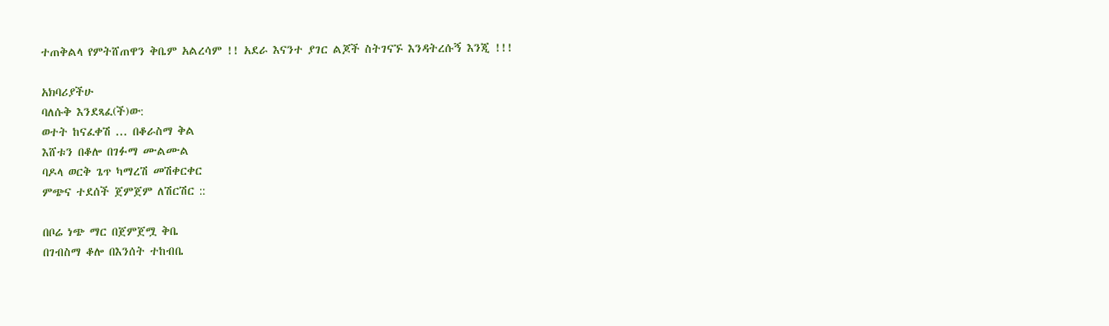ተጠቅልላ የምትሸጠዋን ቅቤም አልረሳም !! አደራ እናንተ ያገር ልጆች ስትገናኙ እንዳትረሱኝ እንጂ !!!

አክባሪያችሁ
ባለሱቅ እንደጻፈ(ች)ው:
ወተት ከናፈቀሽ ... በቆራስማ ቅል
እሸቱን በቆሎ በገፉማ ሙልሙል
ባዶላ ወርቅ ጌጥ ካማረሽ መሽቀርቀር
ምጭና ተደሰች ጀምጀም ለሽርሽር ::

በቦሬ ነጭ ማር በጀምጀሟ ቅቤ
በገብስማ ቆሎ በእንሰት ተከብቤ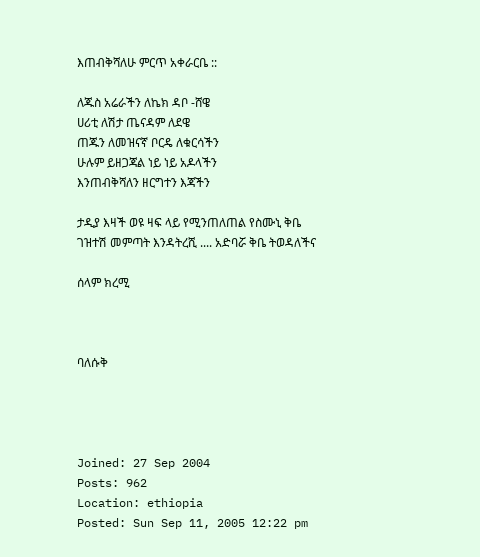እጠብቅሻለሁ ምርጥ አቀራርቤ ::

ለጁስ አሬራችን ለኬክ ዳቦ -ሸዌ
ሀሪቲ ለሽታ ጤናዳም ለደዌ
ጠጁን ለመዝናኛ ቦርዴ ለቁርሳችን
ሁሉም ይዘጋጃል ነይ ነይ አዶላችን
እንጠብቅሻለን ዘርግተን እጃችን

ታዲያ እዛች ወዩ ዛፍ ላይ የሚንጠለጠል የስሙኒ ቅቤ ገዝተሽ መምጣት እንዳትረሺ .... አድባሯ ቅቤ ትወዳለችና

ሰላም ክረሚ



ባለሱቅ




Joined: 27 Sep 2004
Posts: 962
Location: ethiopia
Posted: Sun Sep 11, 2005 12:22 pm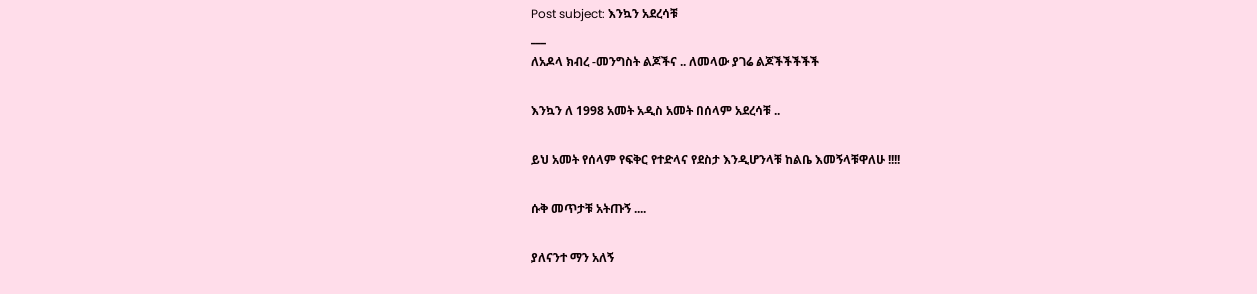Post subject: እንኳን አደረሳቹ
___
ለአዶላ ክብረ -መንግስት ልጆችና .. ለመላው ያገሬ ልጆችችችችች

እንኳን ለ 1998 አመት አዲስ አመት በሰላም አደረሳቹ ..

ይህ አመት የሰላም የፍቅር የተድላና የደስታ እንዲሆንላቹ ከልቤ እመኝላቹዋለሁ !!!!

ሱቅ መጥታቹ አትጡኝ ....

ያለናንተ ማን አለኝ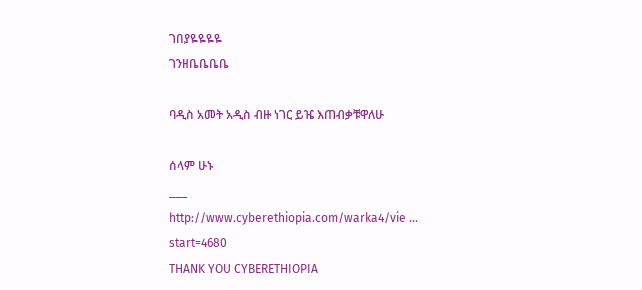ገበያዬዬዬዬ
ገንዘቤቤቤቤ

ባዲስ አመት አዲስ ብዙ ነገር ይዤ እጠብቃቹዋለሁ

ሰላም ሁኑ
___
http://www.cyberethiopia.com/warka4/vie ... start=4680
THANK YOU CYBERETHIOPIA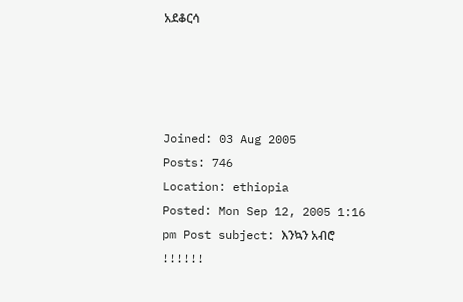አደቆርሳ




Joined: 03 Aug 2005
Posts: 746
Location: ethiopia
Posted: Mon Sep 12, 2005 1:16 pm Post subject: እንኳን አብሮ !!!!!!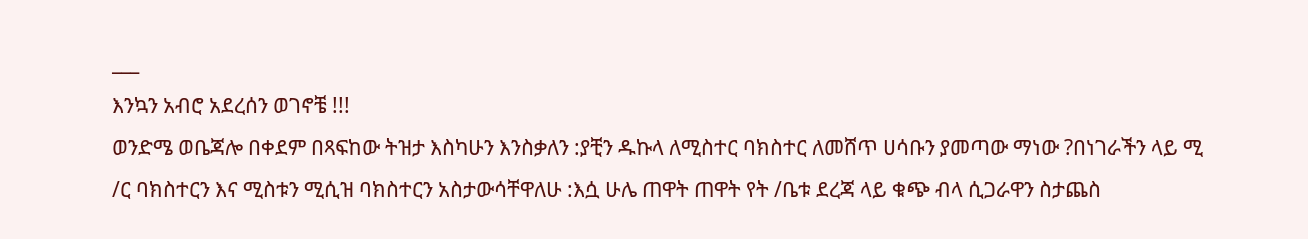___
እንኳን አብሮ አደረሰን ወገኖቼ !!!
ወንድሜ ወቤጃሎ በቀደም በጻፍከው ትዝታ እስካሁን እንስቃለን :ያቺን ዱኩላ ለሚስተር ባክስተር ለመሸጥ ሀሳቡን ያመጣው ማነው ?በነገራችን ላይ ሚ /ር ባክስተርን እና ሚስቱን ሚሲዝ ባክስተርን አስታውሳቸዋለሁ :እሷ ሁሌ ጠዋት ጠዋት የት /ቤቱ ደረጃ ላይ ቁጭ ብላ ሲጋራዋን ስታጨስ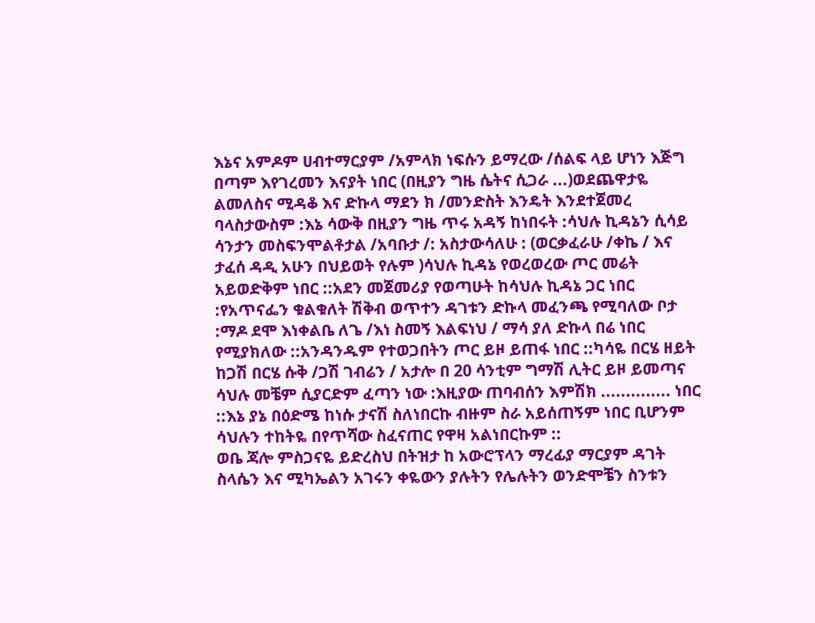እኔና አምዶም ሀብተማርያም /አምላክ ነፍሱን ይማረው /ሰልፍ ላይ ሆነን እጅግ በጣም እየገረመን እናያት ነበር (በዚያን ግዜ ሴትና ሲጋራ ...)ወደጨዋታዬ ልመለስና ሚዳቆ እና ድኩላ ማደን ክ /መንድስት እንዴት እንደተጀመረ ባላስታውስም :እኔ ሳውቅ በዚያን ግዜ ጥሩ አዳኝ ከነበሩት :ሳህሉ ኪዳኔን ሲሳይ ሳንታን መስፍንሞልቶታል /አባቡታ /: አስታውሳለሁ : (ወርቃፈራሁ /ቀኬ / እና ታፈሰ ዳዲ አሁን በህይወት የሉም )ሳህሉ ኪዳኔ የወረወረው ጦር መሬት አይወድቅም ነበር ::አደን መጀመሪያ የወጣሁት ከሳህሉ ኪዳኔ ጋር ነበር :የአጥናፌን ቁልቁለት ሽቅብ ወጥተን ዳገቱን ድኩላ መፈንጫ የሚባለው ቦታ :ማዶ ደሞ እነቀልቤ ለጌ /እነ ስመኝ እልፍነህ / ማሳ ያለ ድኩላ በሬ ነበር የሚያክለው ::አንዳንዱም የተወጋበትን ጦር ይዞ ይጠፋ ነበር ::ካሳዬ በርሄ ዘይት ከጋሽ በርሄ ሱቅ /ጋሽ ገብሬን / አታሎ በ 20 ሳንቲም ግማሽ ሊትር ይዞ ይመጣና ሳህሉ መቼም ሲያርድም ፈጣን ነው :እዚያው ጠባብሰን እምሽክ .............. ነበር ::እኔ ያኔ በዕድሜ ከነሱ ታናሽ ስለነበርኩ ብዙም ስራ አይሰጠኝም ነበር ቢሆንም ሳህሉን ተከትዬ በየጥሻው ስፈናጠር የዋዛ አልነበርኩም ::
ወቤ ጃሎ ምስጋናዬ ይድረስህ በትዝታ ከ አውሮፕላን ማረፊያ ማርያም ዳገት ስላሴን እና ሚካኤልን አገሩን ቀዬውን ያሉትን የሌሉትን ወንድሞቼን ስንቱን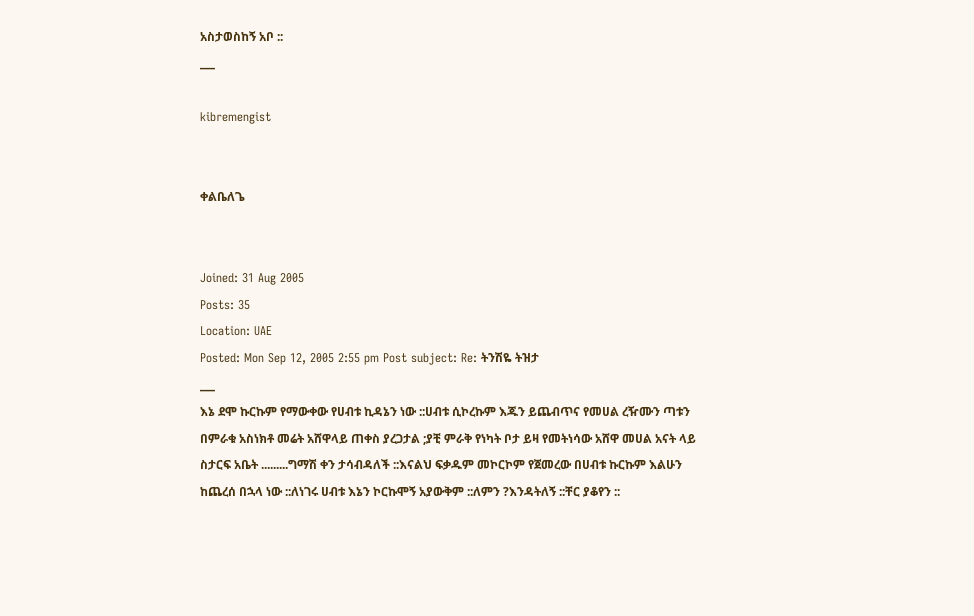አስታወስከኝ አቦ ::
___

kibremengist


ቀልቤለጌ


Joined: 31 Aug 2005
Posts: 35
Location: UAE
Posted: Mon Sep 12, 2005 2:55 pm Post subject: Re: ትንሽዬ ትዝታ
___
እኔ ደሞ ኩርኩም የማውቀው የሀብቱ ኪዳኔን ነው ::ሀብቱ ሲኮረኩም እጁን ይጨብጥና የመሀል ረዥሙን ጣቱን በምራቁ አስነክቶ መሬት አሸዋላይ ጠቀስ ያረጋታል ;ያቺ ምራቅ የነካት ቦታ ይዛ የመትነሳው አሸዋ መሀል አናት ላይ ስታርፍ አቤት .........ግማሽ ቀን ታሳብዳለች ::እናልህ ፍቃዱም መኮርኮም የጀመረው በሀብቱ ኩርኩም እልሁን ከጨረሰ በኋላ ነው ::ለነገሩ ሀብቱ እኔን ኮርኩሞኝ አያውቅም ::ለምን ?እንዳትለኝ ::ቸር ያቆየን ::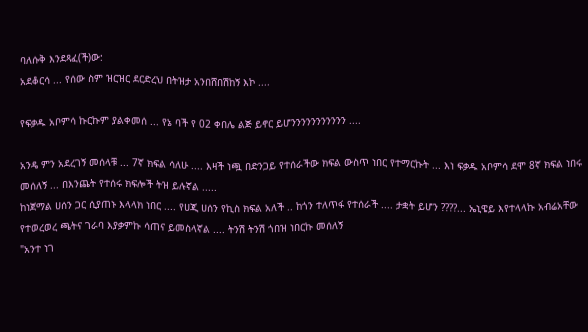ባለሱቅ እንደጻፈ(ች)ው:
አደቆርሳ ... የሰው ስም ዝርዝር ደርድረህ በትዝታ አንበሸበሽከኝ እኮ ....

የፍቃዱ አቦምሳ ኩርኩም ያልቀመሰ ... የኔ ባች የ 02 ቀበሌ ልጅ ይኖር ይሆንንንንንንንንንንን ....

አንዴ ምን አደረገኝ መሰላቹ ... 7ኛ ክፍል ሳለሁ .... እዛች ነጯ በድንጋይ የተሰራችው ክፍል ውስጥ ነበር የተማርኩት ... እነ ፍቃዱ አቦምሳ ደሞ 8ኛ ክፍል ነበሩ መሰለኝ ... በእንጨት የተሰሩ ክፍሎች ትዝ ይሉኛል .....
ከነጀማል ሀሰን ጋር ሲያጠኑ እላላክ ነበር .... የሀጂ ሀሰን የኪስ ክፍል አለች .. ከጎን ተለጥፋ የተሰራች .... ታቋት ይሆን ????... ኤኒዌይ እየተላላኩ አብሬአቸው የተወረወረ ጫትና ገራባ እያቃምኩ ሳጠና ይመስላኛል .... ትንሽ ትንሽ ጎበዝ ነበርኩ መሰለኝ
"አንተ ነገ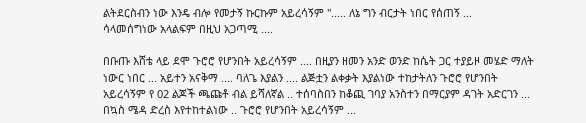ልትደርስብን ነው እንዴ ብሎ የመታኝ ኩርኩም አይረሳኝም "..... ለኔ ግን ብርታት ነበር የሰጠኝ ...
ሳላመሰግነው አላልፍም በዚህ አጋጣሚ ....

በቡጡ እሸቴ ላይ ደሞ ጉሮሮ የሆንበት አይረሳኝም .... በዚያን ዘመን አንድ ወንድ ከሴት ጋር ተያይዞ መሄድ ማለት ነውር ነበር ... አይተን አናቅማ .... ባለጌ እያልን .... ልጅቷን ልቀቃት እያልነው ተከታትለን ጉሮሮ የሆንበት አይረሳኝም የ 02 ልጆች ጫጩቶ ብል ይሻለኛል .. ተሰባስበን ከቆጪ ገባያ አንስተን በማርያም ዳገት አድርገን ... በኳስ ሜዳ ድረስ እየተከተልነው .. ጉሮሮ የሆንበት አይረሳኝም ...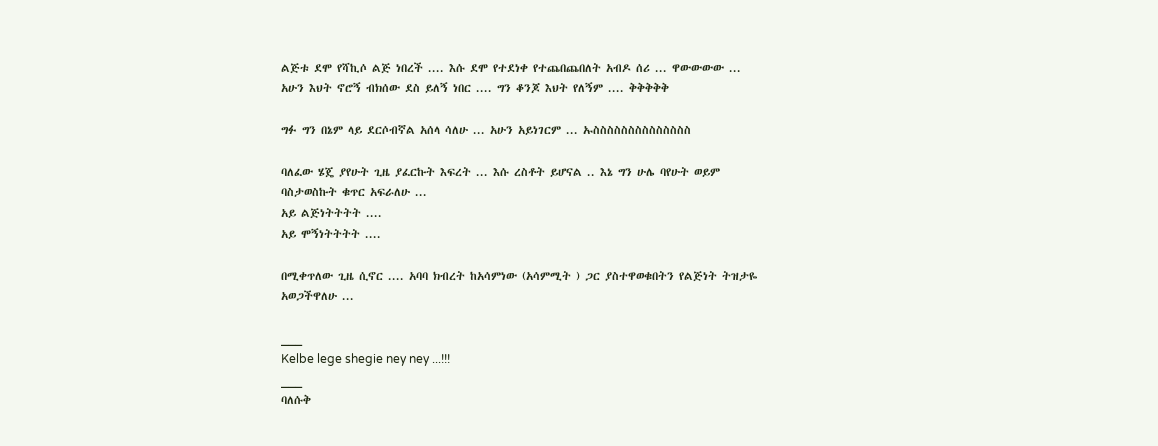ልጅቱ ደሞ የሻኪሶ ልጅ ነበረች .... እሱ ደሞ የተደነቀ የተጨበጨበለት አብዶ ሰሪ ... ዋውውውው ...
አሁን እህት ኖሮኝ ብክሰው ደስ ይለኝ ነበር .... ግን ቆንጆ እህት የለኝም .... ቅቅቅቅቅ

ግፉ ግን በኔም ላይ ደርሶብኛል አሰላ ሳለሁ ... አሁን አይነገርም ... ኡስስስስስስስስስስስስስስ

ባለፈው ሄጄ ያየሁት ጊዜ ያፈርኩት እፍረት ... እሱ ረስቶት ይሆናል .. እኔ ግን ሁሌ ባየሁት ወይም ባስታወስኩት ቁጥር አፍራለሁ ...
አይ ልጅነትትትት ....
አይ ሞኝነትትትት ....

በሚቀጥለው ጊዜ ሲኖር .... አባባ ክብረት ከአሳምነው (አሳምሚት ) ጋር ያስተዋወቁበትን የልጅነት ትዝታዬ አወጋችዋለሁ ...

___
Kelbe lege shegie ney ney ...!!!
___
ባለሱቅ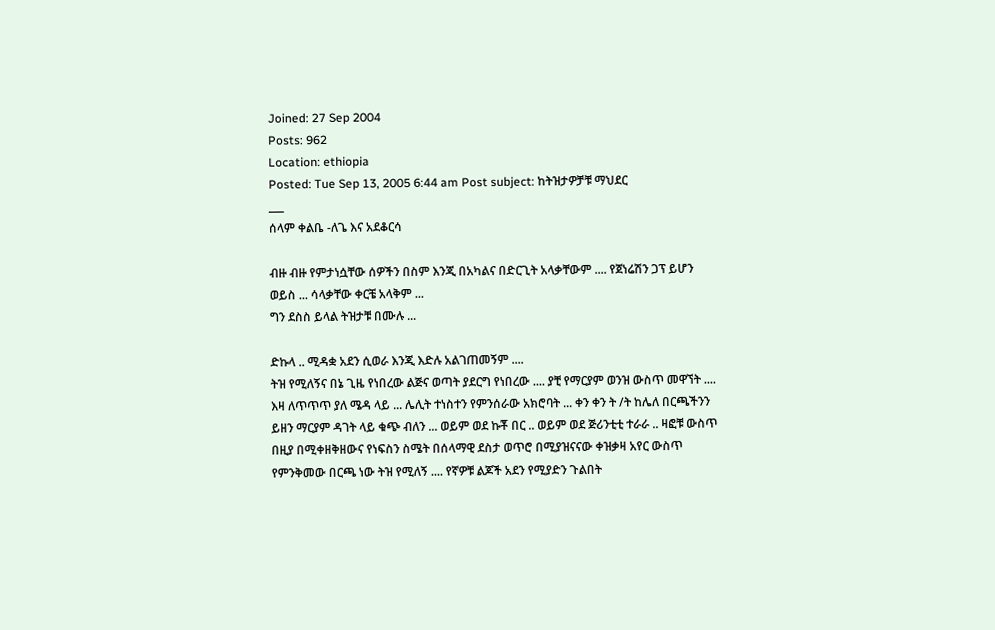Joined: 27 Sep 2004
Posts: 962
Location: ethiopia
Posted: Tue Sep 13, 2005 6:44 am Post subject: ከትዝታዎቻቹ ማህደር
___
ሰላም ቀልቤ -ለጌ እና አደቆርሳ

ብዙ ብዙ የምታነሷቸው ሰዎችን በስም እንጂ በአካልና በድርጊት አላቃቸውም .... የጀነሬሽን ጋፕ ይሆን ወይስ ... ሳላቃቸው ቀርቼ አላቅም ...
ግን ደስስ ይላል ትዝታቹ በሙሉ ...

ድኩላ .. ሚዳቋ አደን ሲወራ እንጂ እድሉ አልገጠመኝም ....
ትዝ የሚለኝና በኔ ጊዜ የነበረው ልጅና ወጣት ያደርግ የነበረው .... ያቺ የማርያም ወንዝ ውስጥ መዋኘት .... እዛ ለጥጥጥ ያለ ሜዳ ላይ ... ሌሊት ተነስተን የምንሰራው አክሮባት ... ቀን ቀን ት /ት ከሌለ በርጫችንን ይዘን ማርያም ዳገት ላይ ቁጭ ብለን ... ወይም ወደ ኩቾ በር .. ወይም ወደ ጅሪንቲቲ ተራራ .. ዛፎቹ ውስጥ በዚያ በሚቀዘቅዘውና የነፍስን ስሜት በሰላማዊ ደስታ ወጥሮ በሚያዝናናው ቀዝቃዛ አየር ውስጥ የምንቅመው በርጫ ነው ትዝ የሚለኝ .... የኛዎቹ ልጆች አደን የሚያድን ጉልበት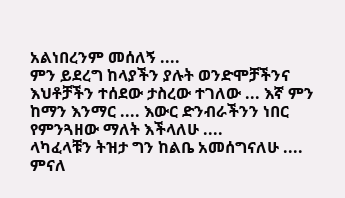አልነበረንም መሰለኝ ....
ምን ይደረግ ከላያችን ያሉት ወንድሞቻችንና እህቶቻችን ተሰደው ታስረው ተገለው ... እኛ ምን ከማን እንማር .... እውር ድንብራችንን ነበር የምንጓዘው ማለት እችላለሁ ....
ላካፈላቹን ትዝታ ግን ከልቤ አመሰግናለሁ ....
ምናለ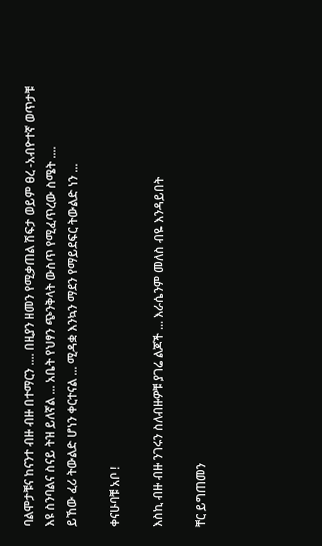ባልሞታቹና ከናንተ ብዙ ብዙ በተማርን .... በዚያን ዘመን የሚቃጠል ሽፍታ ወይም ፀረ -አብዮተኛ ወጥታቹ እዩ ስንባልና ስናይ ትዝ ይለኛል ... አቤት የህፃን ጭንቅላት ውስጥ የሚፈጥረው ስሜት ....
ይኸው ፈሪ ትውልድ ሆነን ቀርተናል ... ሚዳቋ እንኳን ማደን የማይደፍር ትውልድ ነን ...

ቀናሁባቹ አቦ !

እስኪ ብዙ ብዙ ንገሩን ስለብዙዎቹ ያገሬ ልጆች ... እራሴንም መለስ ብዬ እንዳይበት

ቸር ይግጠመን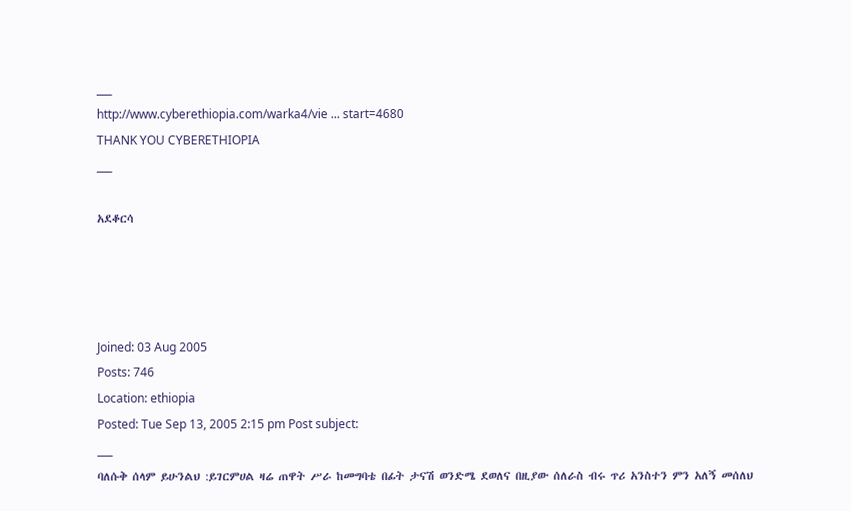___
http://www.cyberethiopia.com/warka4/vie ... start=4680
THANK YOU CYBERETHIOPIA
___

አደቆርሳ




Joined: 03 Aug 2005
Posts: 746
Location: ethiopia
Posted: Tue Sep 13, 2005 2:15 pm Post subject:
___
ባለሱቅ ሰላም ይሁንልህ :ይገርምሀል ዛሬ ጠዋት ሥራ ከመግባቴ በፊት ታናሽ ወንድሜ ደወለና በዚያው ሰለራስ ብሩ ጥሪ አንስተን ምን አለኝ መሰለህ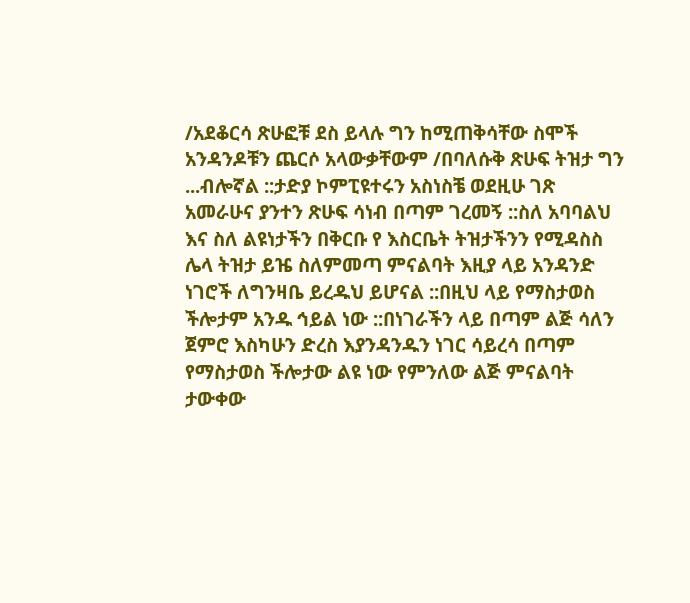/አደቆርሳ ጽሁፎቹ ደስ ይላሉ ግን ከሚጠቅሳቸው ስሞች አንዳንዶቹን ጨርሶ አላውቃቸውም /በባለሱቅ ጽሁፍ ትዝታ ግን ...ብሎኛል ::ታድያ ኮምፒዩተሩን አስነስቼ ወደዚሁ ገጽ አመራሁና ያንተን ጽሁፍ ሳነብ በጣም ገረመኝ ::ስለ አባባልህ እና ስለ ልዩነታችን በቅርቡ የ እስርቤት ትዝታችንን የሚዳስስ ሌላ ትዝታ ይዤ ስለምመጣ ምናልባት እዚያ ላይ አንዳንድ ነገሮች ለግንዛቤ ይረዱህ ይሆናል ::በዚህ ላይ የማስታወስ ችሎታም አንዱ ኅይል ነው ::በነገራችን ላይ በጣም ልጅ ሳለን ጀምሮ እስካሁን ድረስ እያንዳንዱን ነገር ሳይረሳ በጣም የማስታወስ ችሎታው ልዩ ነው የምንለው ልጅ ምናልባት ታውቀው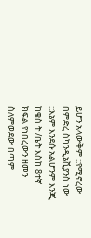ይሆን አላውቅም ::የሚኖረው በምድረ ስካንዲኔቪያንስ ነው ::እኔም እንደሱ አልሆንም እንጂ ከቄስ ት /ቤት እስከ 8ተኛ ክፍል የነበረውን ዘመን ስለምወደው በጣም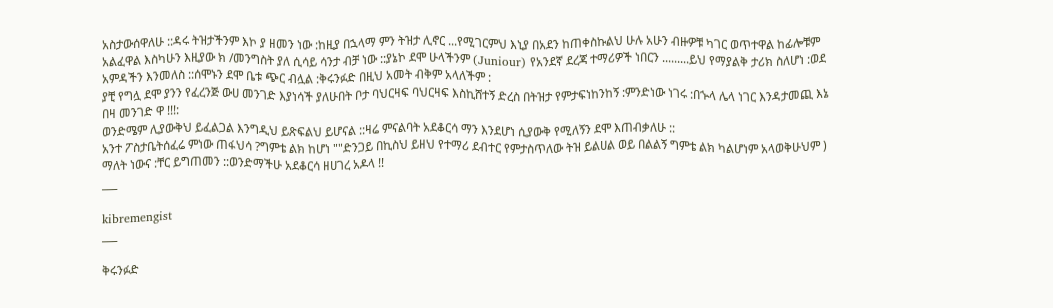አስታውሰዋለሁ ::ዳሩ ትዝታችንም እኮ ያ ዘመን ነው :ከዚያ በኋላማ ምን ትዝታ ሊኖር ...የሚገርምህ እኒያ በአደን ከጠቀስኩልህ ሁሉ አሁን ብዙዎቹ ካገር ወጥተዋል ከፊሎቹም አልፈዋል እስካሁን እዚያው ክ /መንግስት ያለ ሲሳይ ሳንታ ብቻ ነው ::ያኔኮ ደሞ ሁላችንም (Juniour) የአንደኛ ደረጃ ተማሪዎች ነበርን .........ይህ የማያልቅ ታሪክ ስለሆነ :ወደ አምዳችን እንመለስ ::ሰሞኑን ደሞ ቤቱ ጭር ብሏል :ቅሩንፉድ በዚህ አመት ብቅም አላለችም :
ያቺ የግሏ ደሞ ያንን የፈረንጅ ውሀ መንገድ እያነሳች ያለሁበት ቦታ ባህርዛፍ ባህርዛፍ እስኪሸተኝ ድረስ በትዝታ የምታፍነከንከኝ :ምንድነው ነገሩ :በኍላ ሌላ ነገር እንዳታመጪ እኔ በዛ መንገድ ዋ !!!:
ወንድሜም ሊያውቅህ ይፈልጋል እንግዲህ ይጽፍልህ ይሆናል ::ዛሬ ምናልባት አደቆርሳ ማን እንደሆነ ሲያውቅ የሚለኝን ደሞ እጠብቃለሁ ::
አንተ ፖስታቤትሰፈሬ ምነው ጠፋህሳ ?ግምቴ ልክ ከሆነ ""ድንጋይ በኪስህ ይዘህ የተማሪ ደብተር የምታስጥለው ትዝ ይልሀል ወይ በልልኝ ግምቴ ልክ ካልሆነም አላወቅሁህም ) ማለት ነውና :ቸር ይግጠመን ::ወንድማችሁ አደቆርሳ ዘሀገረ አዶላ !!
___

kibremengist
___

ቅሩንፉድ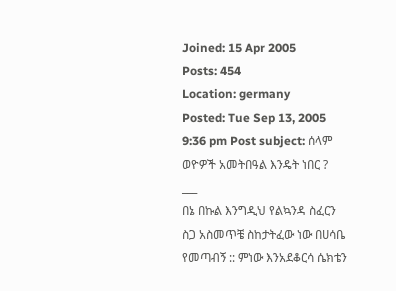Joined: 15 Apr 2005
Posts: 454
Location: germany
Posted: Tue Sep 13, 2005 9:36 pm Post subject: ሰላም ወዮዎች አመትበዓል እንዴት ነበር ?
___
በኔ በኩል እንግዲህ የልኳንዳ ስፈርን ስጋ አስመጥቼ ስከታትፈው ነው በሀሳቤ የመጣብኝ :: ምነው እንአደቆርሳ ሴክቴን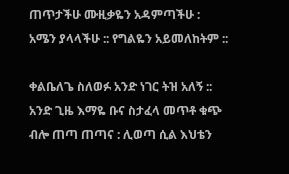ጠጥታችሁ ሙዚቃዬን አዳምጣችሁ : አሜን ያላላችሁ :: የግልዬን አይመለከትም ::

ቀልቤለጌ ስለወፉ አንድ ነገር ትዝ አለኝ :: አንድ ጊዜ እማዬ ቡና ስታፈላ መጥቶ ቁጭ ብሎ ጠጣ ጠጣና : ሊወጣ ሲል እህቴን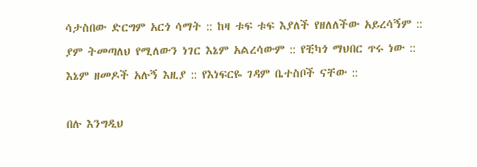ሳታስበው ድርግም አርጎ ሳማት :: ከዛ ቱፍ ቱፍ እያለች የዘለለችው አይረሳኝም :: ያም ትመጣለህ የሚለውን ነገር እኔም አልረሳውም :: የቺካጎ ማህበር ጥሩ ነው :: እኔም ዘመዶች አሉኝ እዚያ :: የእነፍርዬ ገዳም ቤተስቦች ናቸው ::

በሉ እንግዲህ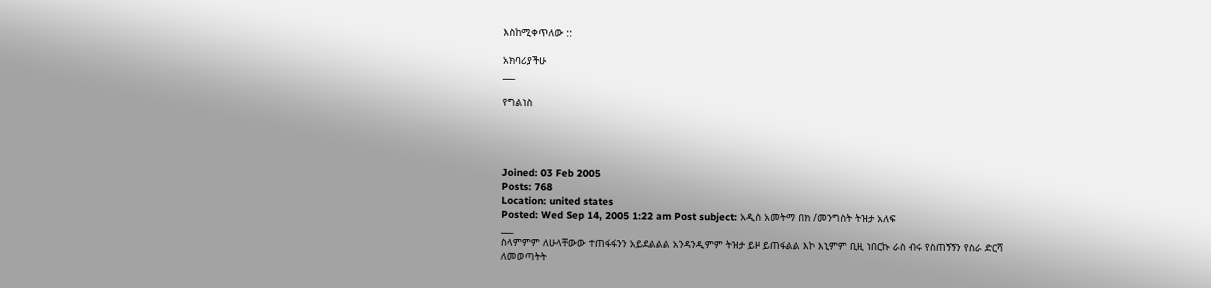እስከሚቀጥለው ::

አክባሪያችሁ
___

የግልነስ




Joined: 03 Feb 2005
Posts: 768
Location: united states
Posted: Wed Sep 14, 2005 1:22 am Post subject: አዲስ አመትማ በክ /መንግስት ትዝታ አለፍ
___
ስላምምም ለሁላቸውው ተጠፋፋንን አይደልልል አንዳንዲምም ትዝታ ይዞ ይጠፋልል እኮ እኒምም ቢዚ ነበርኩ ራስ ብሩ የስጠኝኝን የስራ ድርሻ ለመወጣትት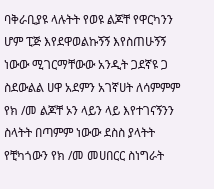ባቅራቢያዩ ላሉትት የወዩ ልጆቸ የዋርካንን ሆም ፒጅ እየደዋወልኩኝኝ እየስጠሁኝኝ ነውው ሚገርማቸውው አንዲት ጋደኛዩ ጋ ስደውልል ሀዋ አደምን አገኛሀት ለሳምምም የክ /መ ልጆቸ ኦን ላይን ላይ እየተገናኝንን ስላትት በጣምም ነውው ደስስ ያላትት የቺካጎውን የክ /መ መሀበርር ስነግራት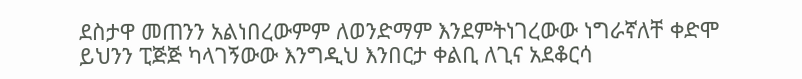ደስታዋ መጠንን አልነበረውምም ለወንድማም እንደምትነገረውው ነግራኛለቸ ቀድሞ ይህንን ፒጅጅ ካላገኝውው እንግዲህ እንበርታ ቀልቢ ለጊና አደቆርሳ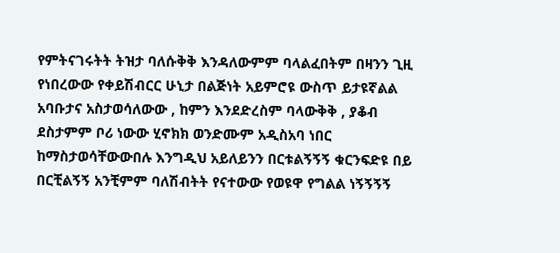የምትናገሩትት ትዝታ ባለሱቅቅ እንዳለውምም ባላልፈበትም በዛንን ጊዚ የነበረውው የቀይሽብርር ሁኒታ በልጅነት አይምሮዩ ውስጥ ይታዩኛልል አባቡታና አስታወሳለውው , ከምን እንደድረስም ባላውቅቅ , ያቆብ ደስታምም ቦሪ ነውው ሂኖክክ ወንድሙም አዲስአባ ነበር ከማስታወሳቸውውበሉ እንግዲህ አይለይንን በርቱልኝኝኝ ቁርንፍድዩ በይ በርቺልኝኝ አንቺምም ባለሽብትት የናተውው የወዩዋ የግልል ነኝኝኝኝ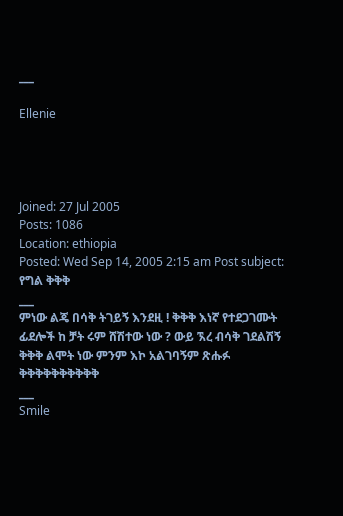___

Ellenie




Joined: 27 Jul 2005
Posts: 1086
Location: ethiopia
Posted: Wed Sep 14, 2005 2:15 am Post subject: የግል ቅቅቅ
___
ምነው ልጄ በሳቅ ትገይኝ እንደዚ ! ቅቅቅ እነኛ የተደጋገሙት ፊደሎች ከ ቻት ሩም ሸሽተው ነው ? ውይ ኧረ ብሳቅ ገደልሽኝ ቅቅቅ ልሞት ነው ምንም እኮ አልገባኝም ጽሑፉ ቅቅቅቅቅቅቅቅቅቅ
___
Smile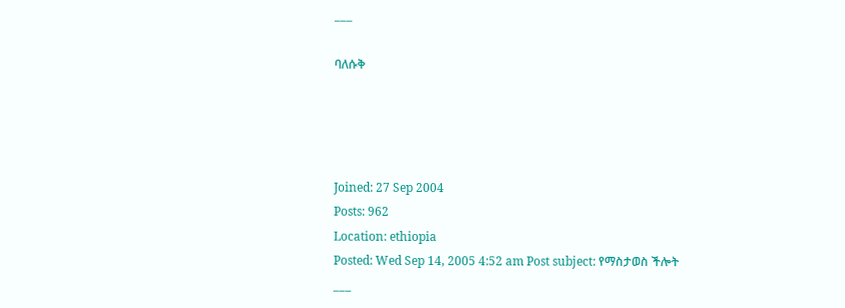___

ባለሱቅ




Joined: 27 Sep 2004
Posts: 962
Location: ethiopia
Posted: Wed Sep 14, 2005 4:52 am Post subject: የማስታወስ ችሎት
___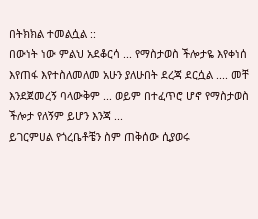በትክክል ተመልሷል ::
በውነት ነው ምልህ አደቆርሳ ... የማስታወስ ችሎታዬ እየቀነሰ እየጠፋ እየተስለመለመ አሁን ያለሁበት ደረጃ ደርሷል .... መቸ እንደጀመረኝ ባላውቅም ... ወይም በተፈጥሮ ሆኖ የማስታወስ ችሎታ የለኝም ይሆን እንጃ ...
ይገርምሀል የጎረቤቶቼን ስም ጠቅሰው ሲያወሩ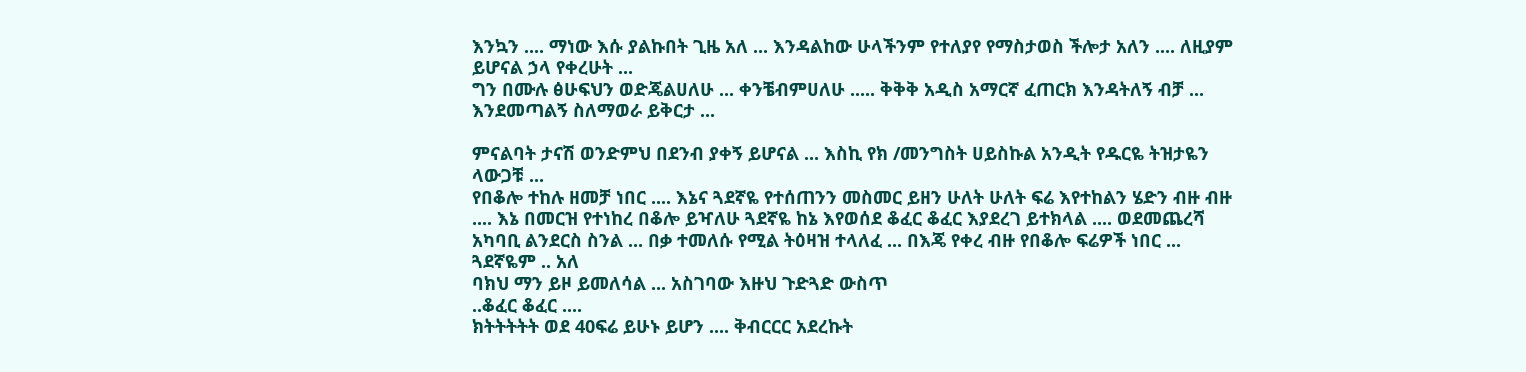እንኳን .... ማነው እሱ ያልኩበት ጊዜ አለ ... እንዳልከው ሁላችንም የተለያየ የማስታወስ ችሎታ አለን .... ለዚያም ይሆናል ኃላ የቀረሁት ...
ግን በሙሉ ፅሁፍህን ወድጄልሀለሁ ... ቀንቼብምሀለሁ ..... ቅቅቅ አዲስ አማርኛ ፈጠርክ እንዳትለኝ ብቻ ... እንደመጣልኝ ስለማወራ ይቅርታ ...

ምናልባት ታናሽ ወንድምህ በደንብ ያቀኝ ይሆናል ... እስኪ የክ /መንግስት ሀይስኩል አንዲት የዱርዬ ትዝታዬን ላውጋቹ ...
የበቆሎ ተከሉ ዘመቻ ነበር .... እኔና ጓደኛዬ የተሰጠንን መስመር ይዘን ሁለት ሁለት ፍሬ እየተከልን ሄድን ብዙ ብዙ .... እኔ በመርዝ የተነከረ በቆሎ ይዣለሁ ጓደኛዬ ከኔ እየወሰደ ቆፈር ቆፈር እያደረገ ይተክላል .... ወደመጨረሻ አካባቢ ልንደርስ ስንል ... በቃ ተመለሱ የሚል ትዕዛዝ ተላለፈ ... በእጄ የቀረ ብዙ የበቆሎ ፍሬዎች ነበር ... ጓደኛዬም .. አለ
ባክህ ማን ይዞ ይመለሳል ... አስገባው እዙህ ጉድጓድ ውስጥ
..ቆፈር ቆፈር ....
ክትትትትት ወደ 40ፍሬ ይሁኑ ይሆን .... ቅብርርር አደረኩት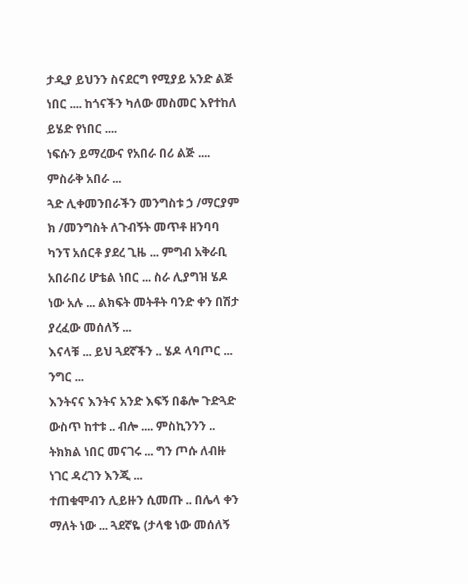ታዲያ ይህንን ስናደርግ የሚያይ አንድ ልጅ ነበር .... ከጎናችን ካለው መስመር እየተከለ ይሄድ የነበር ....
ነፍሱን ይማረውና የአበራ በሪ ልጅ .... ምስራቅ አበራ ...
ጓድ ሊቀመንበራችን መንግስቱ ኃ /ማርያም ክ /መንግስት ለጉብኝት መጥቶ ዘንባባ ካንፕ አሰርቶ ያደረ ጊዜ ... ምግብ አቅራቢ አበራበሪ ሆቴል ነበር ... ስራ ሊያግዝ ሄዶ ነው አሉ ... ልክፍት መትቶት ባንድ ቀን በሽታ ያረፈው መሰለኝ ...
እናላቹ ... ይህ ጓደኛችን .. ሄዶ ላባጦር ... ንግር ...
እንትናና እንትና አንድ እፍኝ በቆሎ ጉድጓድ ውስጥ ከተቱ .. ብሎ .... ምስኪንንን .. ትክክል ነበር መናገሩ ... ግን ጦሱ ለብዙ ነገር ዳረገን እንጂ ...
ተጠቁሞብን ሊይዙን ሲመጡ .. በሌላ ቀን ማለት ነው ... ጓደኛዬ (ታላቄ ነው መሰለኝ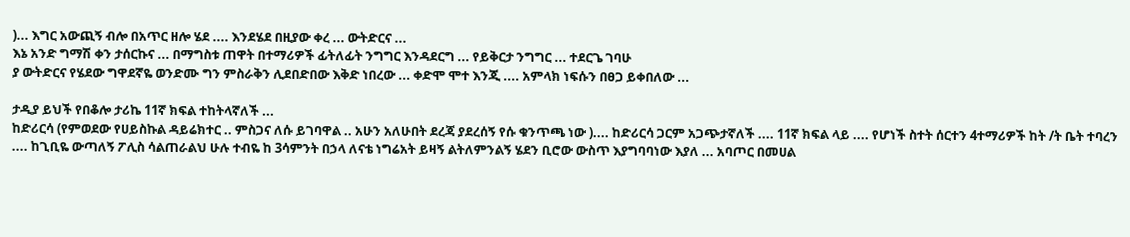)... እግር አውጪኝ ብሎ በአጥር ዘሎ ሄደ .... እንደሄደ በዚያው ቀረ ... ውትድርና ...
እኔ አንድ ግማሽ ቀን ታሰርኩና ... በማግስቱ ጠዋት በተማሪዎች ፊትለፊት ንግግር እንዳደርግ ... የይቅርታ ንግግር ... ተደርጌ ገባሁ
ያ ውትድርና የሄደው ግዋደኛዬ ወንድሙ ግን ምስራቅን ሊደበድበው እቅድ ነበረው ... ቀድሞ ሞተ እንጂ .... አምላክ ነፍሱን በፀጋ ይቀበለው ...

ታዲያ ይህች የበቆሎ ታሪኬ 11ኛ ክፍል ተከትላኛለች ...
ከድሪርሳ (የምወደው የሀይስኩል ዳይሬክተር .. ምስጋና ለሱ ይገባዋል .. አሁን አለሁበት ደረጃ ያደረሰኝ የሱ ቁንጥጫ ነው ).... ከድሪርሳ ጋርም አጋጭታኛለች .... 11ኛ ክፍል ላይ .... የሆነች ስተት ሰርተን 4ተማሪዎች ከት /ት ቤት ተባረን .... ከጊቢዬ ውጣለኝ ፖሊስ ሳልጠራልህ ሁሉ ተብዬ ከ 3ሳምንት በኃላ ለናቴ ነግሬአት ይዛኝ ልትለምንልኝ ሄደን ቢሮው ውስጥ እያግባባነው እያለ ... አባጦር በመሀል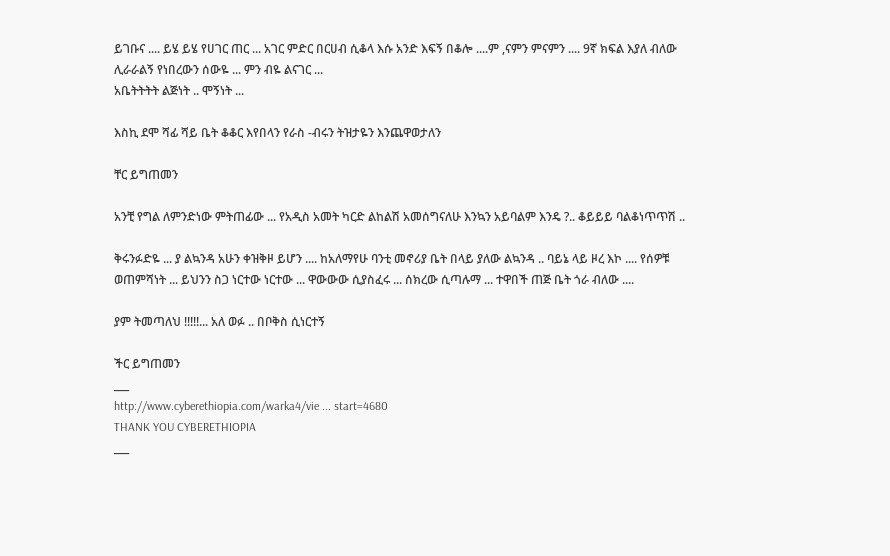ይገቡና .... ይሄ ይሄ የሀገር ጠር ... አገር ምድር በርሀብ ሲቆላ እሱ አንድ እፍኝ በቆሎ ....ም ,ናምን ምናምን .... 9ኛ ክፍል እያለ ብለው ሊራራልኝ የነበረውን ሰውዬ ... ምን ብዬ ልናገር ...
አቤትትትት ልጅነት .. ሞኝነት ...

እስኪ ደሞ ሻፊ ሻይ ቤት ቆቆር እየበላን የራስ -ብሩን ትዝታዬን እንጨዋወታለን

ቸር ይግጠመን

አንቺ የግል ለምንድነው ምትጠፊው ... የአዲስ አመት ካርድ ልከልሽ አመሰግናለሁ እንኳን አይባልም እንዴ ?.. ቆይይይ ባልቆነጥጥሽ ..

ቅሩንፉድዬ ... ያ ልኳንዳ አሁን ቀዝቅዞ ይሆን .... ከአለማየሁ ባንቲ መኖሪያ ቤት በላይ ያለው ልኳንዳ .. ባይኔ ላይ ዞረ እኮ .... የሰዎቹ ወጠምሻነት ... ይህንን ስጋ ነርተው ነርተው ... ዋውውው ሲያስፈሩ ... ሰክረው ሲጣሉማ ... ተዋበች ጠጅ ቤት ጎራ ብለው ....

ያም ትመጣለህ !!!!!... አለ ወፉ .. በቦቅስ ሲነርተኝ

ችር ይግጠመን
___
http://www.cyberethiopia.com/warka4/vie ... start=4680
THANK YOU CYBERETHIOPIA
___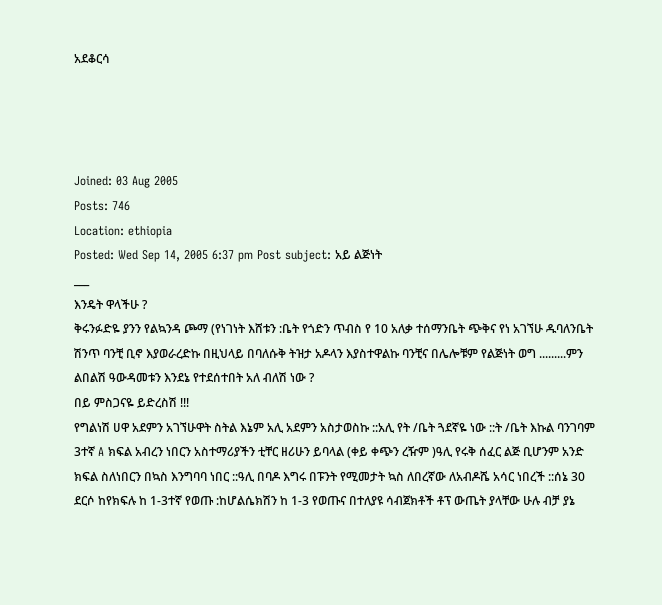አደቆርሳ




Joined: 03 Aug 2005
Posts: 746
Location: ethiopia
Posted: Wed Sep 14, 2005 6:37 pm Post subject: አይ ልጅነት
___
እንዴት ዋላችሁ ?
ቅሩንፉድዬ ያንን የልኳንዳ ጮማ (የነገነት እሸቱን :ቤት የጎድን ጥብስ የ 10 አለቃ ተሰማንቤት ጭቅና የነ አገኘሁ ዱባለንቤት ሽንጥ ባንቺ ቢኖ እያወራረድኩ በዚህላይ በባለሱቅ ትዝታ አዶላን እያስተዋልኩ ባንቺና በሌሎቹም የልጅነት ወግ .........ምን ልበልሽ ዓውዳመቱን እንደኔ የተደሰተበት አለ ብለሽ ነው ?
በይ ምስጋናዬ ይድረስሽ !!!
የግልነሽ ሀዋ አደምን አገኘሁዋት ስትል እኔም አሊ አደምን አስታወስኩ ::አሊ የት /ቤት ጓደኛዬ ነው ::ት /ቤት እኩል ባንገባም 3ተኛ A ክፍል አብረን ነበርን አስተማሪያችን ቲቸር ዘሪሁን ይባላል (ቀይ ቀጭን ረዥም )ዓሊ የሩቅ ሰፈር ልጅ ቢሆንም አንድ ክፍል ስለነበርን በኳስ እንግባባ ነበር ::ዓሊ በባዶ እግሩ በፑንት የሚመታት ኳስ ለበረኛው ለአብዶሼ አሳር ነበረች ::ሰኔ 30 ደርሶ ከየክፍሉ ከ 1-3ተኛ የወጡ :ከሆልሴክሽን ከ 1-3 የወጡና በተለያዩ ሳብጀክቶች ቶፕ ውጤት ያላቸው ሁሉ ብቻ ያኔ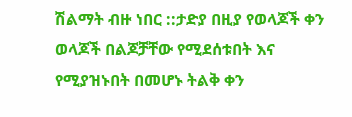ሽልማት ብዙ ነበር ::ታድያ በዚያ የወላጆች ቀን ወላጆች በልጆቻቸው የሚደሰቱበት እና የሚያዝኑበት በመሆኑ ትልቅ ቀን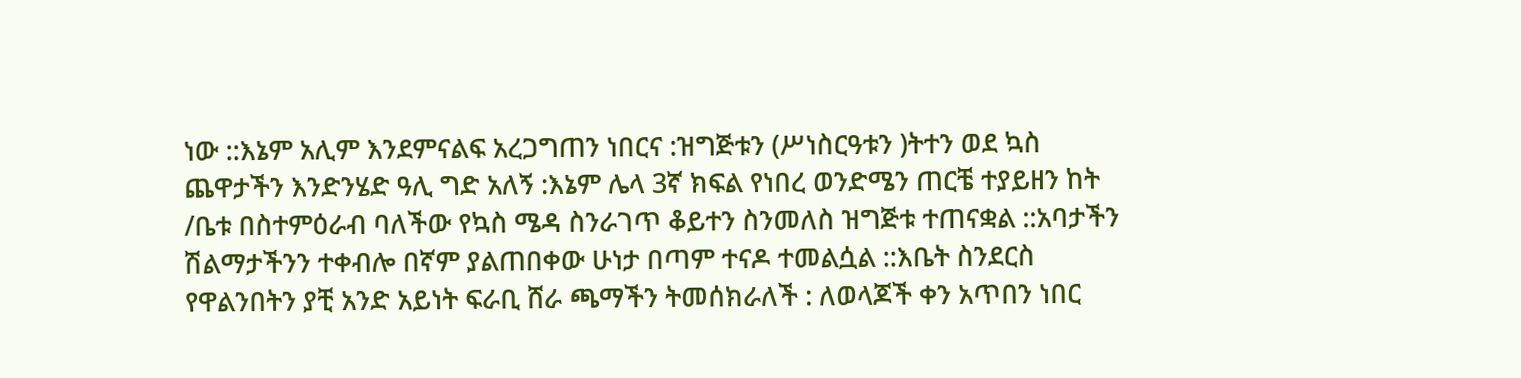ነው ::እኔም አሊም እንደምናልፍ አረጋግጠን ነበርና :ዝግጅቱን (ሥነስርዓቱን )ትተን ወደ ኳስ ጨዋታችን እንድንሄድ ዓሊ ግድ አለኝ :እኔም ሌላ 3ኛ ክፍል የነበረ ወንድሜን ጠርቼ ተያይዘን ከት /ቤቱ በስተምዕራብ ባለችው የኳስ ሜዳ ስንራገጥ ቆይተን ስንመለስ ዝግጅቱ ተጠናቋል ::አባታችን ሽልማታችንን ተቀብሎ በኛም ያልጠበቀው ሁነታ በጣም ተናዶ ተመልሷል ::እቤት ስንደርስ የዋልንበትን ያቺ አንድ አይነት ፍራቢ ሸራ ጫማችን ትመሰክራለች : ለወላጆች ቀን አጥበን ነበር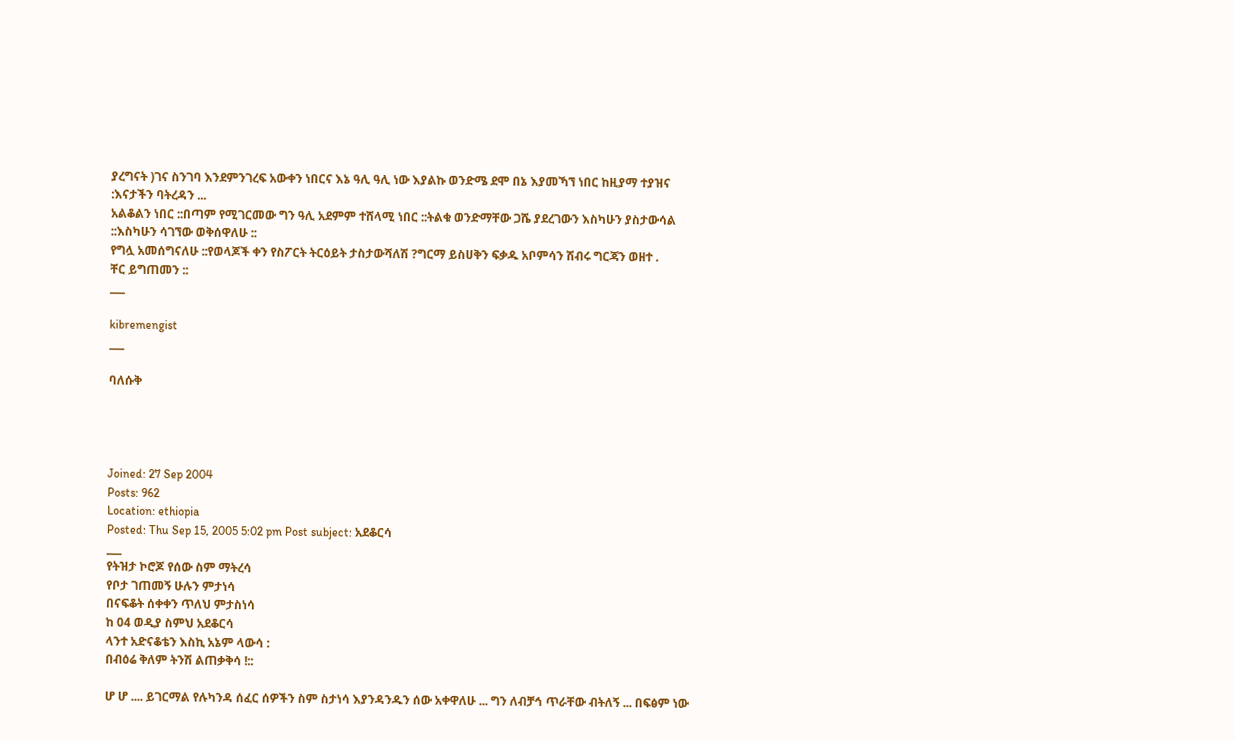ያረግናት )ገና ስንገባ እንደምንገረፍ አውቀን ነበርና እኔ ዓሊ ዓሊ ነው እያልኩ ወንድሜ ደሞ በኔ እያመኻኘ ነበር ከዚያማ ተያዝና :እናታችን ባትረዳን ...
አልቆልን ነበር ::በጣም የሚገርመው ግን ዓሊ አደምም ተሸላሚ ነበር ::ትልቁ ወንድማቸው ጋሼ ያደረገውን እስካሁን ያስታውሳል ::እስካሁን ሳገኘው ወቅሰዋለሁ ::
የግሏ አመሰግናለሁ ::የወላጆች ቀን የስፖርት ትርዕይት ታስታውሻለሽ ?ግርማ ይስሀቅን ፍቃዱ አቦምሳን ሽብሩ ግርጃን ወዘተ .
ቸር ይግጠመን ::
___

kibremengist
___

ባለሱቅ




Joined: 27 Sep 2004
Posts: 962
Location: ethiopia
Posted: Thu Sep 15, 2005 5:02 pm Post subject: አደቆርሳ
___
የትዝታ ኮሮጆ የሰው ስም ማትረሳ
የቦታ ገጠመኝ ሁሉን ምታነሳ
በናፍቆት ሰቀቀን ጥለህ ምታስነሳ
ከ 04 ወዲያ ስምህ አደቆርሳ
ላንተ አድናቆቴን እስኪ አኔም ላውሳ :
በብዕሬ ቅለም ትንሽ ልጠቃቅሳ !::

ሆ ሆ .... ይገርማል የሉካንዳ ሰፈር ሰዎችን ስም ስታነሳ እያንዳንዱን ሰው አቀዋለሁ ... ግን ለብቻኅ ጥራቸው ብትለኝ ... በፍፅም ነው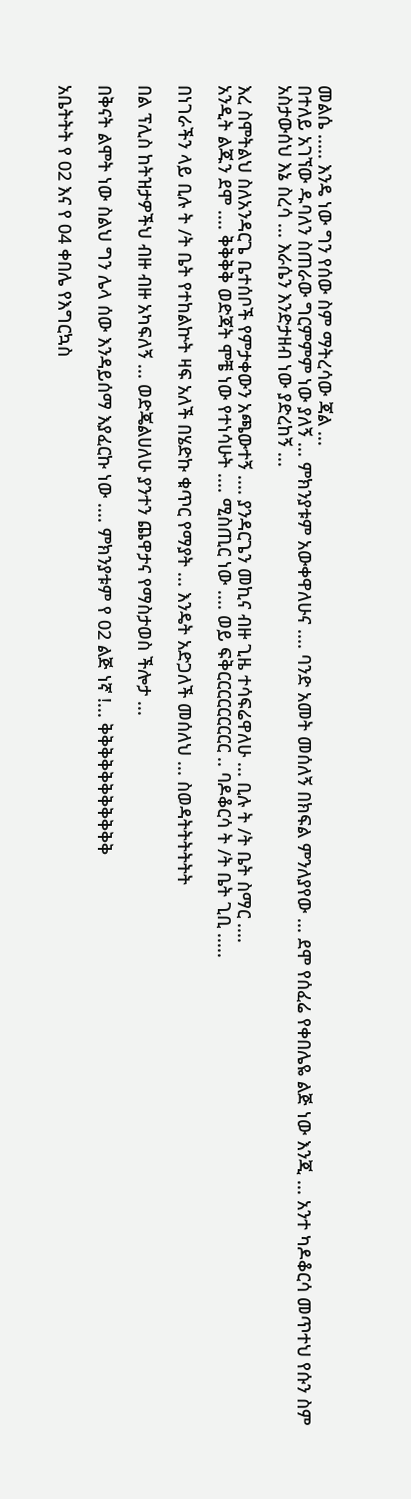መልሴ ..... እንዴ ነው ግን የሰው ስም ማትረሳው ጃል ...
በተለይ አገኘው ዱባለን ስጠራው ግርምምም ነው ያለኝ ... ምክንያቱም አውቀዋለሁና .... ባንድ አመት መሰለኝ በክፍል ምንለያየው ... ደሞ የሰፈሬ የቀበሌዬ ልጅ ነው እንጂ ... አንተ ካዶቆርሳ መጥተህ የሱን ስም አስታውሰህ እኔ ስረሳ ... እራሴን እንድታዘብ ነው ያድረከኝ ...

እረ ስሞትልህ ስለአንዳርጌ ቤተሰቦች የምታቀውን አጫውተኝ .... ያንዳርጌን መኪና ብዙ ጊዜ ተሳፍሬዋለሁ ... ቢሉ ት /ት ቤት ስማር ....
አንዲት ልጁን ደሞ .... ቅቅቅቅ ወድጃት ሞቼ ነው የተነሳሁት .... ሚስጢር ነው .... ወይ ፍቅርርርርርርርርር .. ባዶቆርሳ ት /ት ቤት ጊቢ .....

በነገራችን ላይ ቢሉ ት /ት ቤት የተከልኵት ዛፍ አለች በሄድኩ ቁጥር የማያት ... እንዴት አድጋለች መሰለህ ... ስወዳትትትትትት

በል ፕሊስ ከትዝታዎችህ ብዙ ብዙ አካፍለኝ ... ወድጄልሀለሁ ያንተን ጨዋታና የማስታወስ ችሎታ ...

በቅናት ልሞት ነው ስልህ ግን ሌላ ሰው እንዳይሰማ እያፈርኩ ነው .... ምክንያቱም የ 02 ልጅ ነኛ !... ቅቅቅቅቅቅቅቅቅቅቅ

አቤትትት የ 02 እና የ 04 ቀበሌ የእግርኳስ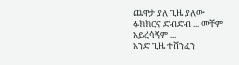ጨዋታ ያለ ጊዜ ያለው ፉክክርና ድብድብ ... መቸም አይረሳኝም ...
አንድ ጊዜ ተሸንፈን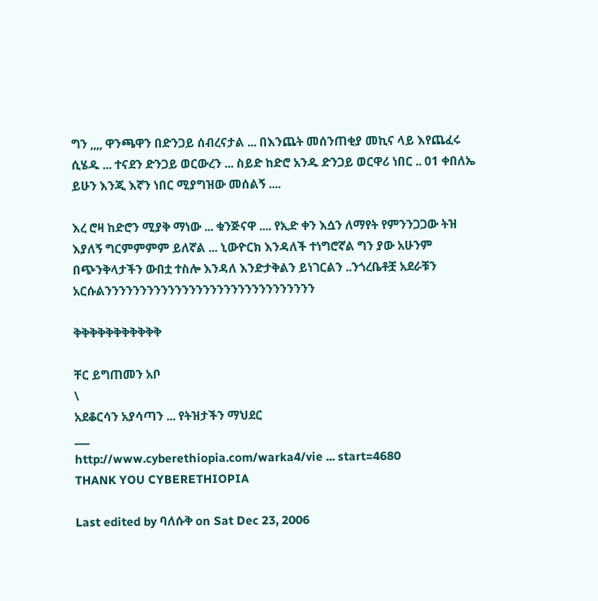ግን ,,,, ዋንጫዋን በድንጋይ ሰብረናታል ... በእንጨት መሰንጠቂያ መኪና ላይ እየጨፈሩ ሲሄዱ ... ተናደን ድንጋይ ወርውረን ... ስይድ ከድሮ አንዱ ድንጋይ ወርዋሪ ነበር .. 01 ቀበለኤ ይሁን እንጂ እኛን ነበር ሚያግዝው መሰልኝ ....

እረ ሮዛ ከድሮን ሚያቅ ማነው ... ቁንጅናዋ .... የኢድ ቀን እሷን ለማየት የምንንጋጋው ትዝ እያለኝ ግርምምምም ይለኛል ... ኒውዮርክ እንዳለች ተነግሮኛል ግን ያው አሁንም በጭንቅላታችን ውበቷ ተስሎ እንዳለ እንድታቅልን ይነገርልን ..ንጎረቤቶቿ አደራቹን አርሱልንንንንንንንንንንንንንንንንንንንንንንንንንንንንንን

ቅቅቅቅቅቅቅቅቅቅቅ

ቸር ይግጠመን አቦ
\
አደቆርሳን አያሳጣን ... የትዝታችን ማህደር
___
http://www.cyberethiopia.com/warka4/vie ... start=4680
THANK YOU CYBERETHIOPIA

Last edited by ባለሱቅ on Sat Dec 23, 2006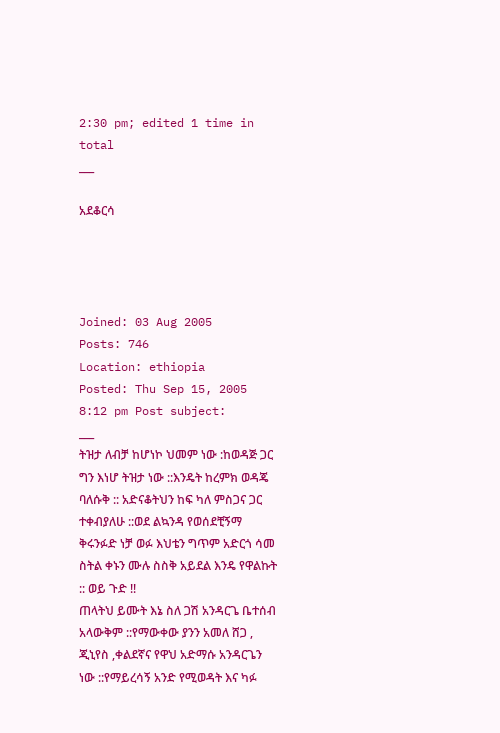2:30 pm; edited 1 time in total
___

አደቆርሳ




Joined: 03 Aug 2005
Posts: 746
Location: ethiopia
Posted: Thu Sep 15, 2005 8:12 pm Post subject:
___
ትዝታ ለብቻ ከሆነኮ ህመም ነው :ከወዳጅ ጋር ግን እነሆ ትዝታ ነው ::እንዴት ከረምክ ወዳጄ ባለሱቅ :: አድናቆትህን ከፍ ካለ ምስጋና ጋር ተቀብያለሁ ::ወደ ልኳንዳ የወሰደቺኝማ ቅሩንፉድ ነቻ ወፉ እህቴን ግጥም አድርጎ ሳመ ስትል ቀኑን ሙሉ ስስቅ አይደል እንዴ የዋልኩት :: ወይ ጉድ !!
ጠላትህ ይሙት እኔ ስለ ጋሽ አንዳርጌ ቤተሰብ አላውቅም ::የማውቀው ያንን አመለ ሸጋ , ጂኒየስ ,ቀልደኛና የዋህ አድማሱ አንዳርጌን ነው ::የማይረሳኝ አንድ የሚወዳት እና ካፉ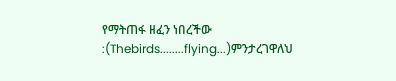የማትጠፋ ዘፈን ነበረችው :(Thebirds........flying...)ምንታረገዋለህ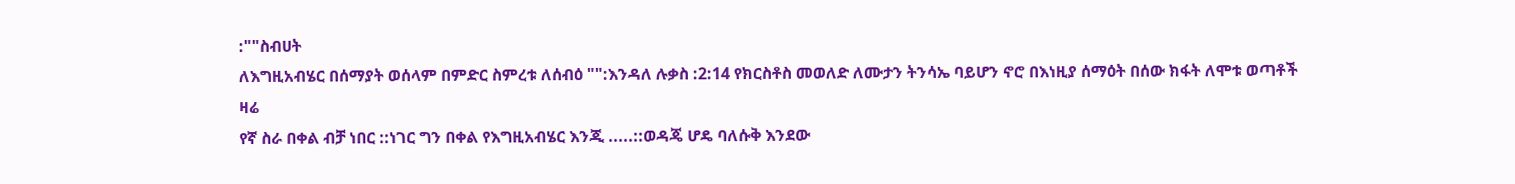:""ስብሀት
ለእግዚአብሄር በሰማያት ወሰላም በምድር ስምረቱ ለሰብዕ "":እንዳለ ሉቃስ :2:14 የክርስቶስ መወለድ ለሙታን ትንሳኤ ባይሆን ኖሮ በእነዚያ ሰማዕት በሰው ክፋት ለሞቱ ወጣቶች ዛሬ
የኛ ስራ በቀል ብቻ ነበር ::ነገር ግን በቀል የእግዚአብሄር እንጂ .....::ወዳጄ ሆዴ ባለሱቅ እንደው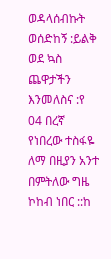ወዳላሰብኩት ወሰድከኝ :ይልቅ ወደ ኳስ ጨዋታችን እንመለስና :የ 04 በረኛ የነበረው ተስፋዬ ለማ በዚያን አንተ በምትለው ግዜ ኮከብ ነበር ::ከ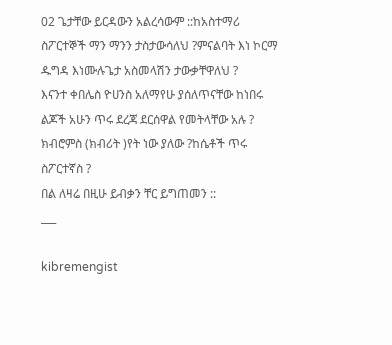02 ጌታቸው ይርዳውን አልረሳውም ::ከአስተማሪ ስፖርተኞች ማን ማንን ታስታውሳለህ ?ምናልባት እነ ኮርማ ዱግዳ እነሙሉጌታ አስመላሽን ታውቃቸዋለህ ?
እናንተ ቀበሌስ ዮሀንስ አለማየሁ ያሰለጥናቸው ከነበሩ
ልጆች አሁን ጥሩ ደረጃ ደርሰዋል የመትላቸው አሉ ?
ክብሮምስ (ክብሪት )የት ነው ያለው ?ከሴቶች ጥሩ ስፖርተኛስ ?
በል ለዛሬ በዚሁ ይብቃን ቸር ይግጠመን ::
___

kibremengist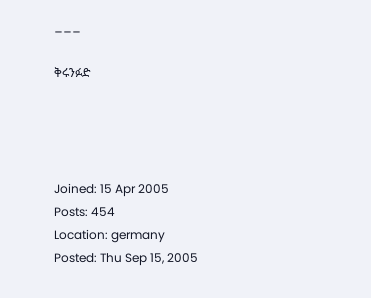___

ቅሩንፉድ




Joined: 15 Apr 2005
Posts: 454
Location: germany
Posted: Thu Sep 15, 2005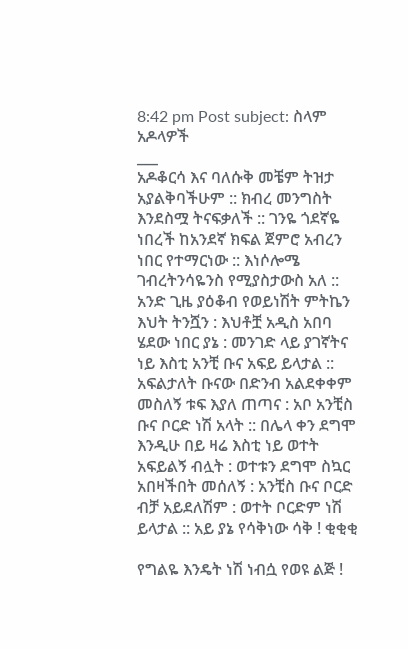8:42 pm Post subject: ስላም አዶላዎች
___
አዶቆርሳ እና ባለሱቅ መቼም ትዝታ አያልቅባችሁም :: ክብረ መንግስት እንደስሟ ትናፍቃለች :: ገንዬ ጎደኛዬ ነበረች ከአንደኛ ክፍል ጀምሮ አብረን ነበር የተማርነው :: እነሶሎሜ ገብረትንሳዬንስ የሚያስታውስ አለ :: አንድ ጊዜ ያዕቆብ የወይነሽት ምትኬን እህት ትንሿን : እህቶቿ አዲስ አበባ ሄደው ነበር ያኔ : መንገድ ላይ ያገኛትና ነይ እስቲ አንቺ ቡና አፍይ ይላታል :: አፍልታለት ቡናው በድንብ አልደቀቀም መስለኝ ቱፍ እያለ ጠጣና : አቦ አንቺስ ቡና ቦርድ ነሽ አላት :: በሌላ ቀን ደግሞ እንዲሁ በይ ዛሬ እስቲ ነይ ወተት አፍይልኝ ብሏት : ወተቱን ደግሞ ስኳር አበዛችበት መሰለኝ : አንቺስ ቡና ቦርድ ብቻ አይደለሽም : ወተት ቦርድም ነሽ ይላታል :: አይ ያኔ የሳቅነው ሳቅ ! ቂቂቂ

የግልዬ እንዴት ነሽ ነብሷ የወዩ ልጅ !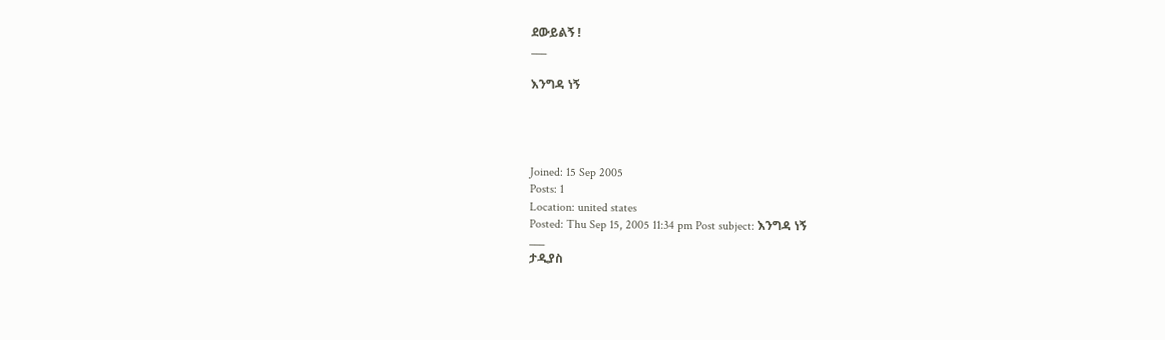ደውይልኝ !
___

እንግዳ ነኝ




Joined: 15 Sep 2005
Posts: 1
Location: united states
Posted: Thu Sep 15, 2005 11:34 pm Post subject: እንግዳ ነኝ
___
ታዲያስ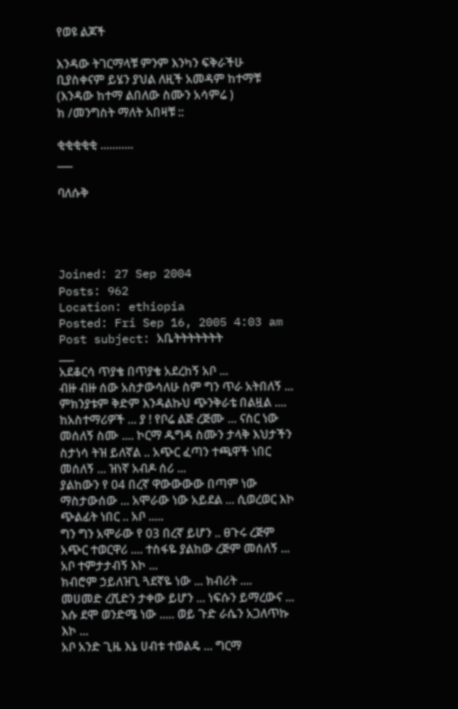የወዩ ልጆች

እንዳው ትገርማላቹ ምንም እንካን ፍቅራችሁ ቢያስቀናም ይሄን ያህል ለዚች አመዳም ከተማቹ (እንዳው ከተማ ልበለው ስሙን አሳምሬ )
ክ /መንግስት ማለት አበዛቹ ::

ቂቂቂቂቂ ...........
___

ባለሱቅ




Joined: 27 Sep 2004
Posts: 962
Location: ethiopia
Posted: Fri Sep 16, 2005 4:03 am Post subject: አቤትትትትትትት
___
አደቆርሳ ጥያቄ በጥያቄ አደረከኝ አቦ ...
ብዙ ብዙ ሰው አስታውሳለሁ ስም ግን ጥራ አትበለኝ ... ምክንያቱም ቅድም እንዳልኩህ ጭንቅራቴ በልዟል ....
ከአስተማሪዎች ... ያ ! የቦሬ ልጅ ረጅሙ ... ናስር ነው መሰለኝ ስሙ .... ኮርማ ዱግዳ ስሙን ታላቅ እህታችን ስታነሳ ትዝ ይለኛል .. አጭር ፈጣን ተጫዋች ነበር መሰለኝ ... ዝነኛ አብዶ ሰሪ ...
ያልከውን የ 04 በረኛ ዋውውውው በጣም ነው ማስታውሰው ... አሞራው ነው አይደል ... ሲወረወር እኮ ጭልፊት ነበር .. አቦ .....
ግን ግን አሞራው የ 03 በረኛ ይሆን .. ፀጉሩ ረጅም አጭር ተወርዋሪ .... ተስፋዬ ያልከው ረጅም መሰለኝ ... አቦ ተምታታብኝ እኮ ...
ክብሮም ኃይለዝጊ ጓደኛዬ ነው ... ክብሪት .... መሀመድ ረሺድን ታቀው ይሆን ... ነፍሱን ይማረውና ... እሱ ደሞ ወንድሜ ነው ..... ወይ ጉድ ራሴን አጋለጥኩ እኮ ...
አቦ አንድ ጊዜ እኔ ሀብቱ ተወልዴ ... ግርማ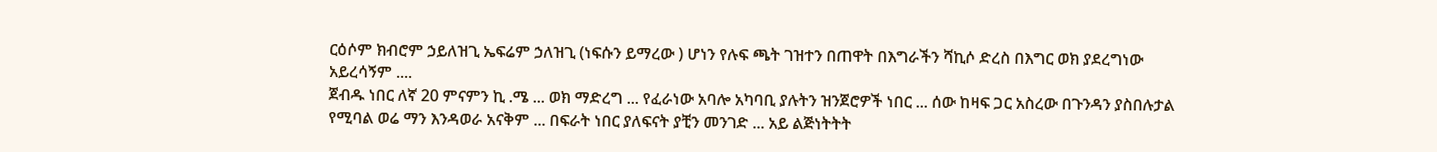ርዕሶም ክብሮም ኃይለዝጊ ኤፍሬም ኃለዝጊ (ነፍሱን ይማረው ) ሆነን የሉፍ ጫት ገዝተን በጠዋት በእግራችን ሻኪሶ ድረስ በእግር ወክ ያደረግነው አይረሳኝም ....
ጀብዱ ነበር ለኛ 20 ምናምን ኪ .ሜ ... ወክ ማድረግ ... የፈራነው አባሎ አካባቢ ያሉትን ዝንጀሮዎች ነበር ... ሰው ከዛፍ ጋር አስረው በጉንዳን ያስበሉታል የሚባል ወሬ ማን እንዳወራ አናቅም ... በፍራት ነበር ያለፍናት ያቺን መንገድ ... አይ ልጅነትትት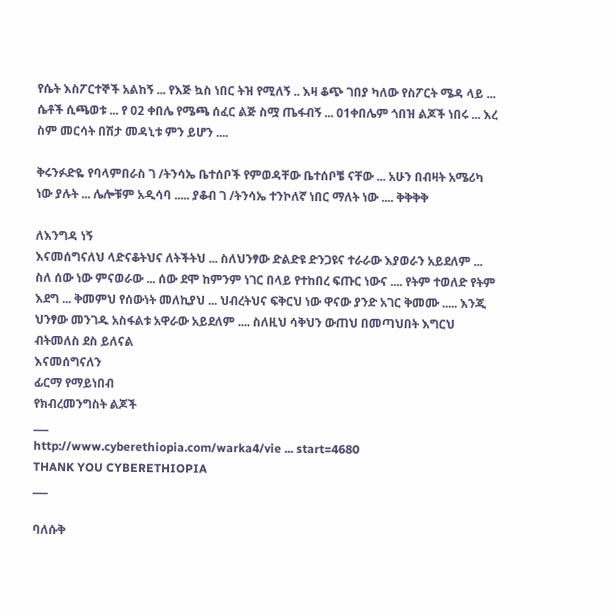የሴት እስፖርተኞች አልከኝ ... የእጅ ኳስ ነበር ትዝ የሚለኝ .. እዛ ቆጭ ገበያ ካለው የስፖርት ሜዳ ላይ ... ሴቶች ሲጫወቱ ... የ 02 ቀበሌ የሜጫ ሰፈር ልጅ ስሟ ጤፋብኝ ... 01ቀበሌም ጎበዝ ልጆች ነበሩ ... እረ ስም መርሳት በሽታ መዳኒቱ ምን ይሆን ....

ቅሩንፉድዬ የባላምበራስ ገ /ትንሳኤ ቤተሰቦች የምወዳቸው ቤተሰቦቼ ናቸው ... አሁን በብዛት አሜሪካ ነው ያሉት ... ሌሎቹም አዲሳባ ..... ያቆብ ገ /ትንሳኤ ተንኮለኛ ነበር ማለት ነው .... ቅቅቅቅ

ለእንግዳ ነኝ
እናመሰግናለህ ላድናቆትህና ለትችትህ ... ስለህንፃው ድልድዩ ድንጋዩና ተራራው እያወራን አይደለም ... ስለ ሰው ነው ምናወራው ... ሰው ደሞ ከምንም ነገር በላይ የተከበረ ፍጡር ነውና .... የትም ተወለድ የትም እደግ ... ቅመምህ የሰውነት መለኪያህ ... ህብረትህና ፍቅርህ ነው ዋናው ያንድ አገር ቅመሙ ..... እንጂ ህንፃው መንገዱ አስፋልቱ አዋራው አይደለም .... ስለዚህ ሳቅህን ውጠህ በመጣህበት እግርህ ብትመለስ ደስ ይለናል
እናመሰግናለን
ፊርማ የማይነበብ
የክብረመንግስት ልጆች
___
http://www.cyberethiopia.com/warka4/vie ... start=4680
THANK YOU CYBERETHIOPIA
___

ባለሱቅ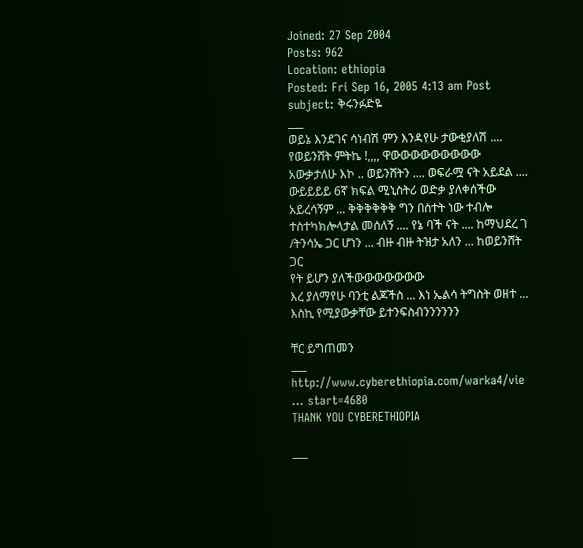Joined: 27 Sep 2004
Posts: 962
Location: ethiopia
Posted: Fri Sep 16, 2005 4:13 am Post subject: ቅሩንፉድዬ
___
ወይኔ እንደገና ሳነብሽ ምን እንዳየሁ ታውቂያለሽ .... የወይንሸት ምትኬ !,,,, ዋውውውውውውውውው አውቃታለሁ እኮ .. ወይንሸትን .... ወፍራሟ ናት አይደል .... ውይይይይ 6ኛ ክፍል ሚኒስትሪ ወድቃ ያለቀሰችው አይረሳኝም ... ቅቅቅቅቅቅ ግን በስተት ነው ተብሎ ተስተካክሎላታል መሰለኝ .... የኔ ባች ናት .... ከማህደረ ገ /ትንሳኤ ጋር ሆነን ... ብዙ ብዙ ትዝታ አለን ... ከወይንሸት ጋር
የት ይሆን ያለችውውውውውውው
እረ ያለማየሁ ባንቲ ልጆችስ ... እነ ኤልሳ ትግስት ወዘተ ... እስኪ የሚያውቃቸው ይተንፍስብንንንንንን

ቸር ይግጠመን
___
http://www.cyberethiopia.com/warka4/vie ... start=4680
THANK YOU CYBERETHIOPIA

___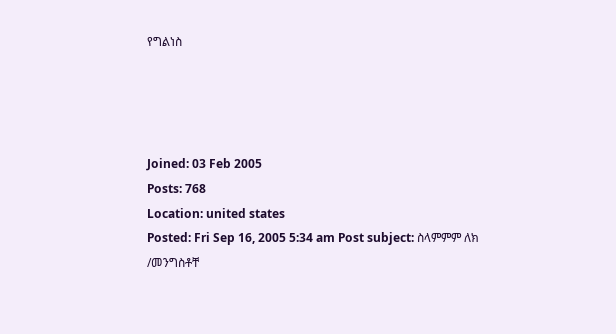የግልነስ




Joined: 03 Feb 2005
Posts: 768
Location: united states
Posted: Fri Sep 16, 2005 5:34 am Post subject: ስላምምም ለክ /መንግስቶቸ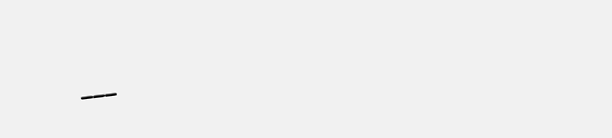___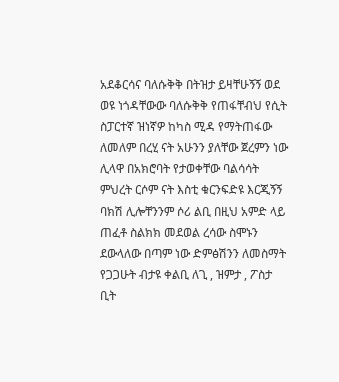አደቆርሳና ባለሱቅቅ በትዝታ ይዛቸሁኝኝ ወደ ወዩ ነጎዳቸውው ባለሱቅቅ የጠፋቸብህ የሲት ስፓርተኛ ዝነኛዎ ከካስ ሚዳ የማትጠፋው ለመለም በረሂ ናት አሁንን ያለቸው ጀረምን ነው ሊላዋ በአክሮባት የታወቀቸው ባልሳሳት ምህረት ርሶም ናት እስቲ ቁርንፍድዩ እርጂኝኝ ባክሽ ሊሎቸንንም ሶሪ ልቢ በዚህ አምድ ላይ ጠፈቶ ስልክክ መደወል ረሳው ስሞኑን ደውላለው በጣም ነው ድምፅሽንን ለመስማት የጋጋሁት ብታዩ ቀልቢ ለጊ , ዝምታ , ፖስታ ቢት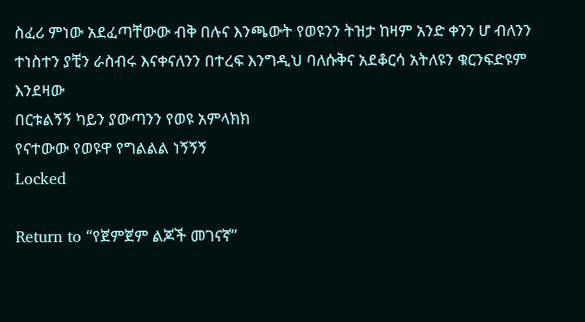ስፈሪ ምነው አደፈጣቸውው ብቅ በሉና እንጫውት የወዩንን ትዝታ ከዛም አንድ ቀንን ሆ ብለንን ተነስተን ያቺን ራስብሩ እናቀናለንን በተረፍ እንግዲህ ባለሱቅና አደቆርሳ አትለዩን ቁርንፍድዩም እንደዛው
በርቱልኝኝ ካይን ያውጣንን የወዩ አምላክክ
የናተውው የወዩዋ የግልልል ነኝኝኝ
Locked

Return to “የጀምጀም ልጆች መገናኛ”